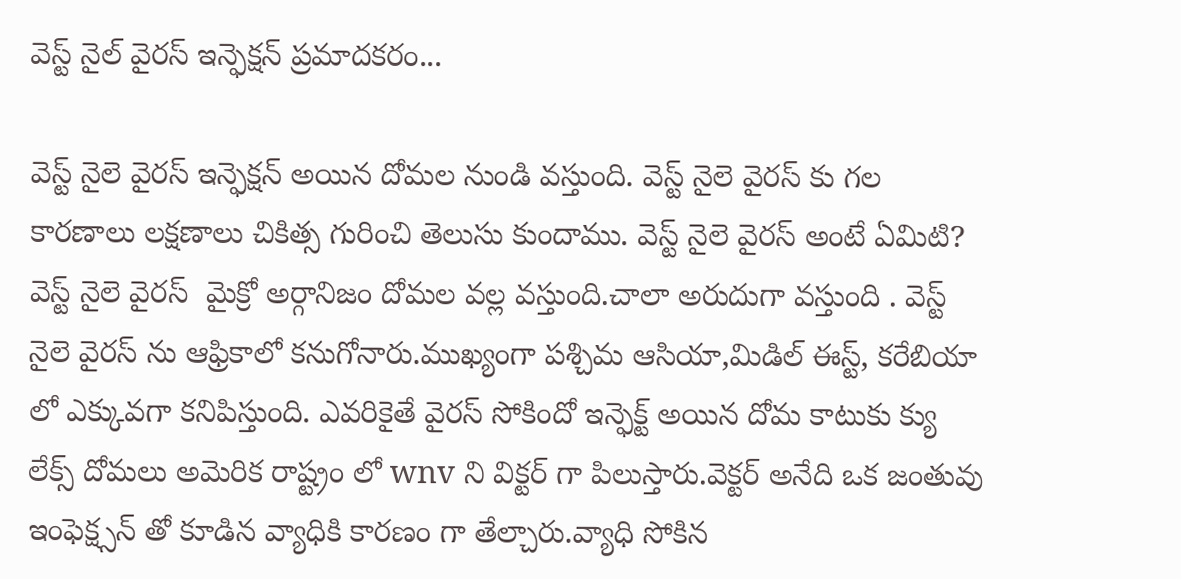వెస్ట్ నైల్ వైరస్ ఇన్ఫెక్షన్ ప్రమాదకరం...

వెస్ట్ నైలె వైరస్ ఇన్ఫెక్షన్ అయిన దోమల నుండి వస్తుంది. వెస్ట్ నైలె వైరస్ కు గల కారణాలు లక్షణాలు చికిత్స గురించి తెలుసు కుందాము. వెస్ట్ నైలె వైరస్ అంటే ఏమిటి? వెస్ట్ నైలె వైరస్  మైక్రో అర్గానిజం దోమల వల్ల వస్తుంది.చాలా అరుదుగా వస్తుంది . వెస్ట్ నైలె వైరస్ ను ఆఫ్రికాలో కనుగోనారు.ముఖ్యంగా పశ్చిమ ఆసియా,మిడిల్ ఈస్ట్, కరేబియా లో ఎక్కువగా కనిపిస్తుంది. ఎవరికైతే వైరస్ సోకిందో ఇన్ఫెక్ట్ అయిన దోమ కాటుకు క్యు లేక్స్ దోమలు అమెరిక రాష్ట్రం లో wnv ని విక్టర్ గా పిలుస్తారు.వెక్టర్ అనేది ఒక జంతువు ఇంఫెక్ష్సన్ తో కూడిన వ్యాధికి కారణం గా తేల్చారు.వ్యాధి సోకిన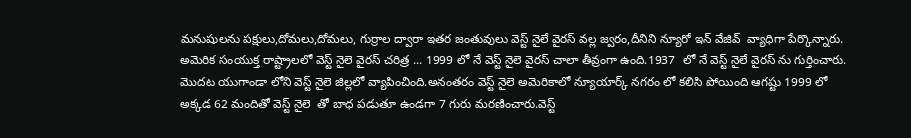మనుషులను పక్షులు,దోమలు,దోమలు, గుర్రాల ద్వారా ఇతర జంతువులు వెస్ట్ నైలే వైరస్ వల్ల జ్వరం,దీనిని న్యూరో ఇన్ వేజివ్  వ్యాధిగా పేర్కొన్నారు.  అమెరిక సంయుక్త రాష్ట్రాలలో వెస్ట్ నైలె వైరస్ చరిత్ర ... 1999 లో నే వెస్ట్ నైలె వైరస్ చాలా తీవ్రంగా ఉంది.1937  లో నే వెస్ట్ నైలే వైరస్ ను గుర్తించారు. మొదట యుగాండా లోని వెస్ట్ నైలె జిల్లలో వ్యాపించింది.అనంతరం వెస్ట్ నైలె అమెరికాలో న్యూయార్క్ నగరం లో కలిసి పోయింది ఆగష్టు 1999 లో అక్కడ 62 మందితో వెస్ట్ నైలె  తో బాధ పడుతూ ఉండగా 7 గురు మరణించారు.వెస్ట్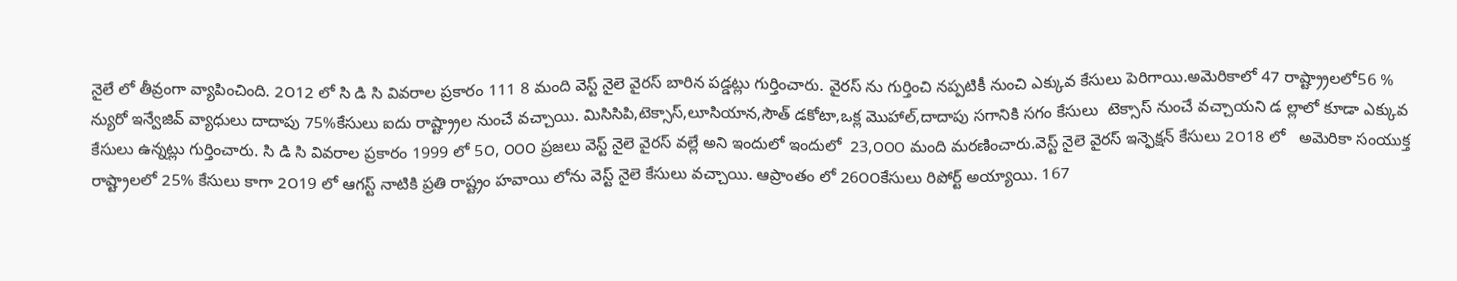నైలే లో తీవ్రంగా వ్యాపించింది. 2౦12 లో సి డి సి వివరాల ప్రకారం 111 8 మంది వెస్ట్ నైలె వైరస్ బారిన పడ్డట్లు గుర్తించారు. వైరస్ ను గుర్తించి నప్పటికీ నుంచి ఎక్కువ కేసులు పెరిగాయి.అమెరికాలో 47 రాష్ట్ర్రాలలో56 %  న్యురో ఇన్వేజివ్ వ్యాధులు దాదాపు 75%కేసులు ఐదు రాష్ట్ర్రాల నుంచే వచ్చాయి. మిసిసిపి,టెక్సాస్,లూసియాన,సౌత్ డకోటా,ఒక్ల మొహాల్,దాదాపు సగానికి సగం కేసులు  టెక్సాస్ నుంచే వచ్చాయని డ ల్లాలో కూడా ఎక్కువ కేసులు ఉన్నట్లు గుర్తించారు. సి డి సి వివరాల ప్రకారం 1999 లో 5౦, ౦౦౦ ప్రజలు వెస్ట్ నైలె వైరస్ వల్లే అని ఇందులో ఇందులో  23,౦౦౦ మంది మరణించారు.వెస్ట్ నైలె వైరస్ ఇన్ఫెక్షన్ కేసులు 2౦18 లో   అమెరికా సంయుక్త రాష్ట్రాలలో 25% కేసులు కాగా 2౦19 లో ఆగస్ట్ నాటికి ప్రతి రాష్ట్రం హవాయి లోను వెస్ట్ నైలె కేసులు వచ్చాయి. ఆప్రాంతం లో 26౦౦కేసులు రిపోర్ట్ అయ్యాయి. 167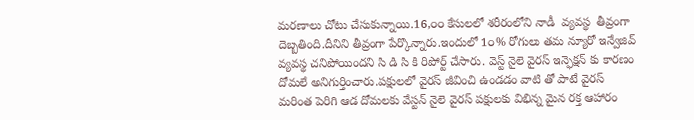మరణాలు చోటు చేసుకున్నాయి.16,౦౦ కేసులలో శరీరంలోని నాడీ  వ్యవస్థ  తీవ్రంగా దెబ్బతింది.దీనిని తీవ్రంగా పేర్కొన్నారు.ఇందులో 1౦% రోగులు తమ న్యూరో ఇన్వేజివ్  వ్యవస్థ చనిపోయిందని సి డి సి కి రిపోర్ట్ చేసారు. వెస్ట్ నైలె వైరస్ ఇన్ఫెక్షన్ కు కారణం దోమలే అనిగుర్తించారు.పక్షులలో వైరస్ జీవించి ఉండడం వాటి తో పాటే వైరస్ మరింత పెరిగి ఆడ దోమలకు వేస్టన్ నైలె వైరస్ పక్షులకు విభిన్న మైన రక్త ఆహారం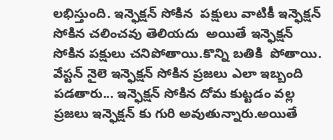లభిస్తుంది. ఇన్ఫెక్షన్ సోకిన  పక్షులు వాటికీ ఇన్ఫెక్షన్ సోకిన చలించవు తెలియదు  అయితే ఇన్ఫెక్షన్ సోకిన పక్షులు చనిపోతాయి.కొన్ని బతికి  పోతాయి.  వేస్టన్ నైలె ఇన్ఫెక్షన్ సోకిన ప్రజలు ఎలా ఇబ్బంది  పడతారు... ఇన్ఫెక్షన్ సోకిన దోమ కుట్టడం వల్ల ప్రజలు ఇన్ఫెక్షన్ కు గురి అవుతున్నారు.అయితే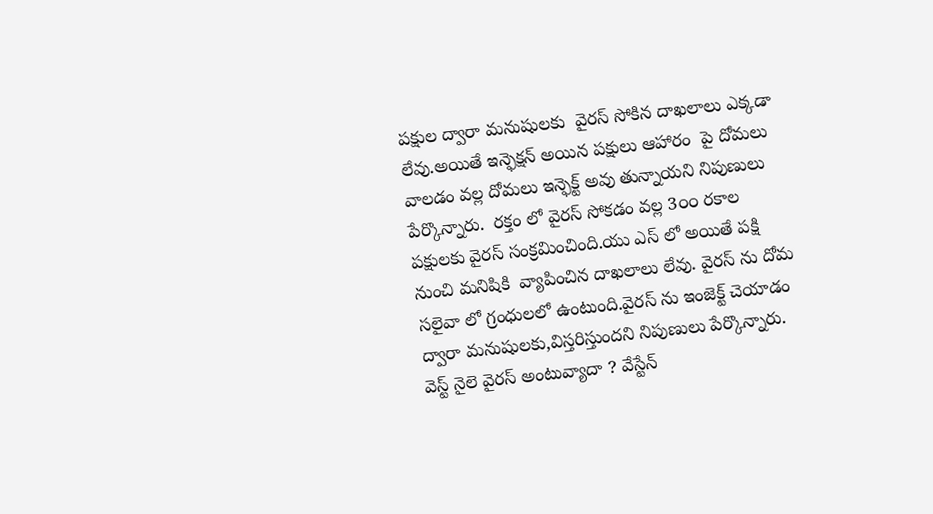పక్షుల ద్వారా మనుషులకు  వైరస్ సోకిన దాఖలాలు ఎక్కడా లేవు.అయితే ఇన్ఫెక్షన్ అయిన పక్షులు ఆహారం  పై దోమలు వాలడం వల్ల దోమలు ఇన్ఫెక్ట్ అవు తున్నాయని నిపుణులు పేర్కొన్నారు.  రక్తం లో వైరస్ సోకడం వల్ల 3౦౦ రకాల పక్షులకు వైరస్ సంక్రమించింది.యు ఎస్ లో అయితే పక్షి నుంచి మనిషికి  వ్యాపించిన దాఖలాలు లేవు. వైరస్ ను దోమ సలైవా లో గ్రంధులలో ఉంటుంది.వైరస్ ను ఇంజెక్ట్ చెయాడం ద్వారా మనుషులకు,విస్తరిస్తుందని నిపుణులు పేర్కొన్నారు.  వెస్ట్ నైలె వైరస్ అంటువ్యాదా ? వేస్టేన్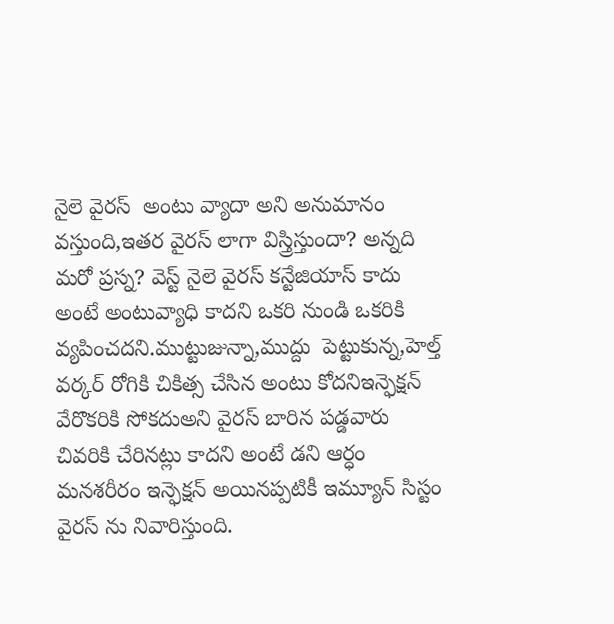నైలె వైరస్  అంటు వ్యాదా అని అనుమానం వస్తుంది,ఇతర వైరస్ లాగా విస్త్రిస్తుందా? అన్నది మరో ప్రస్న? వెస్ట్ నైలె వైరస్ కన్టేజియాస్ కాదు అంటే అంటువ్యాధి కాదని ఒకరి నుండి ఒకరికి వ్యపించదని.ముట్టుజున్నా,ముద్దు  పెట్టుకున్న,హెల్త్ వర్కర్ రోగికి చికిత్స చేసిన అంటు కోదనిఇన్ఫెక్షన్ వేరొకరికి సోకదుఅని వైరస్ బారిన పడ్డవారు  చివరికి చేరినట్లు కాదని అంటే డని ఆర్ధం మనశరీరం ఇన్ఫెక్షన్ అయినప్పటికీ ఇమ్యూన్ సిస్టం వైరస్ ను నివారిస్తుంది.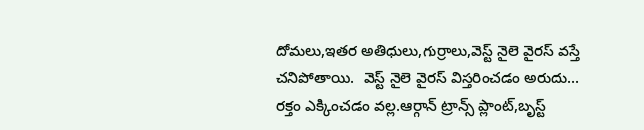దోమలు,ఇతర అతిధులు,గుర్రాలు,వెస్ట్ నైలె వైరస్ వస్తే చనిపోతాయి.  వెస్ట్ నైలె వైరస్ విస్తరించడం అరుదు... రక్తం ఎక్కించడం వల్ల.ఆర్గాన్ ట్రాన్స్ ప్లాంట్,బృస్ట్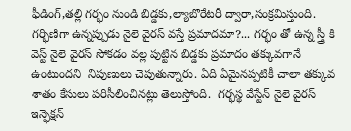ఫీడింగ్,తల్లి గర్భం నుండి బిడ్డకు,ల్యాబొరేటరీ ద్వారా,సంక్రమిస్తుంది.  గర్భిణిగా ఉన్నప్పుడు నైలె వైరస్ వస్తే ప్రమాదమా?... గర్భం తో ఉన్న స్త్రీ కి వెస్ట్ నైలె వైరస్ సోకడం వల్ల పుట్టిన బిడ్డకు ప్రమాదం తక్కువగానే ఉంటుందని  నిపుణులు చెపుతున్నారు. ఏది ఏమైనప్పటికీ చాలా తక్కువ శాతం కేసులు పరిసీలించినట్లు తెలుస్తోంది.  గర్భస్థ వేస్టేన్ నైలె వైరస్ ఇన్ఫెక్షన్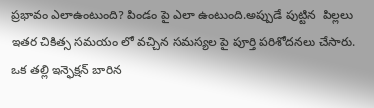ప్రభావం ఎలాఉంటుంది? పిండం పై ఎలా ఉంటుంది.అప్పుడే పుట్టిన  పిల్లలు ఇతర చికిత్స సమయం లో వచ్చిన సమస్యల పై పూర్తి పరిశోదనలు చేసారు. ఒక తల్లి ఇన్ఫెక్షన్ బారిన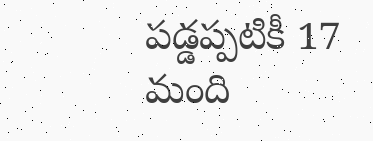పడ్డప్పటికీ 17 మంది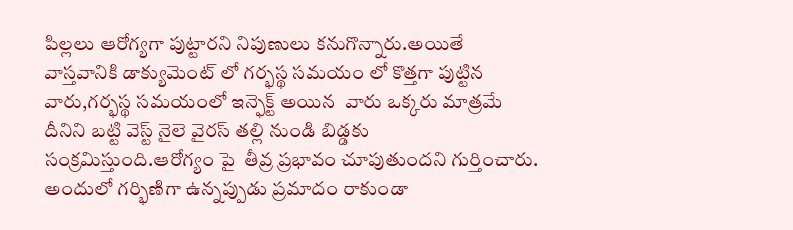పిల్లలు ఆరోగ్యగా పుట్టారని నిపుణులు కనుగొన్నారు.అయితే వాస్తవానికి డాక్యుమెంట్ లో గర్భస్థ సమయం లో కొత్తగా పుట్టిన వారు,గర్భస్థ సమయంలో ఇన్ఫెక్ట్ అయిన  వారు ఒక్కరు మాత్రమే దీనిని బట్టి వెస్ట్ నైలె వైరస్ తల్లి నుండి బిడ్డకు సంక్రమిస్తుంది.ఆరోగ్యం పై  తీవ్ర ప్రభావం చూపుతుందని గుర్తించారు. అందులో గర్భిణిగా ఉన్నప్పుడు ప్రమాదం రాకుండా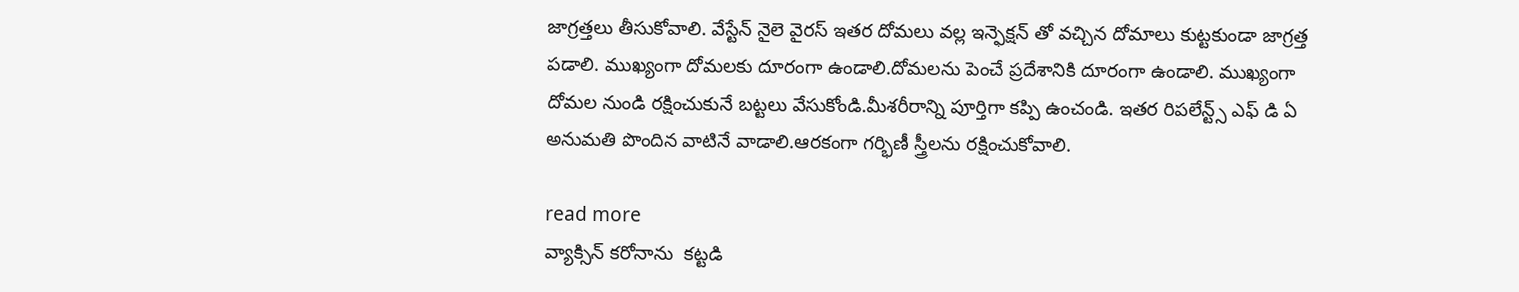జాగ్రత్తలు తీసుకోవాలి. వేస్టేన్ నైలె వైరస్ ఇతర దోమలు వల్ల ఇన్ఫెక్షన్ తో వచ్చిన దోమాలు కుట్టకుండా జాగ్రత్త పడాలి. ముఖ్యంగా దోమలకు దూరంగా ఉండాలి.దోమలను పెంచే ప్రదేశానికి దూరంగా ఉండాలి. ముఖ్యంగా దోమల నుండి రక్షించుకునే బట్టలు వేసుకోండి.మీశరీరాన్ని పూర్తిగా కప్పి ఉంచండి. ఇతర రిపలేన్ట్స్ ఎఫ్ డి ఏ అనుమతి పొందిన వాటినే వాడాలి.ఆరకంగా గర్భిణీ స్త్రీలను రక్షించుకోవాలి.

read more
వ్యాక్సిన్ కరోనాను  కట్టడి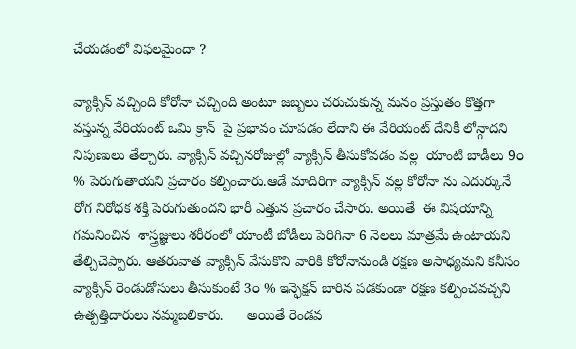చేయడంలో విఫలమైందా ?

వ్యాక్సిన్ వచ్చింది కోరోనా చచ్చింది అంటూ జబ్బలు చరుచుకున్న మనం ప్రస్తుతం కొత్తగా వస్తున్న వేరియంట్ ఒమి క్రాన్  పై ప్రభావం చూపడం లేదాని ఈ వేరియంట్ దేనికీ లోన్గాదని నిపుణులు తేల్చారు. వ్యాక్సిన్ వచ్చినరోజుల్లో వ్యాక్సిన్ తీసుకోవడం వల్ల  యాంటి బాడీలు 9౦ % పెరుగుతాయని ప్రచారం కల్పించారు.ఆడే మాదిరిగా వ్యాక్సిన్ వల్ల కోరోనా ను ఎదుర్కునే రోగ నిరోధక శక్తి పెరుగుతుందని భారీ ఎత్తున ప్రచారం చేసారు. అయితే  ఈ విషయాన్ని గమనించిన  శాస్త్రజ్ఞులు శరీరంలో యాంటీ బోడీలు పెరిగినా 6 నెలలు మాత్రమే ఉంటాయని తేల్చిచెప్పారు. ఆతరువాత వ్యాక్సిన్ వేసుకొని వారికి కోరోనానుండి రక్షణ అసాధ్యమని కనీసం వ్యాక్సిన్ రెండుడోసులు తీసుకుంటే 3౦ % ఇన్ఫెక్షన్ బారిన పడకుండా రక్షణ కల్పించవచ్చని ఉత్పత్తిదారులు నమ్మబలికారు.      అయితే రెండవ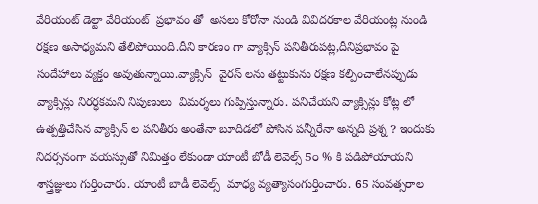వేరియంట్ డెల్టా వేరియంట్  ప్రభావం తో  అసలు కోరోనా నుండి వివిదరకాల వేరియంట్ల నుండి రక్షణ అసాధ్యమని తేలిపోయింది.దీని కారణం గా వ్యాక్సిన్ పనితీరుపట్ల,దీనిప్రభావం పై సందేహాలు వ్యక్తం అవుతున్నాయి.వ్యాక్సిన్  వైరస్ లను తట్టుకును రక్షణ కల్పించాలేనప్పుడు  వ్యాక్సిన్లు నిరర్ధకమని నిపుణులు  విమర్శలు గుప్పిస్తున్నారు. పనిచేయని వ్యాక్సిన్లు కోట్ల లో ఉత్పత్తిచేసిన వ్యాక్సిన్ ల పనితీరు అంతేనా బూదిడలో పోసిన పన్నీరేనా అన్నది ప్రశ్న ? ఇందుకు నిదర్సనంగా వయస్సుతో నిమిత్తం లేకుండా యాంటీ బోడీ లెవెల్స్ 5౦ % కి పడిపోయాయని శాస్త్రజ్ఞులు గుర్తించారు. యాంటీ బాడీ లెవెల్స్  మాధ్య వ్యత్యాసంగుర్తించారు. 65 సంవత్సరాల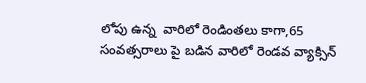లోపు ఉన్న  వారిలో రెండింతలు కాగా,65 సంవత్సరాలు పై బడిన వారిలో రెండవ వ్యాక్సిన్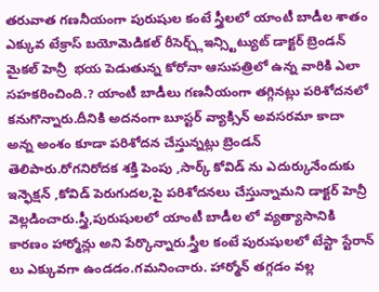తరువాత గణనీయంగా పురుషుల కంటే స్త్రీలలో యాంటీ బాడీల శాతం ఎక్కువ టేక్రాస్ బయోమెడికల్ రీసెర్చ్ల్ఇన్స్టిట్యుట్ డాక్టర్ బ్రెండన్ మైకల్ హెన్రీ  భయ పెడుతున్న కోరోనా ఆసుపత్రిలో ఉన్న వారికి ఎలా సహకరించింది.? యాంటీ బాడీలు గణనీయంగా తగ్గినట్లు పరిశోదనలో కనుగొన్నారు.దీనికి అదనంగా బూస్టర్ వ్యాక్సిన్ అవసరమా కాదా అన్న అంశం కూడా పరిశోదన చేస్తున్నట్లు బ్రెండన్ తెలిపారు.రోగనిరోదక శక్తి పెంపు ,సార్క్ కోవిడ్ ను ఎదుర్కునేందుకు ఇన్ఫెక్షన్ ,కోవిడ్ పెరుగుదల,పై పరిశోదనలు చేస్తున్నామని డాక్టర్ హెన్రీ వెల్లడించారు.స్త్రీ,పురుషులలో యాంటీ బాడీల లో వ్యత్యాసానికి కారణం హార్మోన్లు అని పేర్కొన్నారు.స్త్రీల కంటే పురుషులలో టేస్టా స్టేరాన్ లు ఎక్కువగా ఉండడం.గమనించారు. హార్మోన్ తగ్గడం వల్ల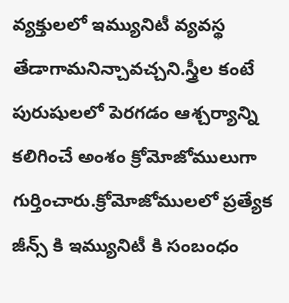వ్యక్తులలో ఇమ్యునిటీ వ్యవస్థ తేడాగామనిన్చావచ్చని.స్త్రీల కంటే పురుషులలో పెరగడం ఆశ్చర్యాన్ని కలిగించే అంశం క్రోమోజోములుగా గుర్తించారు.క్రోమోజోములలో ప్రత్యేక జీన్స్ కి ఇమ్యునిటీ కి సంబంధం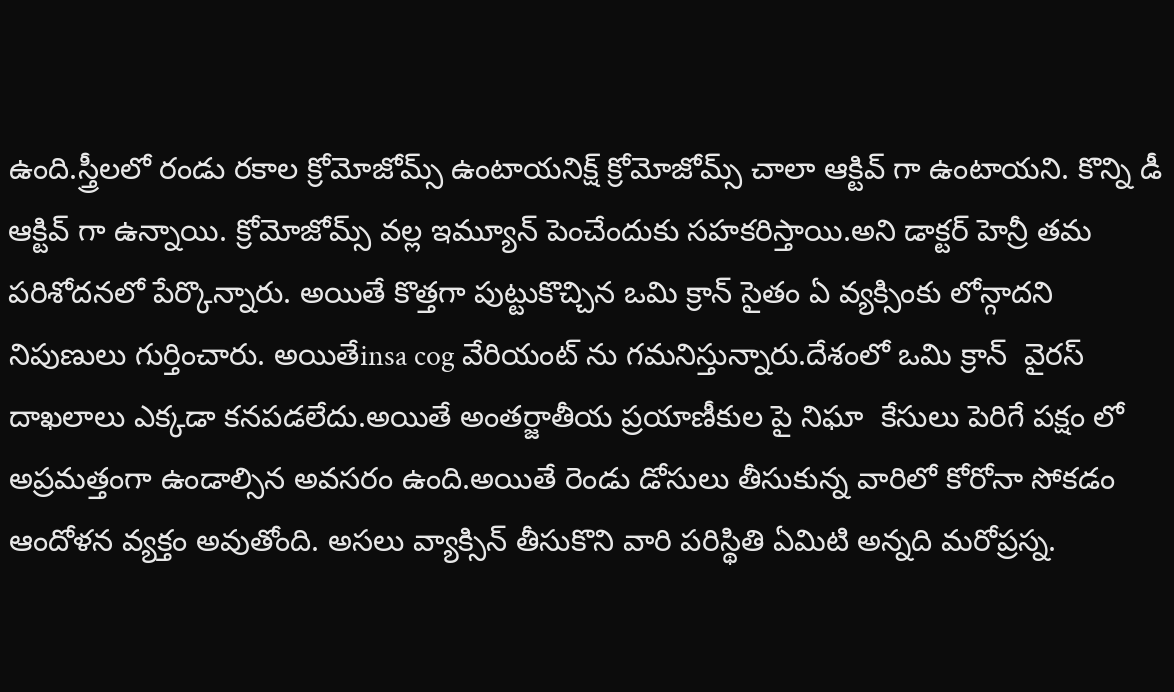ఉంది.స్త్రీలలో రండు రకాల క్రోమోజోమ్స్ ఉంటాయనిక్ష్ క్రోమోజోమ్స్ చాలా ఆక్టివ్ గా ఉంటాయని. కొన్ని డీ ఆక్టివ్ గా ఉన్నాయి. క్రోమోజోమ్స్ వల్ల ఇమ్యూన్ పెంచేందుకు సహకరిస్తాయి.అని డాక్టర్ హెన్రీ తమ పరిశోదనలో పేర్కొన్నారు. అయితే కొత్తగా పుట్టుకొచ్చిన ఒమి క్రాన్ సైతం ఏ వ్యక్సింకు లోన్గాదని నిపుణులు గుర్తించారు. అయితేinsa cog వేరియంట్ ను గమనిస్తున్నారు.దేశంలో ఒమి క్రాన్  వైరస్ దాఖలాలు ఎక్కడా కనపడలేదు.అయితే అంతర్జాతీయ ప్రయాణీకుల పై నిఘా  కేసులు పెరిగే పక్షం లో అప్రమత్తంగా ఉండాల్సిన అవసరం ఉంది.అయితే రెండు డోసులు తీసుకున్న వారిలో కోరోనా సోకడం ఆందోళన వ్యక్తం అవుతోంది. అసలు వ్యాక్సిన్ తీసుకొని వారి పరిస్థితి ఏమిటి అన్నది మరోప్రస్న.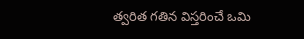త్వరిత గతిన విస్తరించే ఒమి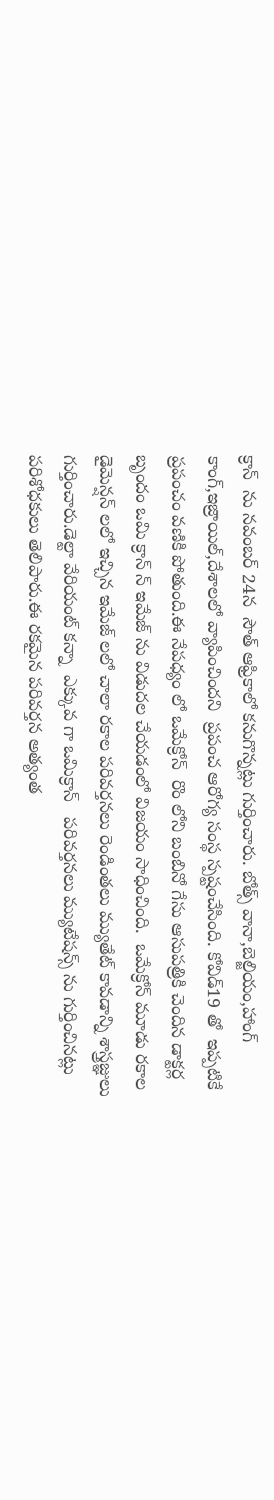క్రాన్  ను నవంబర్ 24న  సౌత్ ఆఫ్రికాలో కనుగొన్నట్లు గుర్తించారు. బోత్స్ వానా,బెల్జియం,హాంగ్ కాంగ్,ఇజ్రాయిల్,దేశాలలో వ్యాపించిందని  ప్రపంచ ఆరోగ్య సంస్థ స్పష్టంచేసింది. కోవిడ్19 తో  ఇప్పటికే ప్రపంచం వణికి పోతుంది.ఈ నేపధ్యం లో ఒమేక్రోన్  రొం లోని బంబినో గేసు ఆసుపత్రికి చెందిన డాక్టర్ల బృందం ఒమి క్రాన్ న్ ఇమేజ్ ను విడుదల చేయడంలో విజయం సాధించింది.  ఒమేక్రోన్ మూడు రకాల డైమెన్షన్ లలో ఇచ్చిన ఇమేజ్ లలో చాలా రకాల పరివర్తనలు రెండింతలు మ్యుతేట్ కావడాన్ని శాస్త్రజ్ఞులు గుర్తించారు.డెల్టా వేరియంట్ కన్నా  ఎక్కువ గా ఒమిక్రాన్   పరివర్తనలు మ్యుటేషన్స్ ను గుర్తించినట్లు పరిశోధకులు తెలిపారు.ఈ రకమైన పరివర్తన అత్యంత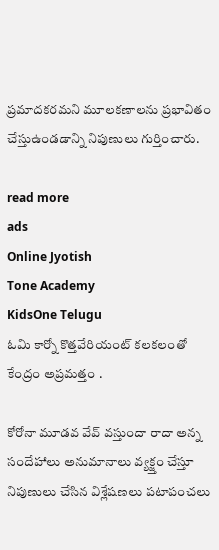ప్రమాదకరమని మూలకణాలను ప్రభావితం   చేస్తుఉండడాన్ని నిపుణులు గుర్తించారు.

read more
ads
Online Jyotish
Tone Academy
KidsOne Telugu
ఓమి కార్నో కొత్తవేరియంట్ కలకలంతో కేంద్రం అప్రమత్తం .

కోరోనా మూడవ వేవ్ వస్తుందా రాదా అన్న సందేహాలు అనుమానాలు వ్యక్జ్తం చేస్తూ నిపుణులు చేసిన విశ్లేషణలు పటాపంచలు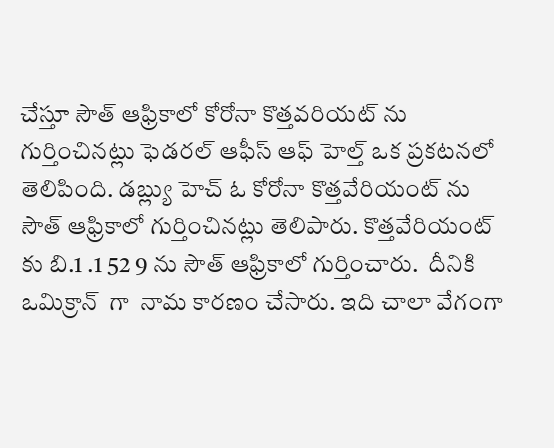చేస్తూ సౌత్ ఆఫ్రికాలో కోరోనా కొత్తవరియట్ ను గుర్తించినట్లు ఫెడరల్ ఆఫీస్ ఆఫ్ హెల్త్ ఒక ప్రకటనలో తెలిపింది. డబ్ల్యు హెచ్ ఓ కోరోనా కొత్తవేరియంట్ ను సౌత్ ఆఫ్రికాలో గుర్తించినట్లు తెలిపారు. కొత్తవేరియంట్ కు బి.1 .1 52 9 ను సౌత్ ఆఫ్రికాలో గుర్తించారు.  దీనికి ఒమిక్రాన్  గా  నామ కారణం చేసారు. ఇది చాలా వేగంగా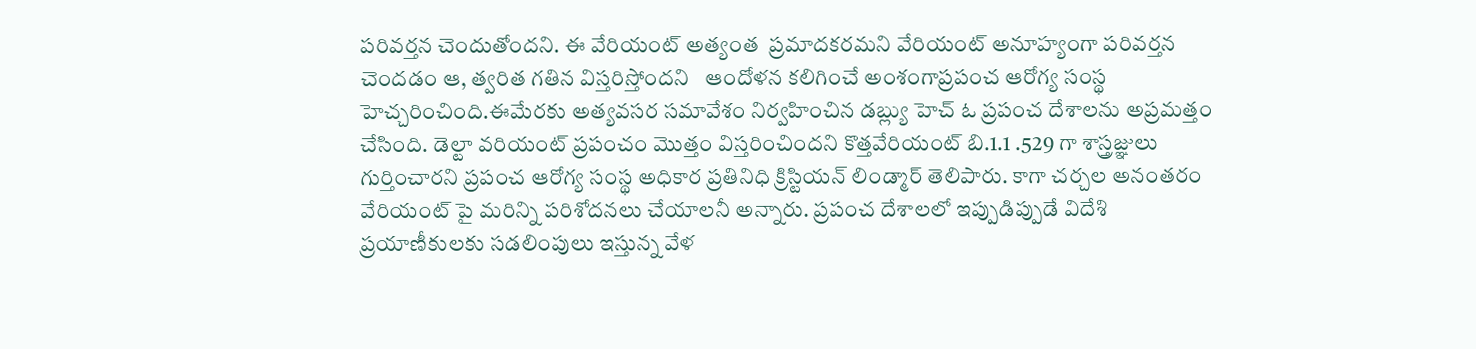పరివర్తన చెందుతోందని. ఈ వేరియంట్ అత్యంత  ప్రమాదకరమని వేరియంట్ అనూహ్యంగా పరివర్తన చెందడం ఆ, త్వరిత గతిన విస్తరిస్తోందని   ఆందోళన కలిగించే అంశంగాప్రపంచ ఆరోగ్య సంస్థ హెచ్చరించింది.ఈమేరకు అత్యవసర సమావేశం నిర్వహించిన డబ్ల్యు హెచ్ ఓ ప్రపంచ దేశాలను అప్రమత్తం చేసింది. డెల్టా వరియంట్ ప్రపంచం మొత్తం విస్తరించిందని కొత్తవేరియంట్ బి.1.1 .529 గా శాస్త్రజ్ఞులు గుర్తించారని ప్రపంచ ఆరోగ్య సంస్థ అధికార ప్రతినిధి క్రిస్టియన్ లిండ్మార్ తెలిపారు. కాగా చర్చల అనంతరం వేరియంట్ పై మరిన్ని పరిశోదనలు చేయాలనీ అన్నారు. ప్రపంచ దేశాలలో ఇప్పుడిప్పుడే విదేశి ప్రయాణీకులకు సడలింపులు ఇస్తున్న వేళ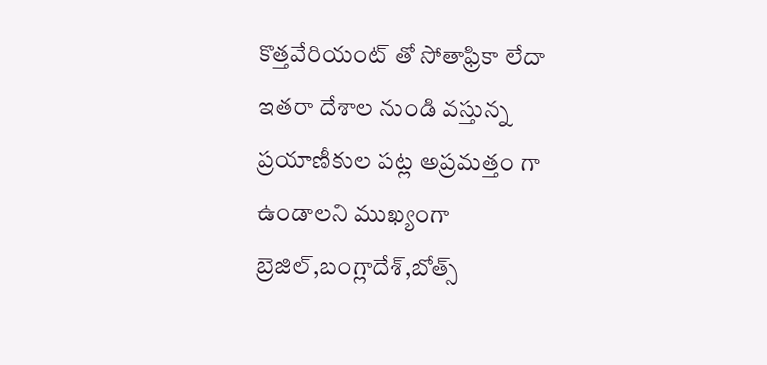కొత్తవేరియంట్ తో సోతాఫ్రికా లేదా ఇతరా దేశాల నుండి వస్తున్న ప్రయాణీకుల పట్ల అప్రమత్తం గా ఉండాలని ముఖ్యంగా బ్రెజిల్,బంగ్లాదేశ్,బోత్స్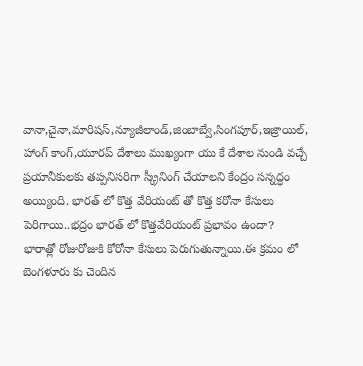వానా,చైనా,మారిషస్,న్యూజీలాండ్,జింబాబ్వే,సింగపూర్,ఇజ్రాయిల్, హాంగ్ కాంగ్,యూరప్ దేశాలు ముఖ్యంగా యు కే దేశాల నుండి వచ్చే ప్రయానీకులకు తప్పనిసరిగా స్క్రీనింగ్ చేయాలని కేంద్రం సన్నద్ధం అయ్యింది. భారత్ లో కొత్త వేరియంట్ తో కొత్త కరోనా కేసులు పెరిగాయి..భద్రం భారత్ లో కొత్తవేరియంట్ ప్రభావం ఉందా? భారాత్లో రోజురోజుకి కోరోనా కేసులు పెరుగుతున్నాయి.ఈ క్రమం లో బెంగళూరు కు చెందిన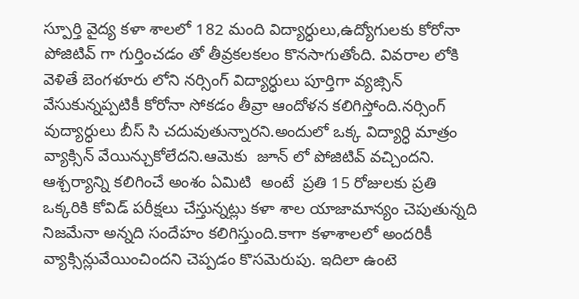స్పూర్తి వైద్య కళా శాలలో 182 మంది విద్యార్ధులు,ఉద్యోగులకు కోరోనా పోజిటివ్ గా గుర్తించడం తో తీవ్రకలకలం కొనసాగుతోంది. వివరాల లోకి వెళితే బెంగళూరు లోని నర్సింగ్ విద్యార్ధులు పూర్తిగా వ్యజ్సిన్ వేసుకున్నప్పటికీ కోరోనా సోకడం తీవ్రా ఆందోళన కలిగిస్తోంది.నర్సింగ్ వుద్యార్ధులు బీస్ సి చదువుతున్నారని.అందులో ఒక్క విద్యార్ధి మాత్రం వ్యాక్సిన్ వేయిన్చుకోలేదని.ఆమెకు  జూన్ లో పోజిటివ్ వచ్చిందని. ఆశ్చర్యాన్ని కలిగించే అంశం ఏమిటి  అంటే  ప్రతి 15 రోజులకు ప్రతి ఒక్కరికి కోవిడ్ పరీక్షలు చేస్తున్నట్లు కళా శాల యాజామాన్యం చెపుతున్నది  నిజమేనా అన్నది సందేహం కలిగిస్తుంది.కాగా కళాశాలలో అందరికీ వ్యాక్సిన్లువేయించిందని చెప్పడం కొసమెరుపు. ఇదిలా ఉంటె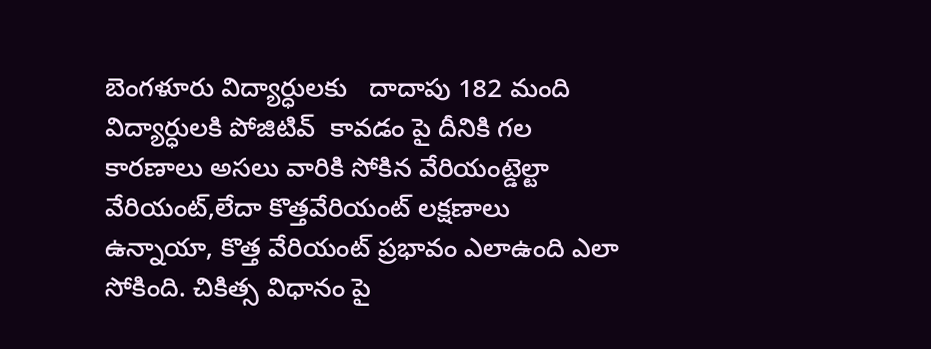బెంగళూరు విద్యార్ధులకు   దాదాపు 182 మంది విద్యార్ధులకి పోజిటివ్  కావడం పై దీనికి గల  కారణాలు అసలు వారికి సోకిన వేరియంట్డెల్టా వేరియంట్,లేదా కొత్తవేరియంట్ లక్షణాలు ఉన్నాయా, కొత్త వేరియంట్ ప్రభావం ఎలాఉంది ఎలా సోకింది. చికిత్స విధానం పై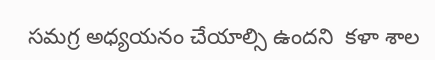సమగ్ర అధ్యయనం చేయాల్సి ఉందని  కళా శాల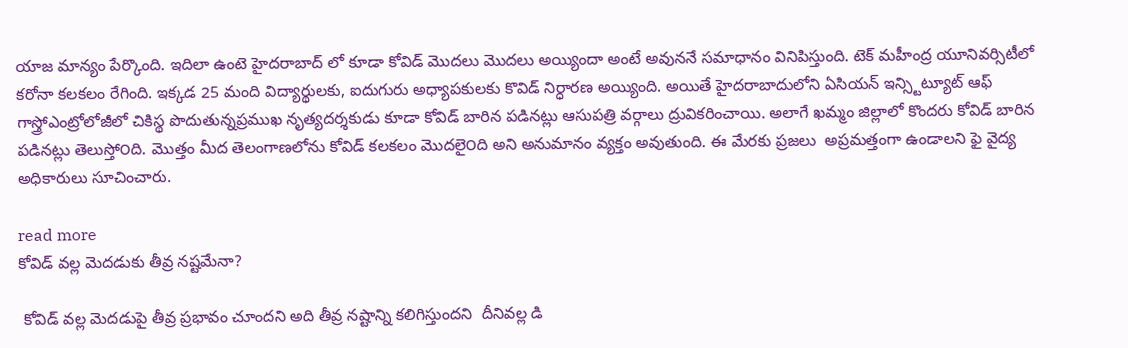యాజ మాన్యం పేర్కొంది. ఇదిలా ఉంటె హైదరాబాద్ లో కూడా కోవిడ్ మొదలు మొదలు అయ్యిందా అంటే అవుననే సమాధానం వినిపిస్తుంది. టెక్‌ మహీంద్ర యూనివర్సిటీలో కరోనా కలకలం రేగింది. ఇక్కడ 25 మంది విద్యార్థులకు, ఐదుగురు అధ్యాపకులకు కొవిడ్‌ నిర్ధారణ అయ్యింది. అయితే హైదరాబాదులోని ఏసియన్ ఇన్స్టిట్యూట్ ఆఫ్ గాస్త్రోఎంట్రోలోజీలో చికిస్థ పొదుతున్నప్రముఖ నృత్యదర్శకుడు కూడా కోవిడ్ బారిన పడినట్లు ఆసుపత్రి వర్గాలు ద్రువికరించాయి. అలాగే ఖమ్మం జిల్లాలో కొందరు కోవిడ్ బారిన పడినట్లు తెలుస్తో౦ది. మొత్తం మీద తెలంగాణలోను కోవిడ్ కలకలం మొదలై౦ది అని అనుమానం వ్యక్తం అవుతుంది. ఈ మేరకు ప్రజలు  అప్రమత్తంగా ఉండాలని ఫై వైద్య అధికారులు సూచించారు.

read more
కోవిడ్ వల్ల మెదడుకు తీవ్ర నష్టమేనా?

 కోవిడ్ వల్ల మెదడుపై తీవ్ర ప్రభావం చూందని అది తీవ్ర నష్టాన్ని కలిగిస్తుందని  దీనివల్ల డి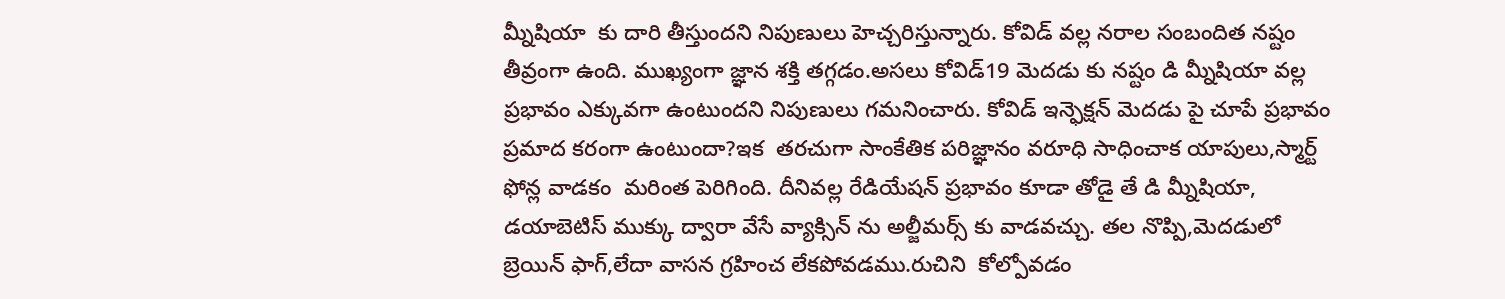మ్నీషియా  కు దారి తీస్తుందని నిపుణులు హెచ్చరిస్తున్నారు. కోవిడ్ వల్ల నరాల సంబందిత నష్టం తీవ్రంగా ఉంది. ముఖ్యంగా జ్ఞాన శక్తి తగ్గడం.అసలు కోవిడ్19 మెదడు కు నష్టం డి మ్నీషియా వల్ల ప్రభావం ఎక్కువగా ఉంటుందని నిపుణులు గమనించారు. కోవిడ్ ఇన్ఫెక్షన్ మెదడు పై చూపే ప్రభావం ప్రమాద కరంగా ఉంటుందా?ఇక  తరచుగా సాంకేతిక పరిజ్ఞానం వరూధి సాధించాక యాపులు,స్మార్ట్ ఫోన్ల వాడకం  మరింత పెరిగింది. దీనివల్ల రేడియేషన్ ప్రభావం కూడా తోడై తే డి మ్నీషియా, డయాబెటిస్ ముక్కు ద్వారా వేసే వ్యాక్సిన్ ను అల్జీమర్స్ కు వాడవచ్చు. తల నొప్పి,మెదడులో బ్రెయిన్ ఫాగ్,లేదా వాసన గ్రహించ లేకపోవడము.రుచిని  కోల్పోవడం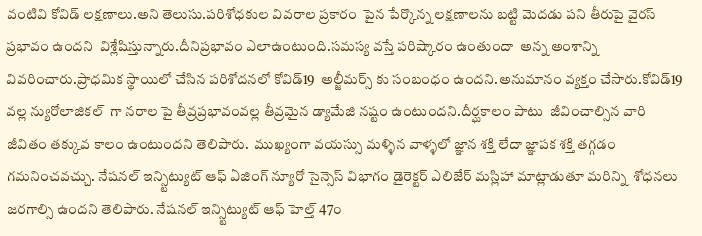వంటివి కోవిడ్ లక్షణాలు.అని తెలుసు.పరిశోధకుల వివరాల ప్రకారం  పైన పేర్కొన్న లక్షణాలను బట్టి మెదడు పని తీరుపై వైరస్ ప్రభావం ఉందని  విశ్లేషిస్తున్నారు.దీనిప్రభావం ఎలాఉంటుంది.సమస్య వస్తే పరిష్కారం ఉంతుందా  అన్న అంశాన్ని వివరించారు.ప్రాధమిక స్థాయిలో చేసిన పరిశోదనలో కోవిడ్19  అల్జీమర్స్ కు సంబంధం ఉందని.అనుమానం వ్యక్తం చేసారు.కోవిడ్19 వల్ల న్యురోలాజికల్  గా నరాల పై తీవ్రప్రభావంవల్ల తీవ్రమైన డ్యామేజి నష్టం ఉంటుందని.దీర్ఘకాలం పాటు  జీవించాల్సిన వారి జీవితం తక్కువ కాలం ఉంటుందని తెలిపారు.  ముఖ్యంగా వయస్సు మళ్ళిన వాళ్ళలో జ్ఞాన శక్తి లేదా జ్ఞాపక శక్తి తగ్గడం గమనించవచ్చు. నేషనల్ ఇన్స్టిట్యుట్ ఆఫ్ ఏజింగ్ న్యూరో సైన్సెస్ విభాగం డైరెక్టర్ ఎలిజేర్ మస్లిహా మాట్లాడుతూ మరిన్ని  శోధనలు జరగాల్సి ఉందని తెలిపారు. నేషనల్ ఇన్స్టిట్యుట్ ఆఫ్ హెల్త్ 47౦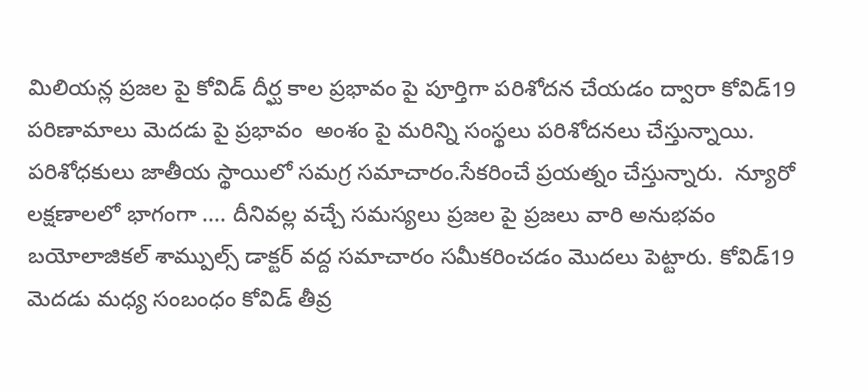మిలియన్ల ప్రజల పై కోవిడ్ దీర్ఘ కాల ప్రభావం పై పూర్తిగా పరిశోదన చేయడం ద్వారా కోవిడ్19 పరిణామాలు మెదడు పై ప్రభావం  అంశం పై మరిన్ని సంస్థలు పరిశోదనలు చేస్తున్నాయి. పరిశోధకులు జాతీయ స్థాయిలో సమగ్ర సమాచారం.సేకరించే ప్రయత్నం చేస్తున్నారు.  న్యూరో లక్షణాలలో భాగంగా .... దీనివల్ల వచ్చే సమస్యలు ప్రజల పై ప్రజలు వారి అనుభవం బయోలాజికల్ శామ్పుల్స్ డాక్టర్ వద్ద సమాచారం సమీకరించడం మొదలు పెట్టారు. కోవిడ్19 మెదడు మధ్య సంబంధం కోవిడ్ తీవ్ర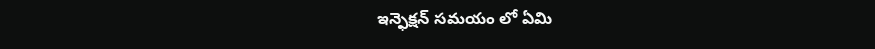ఇన్ఫెక్షన్ సమయం లో ఏమి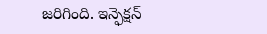జరిగింది. ఇన్ఫెక్షన్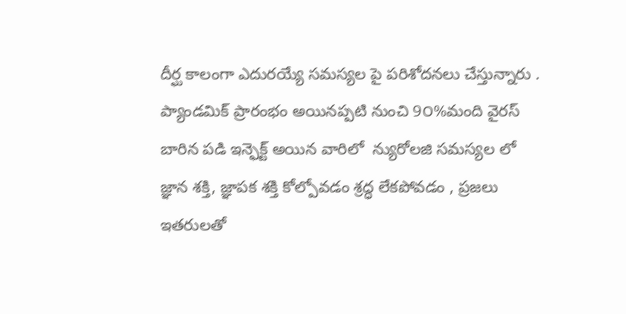దీర్ఘ కాలంగా ఎదురయ్యే సమస్యల పై పరిశోదనలు చేస్తున్నారు . ప్యాండమిక్ ప్రారంభం అయినప్పటి నుంచి 9౦%మంది వైరస్ బారిన పడి ఇన్ఫెక్ట్ అయిన వారిలో  న్యురోలజి సమస్యల లో  జ్ఞాన శక్తి, జ్ఞాపక శక్తి కోల్పోవడం శ్రద్ధ లేకపోవడం , ప్రజలు ఇతరులతో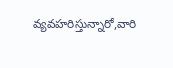వ్యవహరిస్తున్నారో,వారి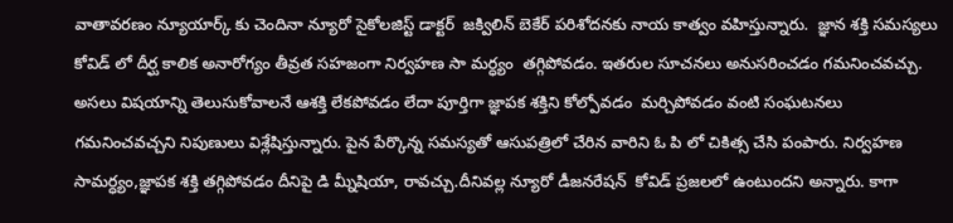వాతావరణం న్యూయార్క్ కు చెందినా న్యూరో సైకోలజిస్ట్ డాక్టర్  జక్విలిన్ బెకేర్ పరిశోదనకు నాయ కాత్వం వహిస్తున్నారు.  జ్ఞాన శక్తి సమస్యలు కోవిడ్ లో దీర్ఘ కాలిక అనారోగ్యం తీవ్రత సహజంగా నిర్వహణ సా మర్ధ్యం  తగ్గిపోవడం. ఇతరుల సూచనలు అనుసరించడం గమనించవచ్చు. అసలు విషయాన్ని తెలుసుకోవాలనే ఆశక్తి లేకపోవడం లేదా పూర్తిగా జ్ఞాపక శక్తిని కోల్పోవడం  మర్చిపోవడం వంటి సంఘటనలు గమనించవచ్చని నిపుణులు విశ్లేషిస్తున్నారు. పైన పేర్కొన్న సమస్యతో ఆసుపత్రిలో చేరిన వారిని ఓ పి లో చికిత్స చేసి పంపారు. నిర్వహణ సామర్ధ్యం,జ్ఞాపక శక్తి తగ్గిపోవడం దీనిపై డి మ్నీషియా, రావచ్చు.దీనివల్ల న్యూరో డీజనరేషన్  కోవిడ్ ప్రజలలో ఉంటుందని అన్నారు. కాగా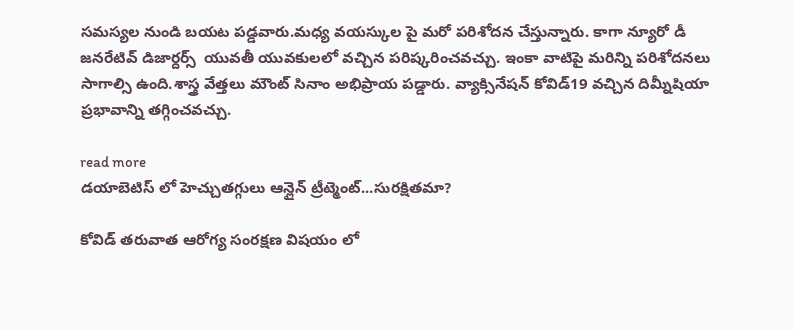సమస్యల నుండి బయట పడ్డవారు.మధ్య వయస్కుల పై మరో పరిశోదన చేస్తున్నారు. కాగా న్యూరో డీ జనరేటివ్ డిజార్దర్స్  యువతీ యువకులలో వచ్చిన పరిష్కరించవచ్చు. ఇంకా వాటిపై మరిన్ని పరిశోదనలు సాగాల్సి ఉంది.శాస్త్ర వేత్తలు మౌంట్ సినాం అభిప్రాయ పడ్డారు. వ్యాక్సినేషన్ కోవిడ్19 వచ్చిన దిమ్నీషియా ప్రభావాన్ని తగ్గించవచ్చు.

read more
డయాబెటిస్ లో హెచ్చుతగ్గులు ఆన్లైన్ ట్రీట్మెంట్...సురక్షితమా?

కోవిడ్ తరువాత ఆరోగ్య సంరక్షణ విషయం లో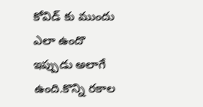కోవిడ్ కు ముందు ఎలా ఉందొ ఇప్పుడు అలాగే ఉంది.కొన్ని రకాల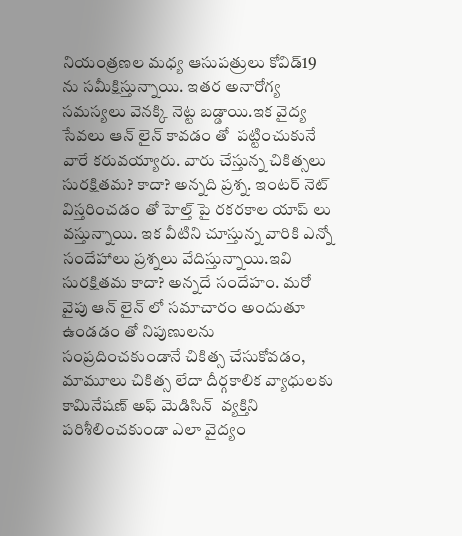నియంత్రణల మధ్య ఆసుపత్రులు కోవిడ్19 ను సమీక్షిస్తున్నాయి. ఇతర అనారోగ్య సమస్యలు వెనక్కి నెట్ట బడ్డాయి.ఇక వైద్య సేవలు ఆన్ లైన్ కావడం తో  పట్టించుకునే వారే కరువయ్యారు. వారు చేస్తున్న చికిత్సలు సురక్షితమ? కాదా? అన్నది ప్రశ్న. ఇంటర్ నెట్ విస్తరించడం తో హెల్త్ పై రకరకాల యాప్ లు వస్తున్నాయి. ఇక వీటిని చూస్తున్న వారికి ఎన్నో సందేహాలు ప్రశ్నలు వేదిస్తున్నాయి.ఇవి సురక్షితమ కాదా? అన్నదే సందేహం. మరో వైపు ఆన్ లైన్ లో సమాచారం అందుతూ ఉండడం తో నిపుణులను సంప్రదించకుండానే చికిత్స చేసుకోవడం, మామూలు చికిత్స లేదా దీర్గకాలిక వ్యాధులకు కామినేషణ్ అఫ్ మెడిసిన్  వ్యక్తిని పరిశీలించకుండా ఎలా వైద్యం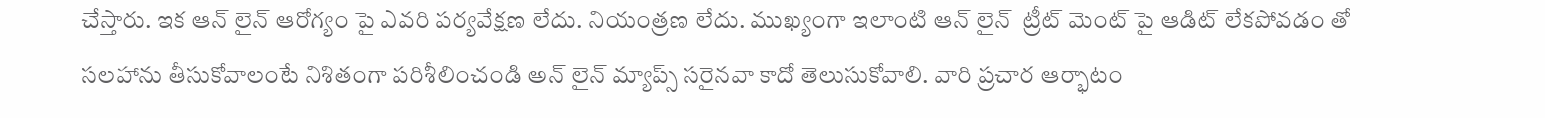చేస్తారు. ఇక ఆన్ లైన్ ఆరోగ్యం పై ఎవరి పర్యవేక్షణ లేదు. నియంత్రణ లేదు. ముఖ్యంగా ఇలాంటి ఆన్ లైన్  ట్రీట్ మెంట్ పై ఆడిట్ లేకపోవడం తో సలహాను తీసుకోవాలంటే నిశితంగా పరిశీలించండి అన్ లైన్ మ్యాప్స్ సరైనవా కాదో తెలుసుకోవాలి. వారి ప్రచార ఆర్భాటం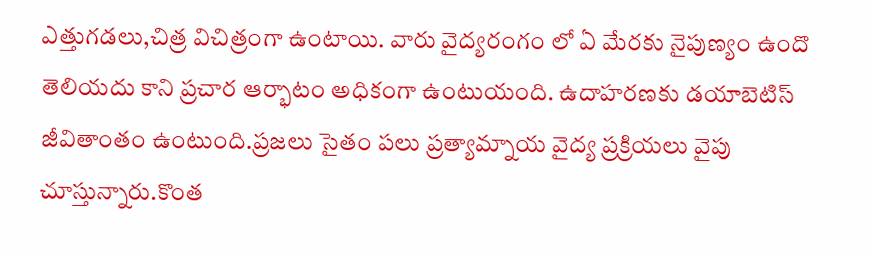ఎత్తుగడలు,చిత్ర విచిత్రంగా ఉంటాయి. వారు వైద్యరంగం లో ఏ మేరకు నైపుణ్యం ఉందొ తెలియదు కాని ప్రచార ఆర్భాటం అధికంగా ఉంటుయంది. ఉదాహరణకు డయాబెటిస్ జీవితాంతం ఉంటుంది.ప్రజలు సైతం పలు ప్రత్యామ్నాయ వైద్య ప్రక్రియలు వైపు చూస్తున్నారు.కొంత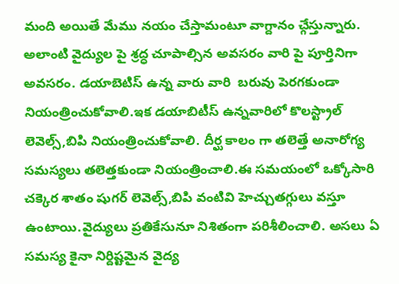మంది అయితే మేము నయం చేస్తామంటూ వాగ్దానం చ్గేస్తున్నారు. అలాంటి వైద్యుల పై శ్రద్ధ చూపాల్సిన అవసరం వారి పై పూర్తినిగా అవసరం. డయాబెటిస్ ఉన్న వారు వారి  బరువు పెరగకుండా నియంత్రించుకోవాలి.ఇక డయాబిటీస్ ఉన్నవారిలో కొలస్ట్రాల్ లెవెల్స్,బిపి నియంత్రించుకోవాలి. దీర్ఘ కాలం గా తలెత్తే అనారోగ్య సమస్యలు తలెత్తకుండా నియంత్రించాలి.ఈ సమయంలో ఒక్కోసారి చక్కెర శాతం షుగర్ లెవెల్స్,బిపి వంటివి హెచ్చుతగ్గులు వస్తూ ఉంటాయి.వైద్యులు ప్రతికేసునూ నిశితంగా పరిశీలించాలి. అసలు ఏ సమస్య కైనా నిర్దిష్టమైన వైద్య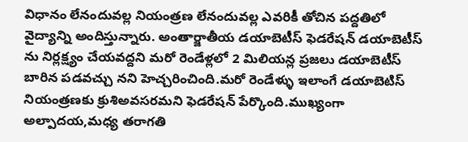విధానం లేనందువల్ల నియంత్రణ లేనందువల్ల ఎవరికీ తోచిన పద్దతిలో వైద్యాన్ని అందిస్తున్నారు. అంతార్జాతీయ డయాబెటీస్ ఫెడరేషన్ డయాబెటీస్ ను నిర్లక్ష్యం చేయవద్దని మరో రెండేళ్లలో 2 మిలియన్ల ప్రజలు డయాబెటీస్ బారిన పడవచ్చు నని హెచ్చరించింది.మరో రెండేళ్ళు ఇలాంగే డయాబెటిస్ నియంత్రణకు క్రుశిఅవసరమని ఫెడరేషన్ పేర్కొంది.ముఖ్యంగా అల్పాదయ,మధ్య తరాగతి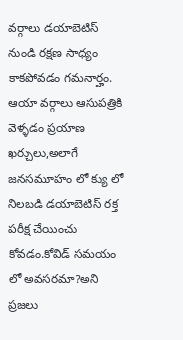వర్గాలు డయాబెటిస్ నుండి రక్షణ సాధ్యం కాకపోవడం గమనార్హం.  ఆయా వర్గాలు ఆసుపత్రికి వెళ్ళడం ప్రయాణ ఖర్చులు,అలాగే జనసమూహం లో క్యు లో నిలబడి డయాబెటిస్ రక్త పరీక్ష చేయించు కోవడం.కోవిడ్ సమయం లో అవసరమా?అని ప్రజలు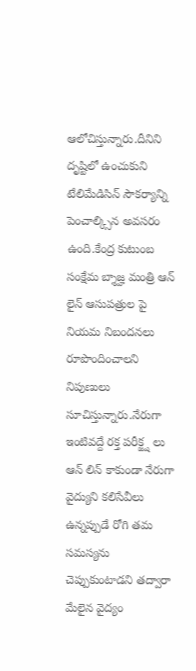ఆలోచిస్తున్నారు.దీనిని దృష్టిలో ఉంచుకుని టేలిమేడిసిన్ సౌకర్యాన్ని పెంచాల్క్సిన అవసరం ఉంది.కేంద్ర కుటుంబ సంక్షేమ బ్శాజ్హ మంత్రి ఆన్ లైన్ ఆసుపత్రుల పై నియమ నిబందనలు రూపొందించాలని నిపుణులు సూచిస్తున్నారు.నేరుగా ఇంటివద్దే రక్త పరీక్జ్ష లు ఆన్ లిన్ కాకుండా నేరుగా వైద్యుని కలిసేవీలు ఉన్నప్పుడే రోగి తమ సమస్యను చెప్పుకుంటాడని తద్వారా మేలైన వైద్యం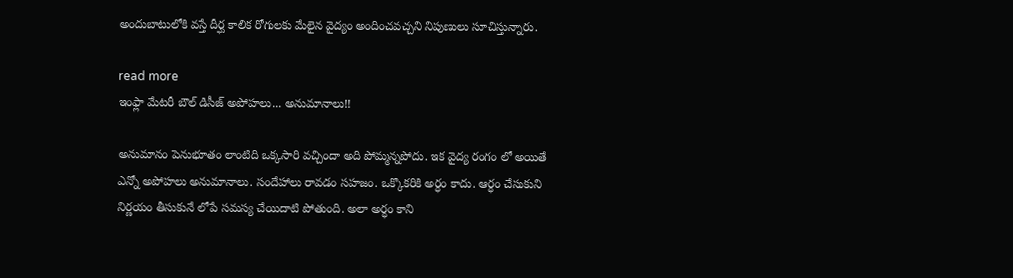అందుబాటులోకి వస్తే దీర్ఘ కాలిక రోగులకు మేలైన వైద్యం అందించవచ్చని నిపుణులు సూచిస్తున్నారు.

read more
ఇంఫ్లా మేటరీ బౌల్ డిసీజ్ అపోహలు... అనుమానాలు!!

అనుమానం పెనుభూతం లాంటిది ఒక్కసారి వచ్చిందా అది పోమ్మన్నపోదు. ఇక వైద్య రంగం లో అయితే ఎన్నో అపోహలు అనుమానాలు. సందేహాలు రావడం సహజం. ఒక్కొకరికి అర్ధం కాదు. ఆర్ధం చేసుకుని నిర్ణయం తీసుకునే లోపే సమస్య చేయిదాటి పోతుంది. అలా అర్ధం కాని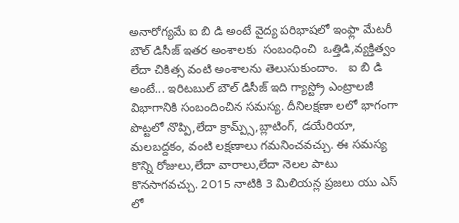అనారోగ్యమే ఐ బి డి అంటే వైద్య పరిభాషలో ఇంఫ్లా మేటరీ బౌల్ డిసీజ్ ఇతర అంశాలకు  సంబంధించి  ఒత్తిడి,వ్యక్తిత్వం లేదా చికిత్స వంటి అంశాలను తెలుసుకుందాం.   ఐ బి డి అంటే... ఇరిటబుల్ బౌల్ డిసీజ్ ఇది గ్యాస్ట్రో ఎంట్రాలజీ విభాగానికి సంబందించిన సమస్య. దీనిలక్షణా లలో భాగంగా పొట్టలో నొప్పి,లేదా క్రామ్ప్స్,బ్లాటింగ్, డయేరియా, మలబద్దకం, వంటి లక్షణాలు గమనించవచ్చు. ఈ సమస్య  కొన్ని రోజులు,లేదా వారాలు,లేదా నెలల పాటు కొనసాగవచ్చు. 2౦15 నాటికి 3 మిలియన్ల ప్రజలు యు ఎస్ లో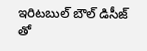ఇరిటబుల్ బౌల్ డిసీజ్ తో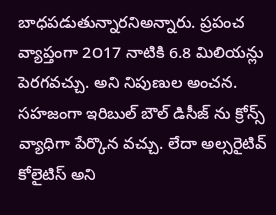బాధపడుతున్నారనిఅన్నారు. ప్రపంచ వ్యాప్తంగా 2౦17 నాటికి 6.8 మిలియన్లు పెరగవచ్చు. అని నిపుణుల అంచన. సహజంగా ఇరిబుల్ బౌల్ డిసీజ్ ను క్రోన్స్ వ్యాధిగా పేర్కొన వచ్చు. లేదా అల్సరైటివ్ కోలైటిస్ అని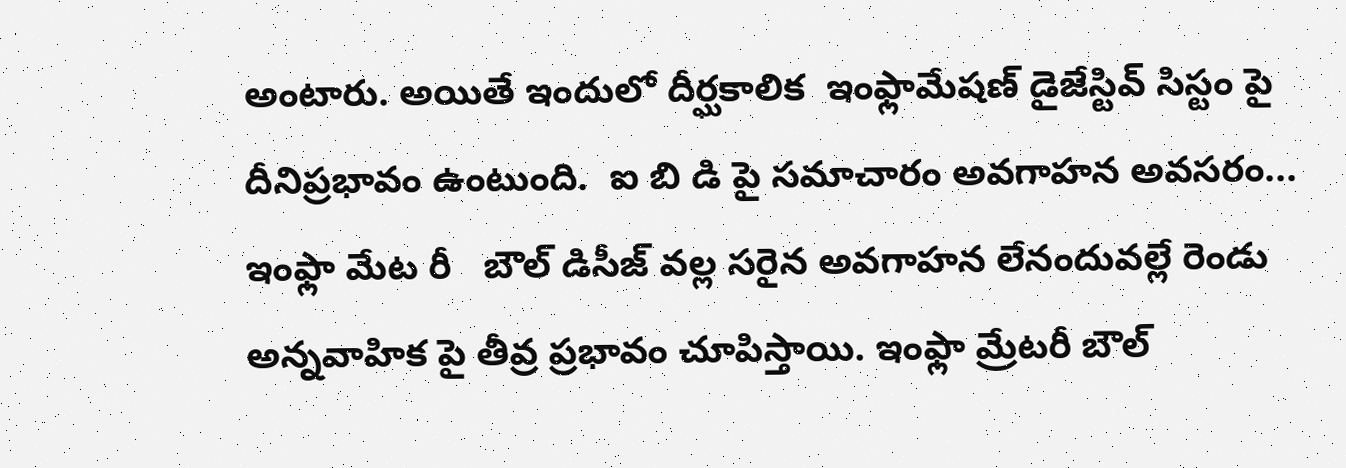అంటారు. అయితే ఇందులో దీర్ఘకాలిక  ఇంఫ్లామేషణ్ డైజేస్టివ్ సిస్టం పై దీనిప్రభావం ఉంటుంది.  ఐ బి డి పై సమాచారం అవగాహన అవసరం... ఇంఫ్లా మేట రీ   బౌల్ డిసీజ్ వల్ల సరైన అవగాహన లేనందువల్లే రెండు అన్నవాహిక పై తీవ్ర ప్రభావం చూపిస్తాయి. ఇంఫ్లా మ్రేటరీ బౌల్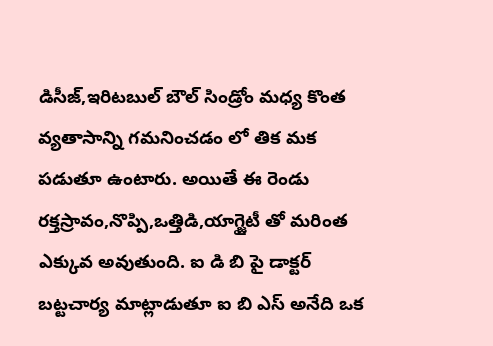డిసీజ్,ఇరిటబుల్ బౌల్ సిండ్రోం మధ్య కొంత వ్యతాసాన్ని గమనించడం లో తిక మక పడుతూ ఉంటారు. అయితే ఈ రెండు రక్తస్రావం,నొప్పి,ఒత్తిడి,యాగ్జైటీ తో మరింత ఎక్కువ అవుతుంది. ఐ డి బి పై డాక్టర్ బట్టచార్య మాట్లాడుతూ ఐ బి ఎస్ అనేది ఒక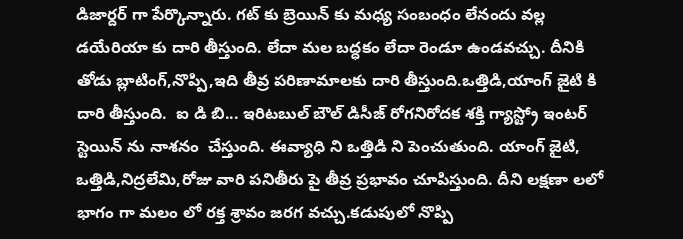డిజార్దర్ గా పేర్కొన్నారు. గట్ కు బ్రెయిన్ కు మధ్య సంబంధం లేనందు వల్ల డయేరియా కు దారి తీస్తుంది. లేదా మల బద్ధకం లేదా రెండూ ఉండవచ్చు. దీనికి తోడు బ్లాటింగ్,నొప్పి,ఇది తీవ్ర పరిణామాలకు దారి తీస్తుంది.ఒత్తిడి,యాంగ్ జైటి కి దారి తీస్తుంది.  ఐ డి బి... ఇరిటబుల్ బౌల్ డిసీజ్ రోగనిరోదక శక్తి గ్యాస్ట్రో ఇంటర్ స్టెయిన్ ను నాశనం  చేస్తుంది. ఈవ్యాధి ని ఒత్తిడి ని పెంచుతుంది. యాంగ్ జైటి, ఒత్తిడి,నిద్రలేమి,రోజు వారి పనితీరు పై తీవ్ర ప్రభావం చూపిస్తుంది. దీని లక్షణా లలో భాగం గా మలం లో రక్త శ్రావం జరగ వచ్చు.కడుపులో నొప్పి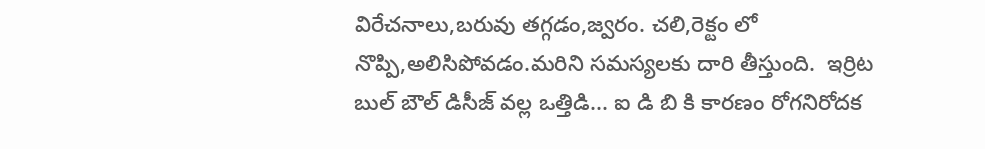విరేచనాలు,బరువు తగ్గడం,జ్వరం. చలి,రెక్టం లో నొప్పి,అలిసిపోవడం.మరిని సమస్యలకు దారి తీస్తుంది.  ఇర్రిట బుల్ బౌల్ డిసీజ్ వల్ల ఒత్తిడి... ఐ డి బి కి కారణం రోగనిరోదక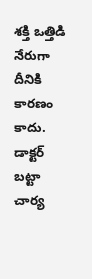శక్తి ఒత్తిడి నేరుగా దీనికి కారణం కాదు. డాక్టర్ బట్టా చార్య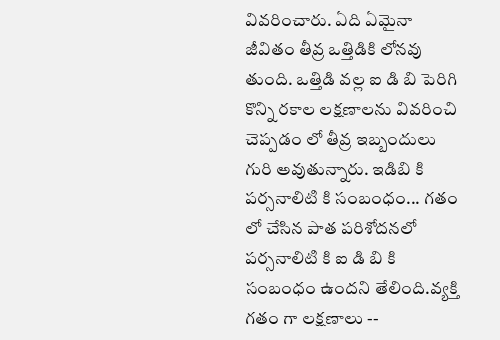వివరించారు. ఏది ఏమైనా జీవితం తీవ్ర ఒత్తిడికి లోనవు తుంది. ఒత్తిడి వల్ల ఐ డి బి పెరిగి కొన్ని రకాల లక్షణాలను వివరించి చెప్పడం లో తీవ్ర ఇబ్బందులు గురి అవుతున్నారు. ఇడిబి కి పర్సనాలిటి కి సంబంధం... గతం లో చేసిన పాత పరిశోదనలో పర్సనాలిటి కి ఐ డి బి కి సంబంధం ఉందని తేలింది.వ్యక్తి గతం గా లక్షణాలు --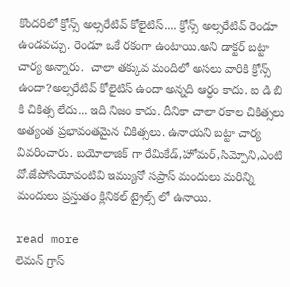కొందరిలో క్రోన్స్ అల్సరేటివ్ కోలైటిస్.... క్రోన్స్ అల్సరేటివ్ రెండూ ఉండవచ్చు. రెండూ ఒకే రకంగా ఉంటాయి.అని డాక్టర్ బట్టా చార్య అన్నారు.  చాలా తక్కువ మందిలో అసలు వారికి క్రోన్స్ ఉందా?అల్సరేటివ్ కోలైటిస్ ఉందా అన్నది ఆర్ధం కాదు. ఐ డి బి కి చికిత్స లేదు... ఇది నిజం కాదు. దీనికా చాలా రకాల చికిత్సలు అత్యంత ప్రభావంతమైన చికిత్సలు. ఉనాయని బట్టా చార్య వివరించారు. బయోలాజిక్ గా రేమికేడ్,హోమర్,సిమ్పోని,ఎంటి వో.జేపోసియోవంటివి ఇమ్యునో సప్రాస్ మందులు మరిన్ని మందులు ప్రస్తుతం క్లినికల్ ట్రైల్స్ లో ఉనాయి.

read more
లెమన్ గ్రాస్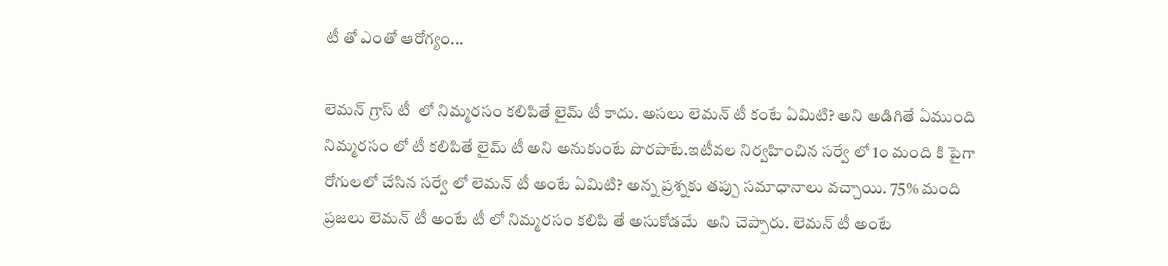టీ తో ఎంతో ఆరోగ్యం...

లెమన్ గ్రాస్ టీ  లో నిమ్మరసం కలిపితే లైమ్ టీ కాదు. అసలు లెమన్ టీ కంటే ఏమిటి? అని అడిగితే ఏముంది నిమ్మరసం లో టీ కలిపితే లైమ్ టీ అని అనుకుంటే పొరపాటే.ఇటీవల నిర్వహించిన సర్వే లో 1౦ మంది కి పైగా రోగులలో చేసిన సర్వే లో లెమన్ టీ అంటే ఏమిటి? అన్న ప్రశ్నకు తప్పు సమాధానాలు వచ్చాయి. 75% మంది ప్రజలు లెమన్ టీ అంటే టీ లో నిమ్మరసం కలిపి తే అసుకోడమే  అని చెప్పారు. లెమన్ టీ అంటే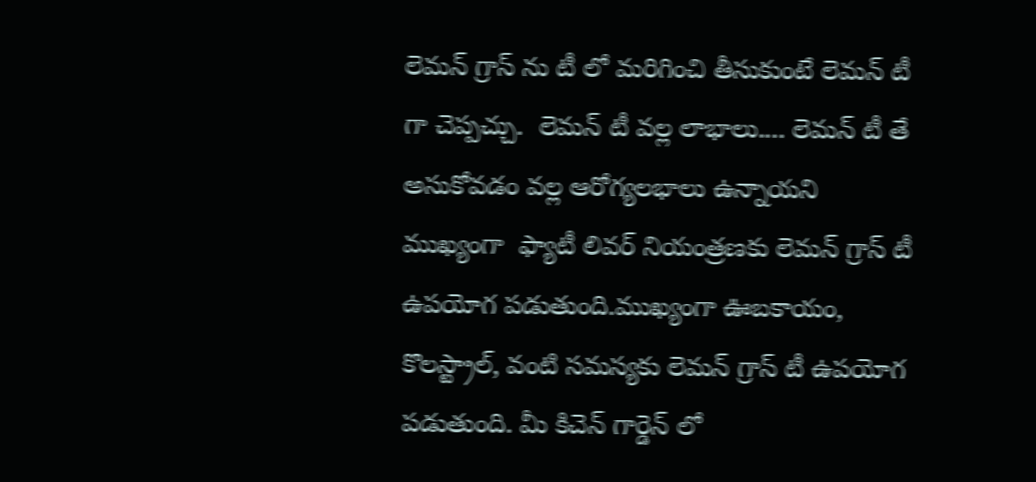లెమన్ గ్రాస్ ను టీ లో మరిగించి తీసుకుంటే లెమన్ టీ  గా చెప్పచ్చు.  లెమన్ టీ వల్ల లాభాలు.... లెమన్ టీ తే అసుకోవడం వల్ల ఆరోగ్యలభాలు ఉన్నాయని ముఖ్యంగా  ఫ్యాటీ లివర్ నియంత్రణకు లెమన్ గ్రాస్ టీ ఉపయోగ పడుతుంది.ముఖ్యంగా ఊబకాయం, కొలస్ట్రాల్, వంటి సమస్యకు లెమన్ గ్రాస్ టీ ఉపయోగ పడుతుంది. మీ కిచెన్ గార్డెన్ లో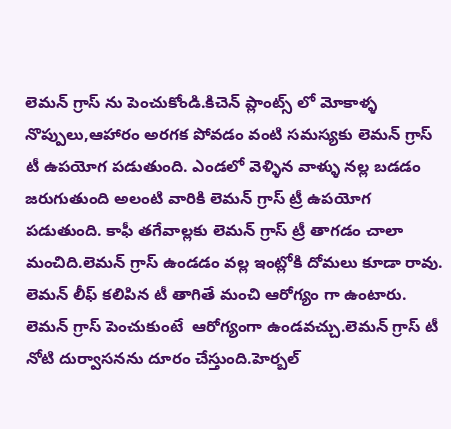లెమన్ గ్రాస్ ను పెంచుకోండి.కిచెన్ ప్లాంట్స్ లో మోకాళ్ళ నొప్పులు,ఆహారం అరగక పోవడం వంటి సమస్యకు లెమన్ గ్రాస్ టీ ఉపయోగ పడుతుంది. ఎండలో వెళ్ళిన వాళ్ళు నల్ల బడడం జరుగుతుంది అలంటి వారికి లెమన్ గ్రాస్ ట్రీ ఉపయోగ పడుతుంది. కాఫీ తగేవాల్లకు లెమన్ గ్రాస్ ట్రీ తాగడం చాలా మంచిది.లెమన్ గ్రాస్ ఉండడం వల్ల ఇంట్లోకి దోమలు కూడా రావు. లెమన్ లీఫ్ కలిపిన టీ తాగితే మంచి ఆరోగ్యం గా ఉంటారు. లెమన్ గ్రాస్ పెంచుకుంటే  ఆరోగ్యంగా ఉండవచ్చు.లెమన్ గ్రాస్ టీ నోటి దుర్వాసనను దూరం చేస్తుంది.హెర్బల్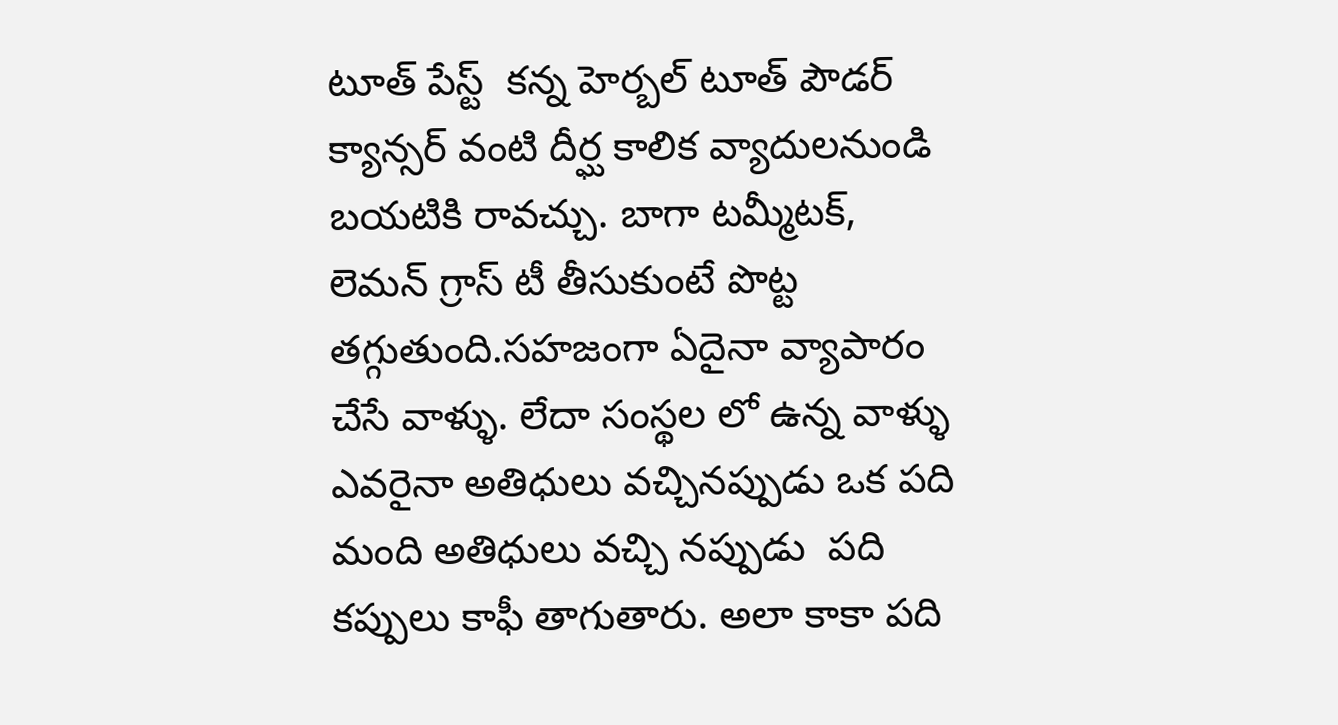టూత్ పేస్ట్  కన్న హెర్బల్ టూత్ పౌడర్ క్యాన్సర్ వంటి దీర్ఘ కాలిక వ్యాదులనుండి బయటికి రావచ్చు. బాగా టమ్మీటక్, లెమన్ గ్రాస్ టీ తీసుకుంటే పొట్ట తగ్గుతుంది.సహజంగా ఏదైనా వ్యాపారం చేసే వాళ్ళు. లేదా సంస్థల లో ఉన్న వాళ్ళు ఎవరైనా అతిధులు వచ్చినప్పుడు ఒక పది మంది అతిధులు వచ్చి నప్పుడు  పది కప్పులు కాఫీ తాగుతారు. అలా కాకా పది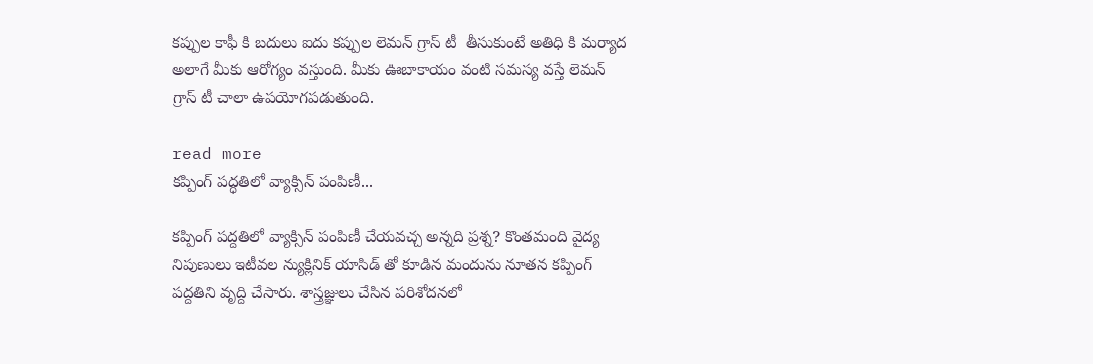కప్పుల కాఫీ కి బదులు ఐదు కప్పుల లెమన్ గ్రాస్ టీ  తీసుకుంటే అతిధి కి మర్యాద అలాగే మీకు ఆరోగ్యం వస్తుంది. మీకు ఊబాకాయం వంటి సమస్య వస్తే లెమన్ గ్రాస్ టీ చాలా ఉపయోగపడుతుంది.

read more
కప్పింగ్ పద్ధతిలో వ్యాక్సిన్ పంపిణీ...

కప్పింగ్ పద్దతిలో వ్యాక్సిన్ పంపిణీ చేయవచ్చ అన్నది ప్రశ్న? కొంతమంది వైద్య నిపుణులు ఇటీవల న్యుక్లినిక్ యాసిడ్ తో కూడిన మందును నూతన కప్పింగ్  పద్దతిని వృద్ది చేసారు. శాస్త్రజ్ఞులు చేసిన పరిశోదనలో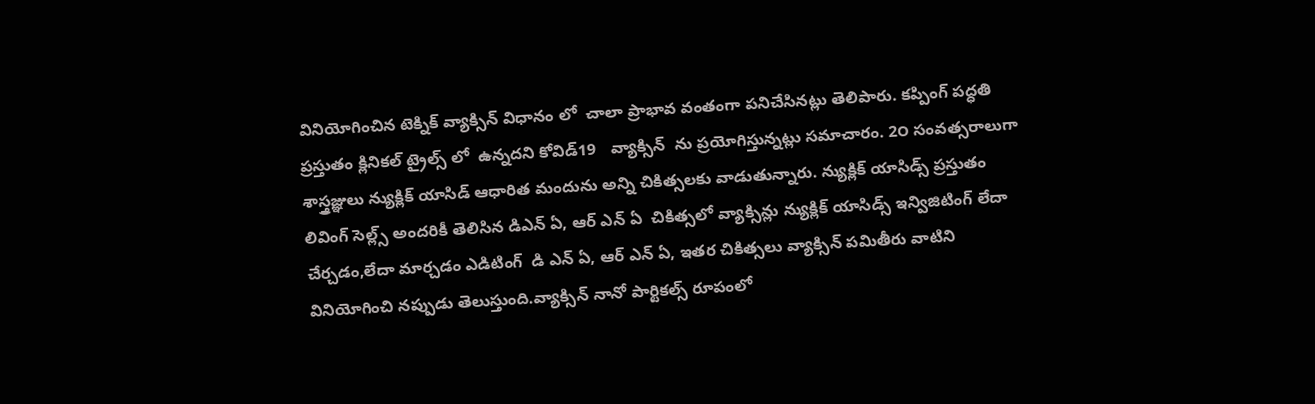వినియోగించిన టెక్నిక్ వ్యాక్సిన్ విధానం లో  చాలా ప్రాభావ వంతంగా పనిచేసినట్లు తెలిపారు. కప్పింగ్ పద్ధతి ప్రస్తుతం క్లినికల్ ట్రైల్స్ లో  ఉన్నదని కోవిడ్19   వ్యాక్సిన్  ను ప్రయోగిస్తున్నట్లు సమాచారం. 2౦ సంవత్సరాలుగా శాస్త్రజ్ఞులు న్యుక్లిక్ యాసిడ్ ఆధారిత మందును అన్ని చికిత్సలకు వాడుతున్నారు. న్యుక్లిక్ యాసిడ్స్ ప్రస్తుతం లివింగ్ సెల్ల్స్ అందరికీ తెలిసిన డిఎన్ ఏ, ఆర్ ఎన్ ఏ  చికిత్సలో వ్యాక్సిన్లు న్యుక్లిక్ యాసిడ్స్ ఇన్విజిటింగ్ లేదా చేర్చడం,లేదా మార్చడం ఎడిటింగ్  డి ఎన్ ఏ, ఆర్ ఎన్ ఏ, ఇతర చికిత్సలు వ్యాక్సిన్ పమితీరు వాటిని వినియోగించి నప్పుడు తెలుస్తుంది.వ్యాక్సిన్ నానో పార్టికల్స్ రూపంలో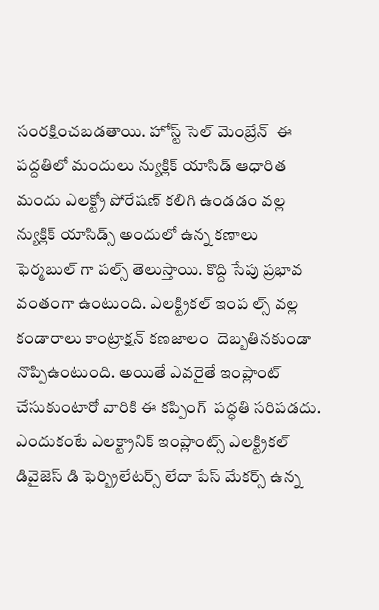సంరక్షించబడతాయి. హోస్ట్ సెల్ మెంబ్రేన్  ఈ పద్దతిలో మందులు న్యుక్లిక్ యాసిడ్ ఆధారిత మందు ఎలక్ట్రో పోరేషణ్ కలిగి ఉండడం వల్ల న్యుక్లిక్ యాసిడ్స్ అందులో ఉన్న కణాలు ఫెర్మబుల్ గా పల్స్ తెలుస్తాయి. కొద్ది సేపు ప్రభావ వంతంగా ఉంటుంది. ఎలక్ట్రికల్ ఇంప ల్స్ వల్ల కండారాలు కాంట్రాక్షన్ కణజాలం  దెబ్బతినకుండా నొప్పిఉంటుంది. అయితే ఎవరైతే ఇంప్లాంట్ చేసుకుంటారో వారికి ఈ కప్పింగ్  పద్ధతి సరిపడదు. ఎందుకంటే ఎలక్ట్రానిక్ ఇంప్లాంట్స్ ఎలక్ట్రికల్ డివైజెస్ డి ఫెర్బ్రిలేటర్స్ లేదా పేస్ మేకర్స్ ఉన్న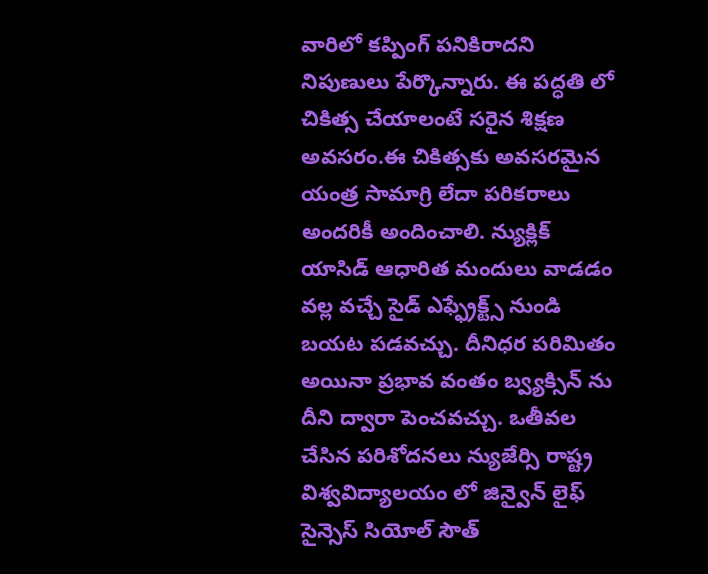వారిలో కప్పింగ్ పనికిరాదని నిపుణులు పేర్కొన్నారు. ఈ పద్ధతి లో చికిత్స చేయాలంటే సరైన శిక్షణ అవసరం.ఈ చికిత్సకు అవసరమైన యంత్ర సామాగ్రి లేదా పరికరాలు అందరికీ అందించాలి. న్యుక్లిక్ యాసిడ్ ఆధారిత మందులు వాడడం వల్ల వచ్చే సైడ్ ఎఫ్ఫ్రేక్ట్స్ నుండి బయట పడవచ్చు. దీనిధర పరిమితం అయినా ప్రభావ వంతం బ్వ్యక్సిన్ ను దీని ద్వారా పెంచవచ్చు. ఒతీవల చేసిన పరిశోదనలు న్యుజేర్సి రాష్ట్ర విశ్వవిద్యాలయం లో జిన్వైన్ లైఫ్ సైన్సెస్ సియోల్ సౌత్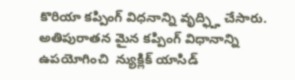కొరియా కప్పింగ్ విధనాన్ని వృద్ఫ్హి చేసారు. అతిపురాతన మైన కప్పింగ్ విధానాన్ని ఉపయోగించి  న్యుక్లిక్ యాసిడ్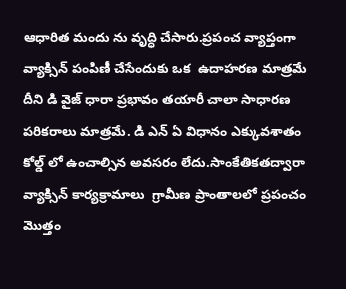ఆధారిత మందు ను వృద్ధి చేసారు.ప్రపంచ వ్యాప్తంగా వ్యాక్సిన్ పంపిణీ చేసేందుకు ఒక  ఉదాహరణ మాత్రమే దీని డి వైజ్ ధారా ప్రభావం తయారీ చాలా సాధారణ పరికరాలు మాత్రమే. డి ఎన్ ఏ విధానం ఎక్కువశాతం కోల్డ్ లో ఉంచాల్సిన అవసరం లేదు.సాంకేతికతద్వారా వ్యాక్సిన్ కార్యక్రామాలు  గ్రామీణ ప్రాంతాలలో ప్రపంచం మొత్తం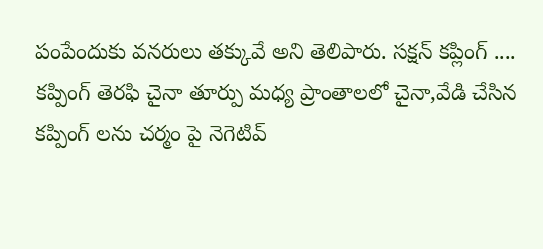పంపేందుకు వనరులు తక్కువే అని తెలిపారు. సక్షన్ కప్లింగ్ .... కప్పింగ్ తెరఫి చైనా తూర్పు మధ్య ప్రాంతాలలో చైనా,వేడి చేసిన కప్పింగ్ లను చర్మం పై నెగెటివ్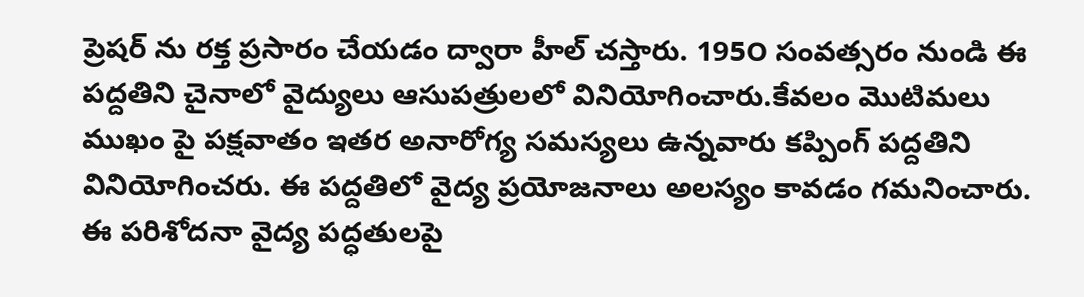ప్రెషర్ ను రక్త ప్రసారం చేయడం ద్వారా హీల్ చస్తారు. 195౦ సంవత్సరం నుండి ఈ పద్దతిని చైనాలో వైద్యులు ఆసుపత్రులలో వినియోగించారు.కేవలం మొటిమలు  ముఖం పై పక్షవాతం ఇతర అనారోగ్య సమస్యలు ఉన్నవారు కప్పింగ్ పద్దతిని వినియోగించరు. ఈ పద్దతిలో వైద్య ప్రయోజనాలు అలస్యం కావడం గమనించారు.  ఈ పరిశోదనా వైద్య పద్ధతులపై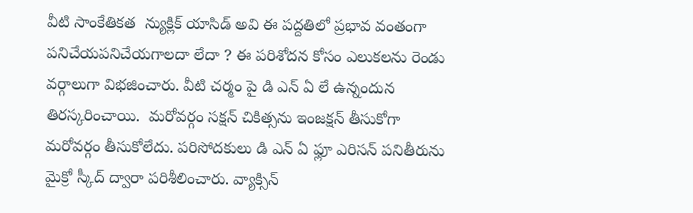వీటి సాంకేతికత  న్యుక్లిక్ యాసిడ్ అవి ఈ పద్దతిలో ప్రభావ వంతంగా పనిచేయపనిచేయగాలదా లేదా ? ఈ పరిశోదన కోసం ఎలుకలను రెండు వర్గాలుగా విభజించారు. వీటి చర్మం పై డి ఎన్ ఏ లే ఉన్నందున తిరస్కరించాయి.  మరోవర్గం సక్షన్ చికిత్సను ఇంజక్షన్ తీసుకోగా మరోవర్గం తీసుకోలేదు. పరిసోదకులు డి ఎన్ ఏ ఫ్లూ ఎరిసన్ పనితీరును మైక్రో స్కీద్ ద్వారా పరిశీలించారు. వ్యాక్సిన్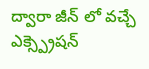ద్వారా జీన్ లో వచ్చే ఎక్స్ప్రెషన్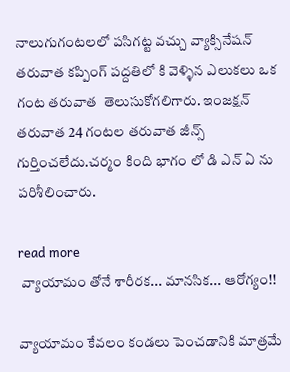నాలుగుగంటలలో పసిగట్ట వచ్చు వ్యాక్సినేషన్ తరువాత కప్పింగ్ పద్దతిలో కి వెళ్ళిన ఎలుకలు ఒక గంట తరువాత  తెలుసుకోగలిగారు. ఇంజక్షన్ తరువాత 24 గంటల తరువాత జీన్స్ గుర్తించలేదు.చర్మం కింది భాగం లో డి ఎన్ ఏ ను పరిశీలించారు.

read more
 వ్యాయామం తోనే శారీరక... మానసిక... ఆరోగ్యం!!

వ్యాయామం కేవలం కండలు పెంచడానికి మాత్రమే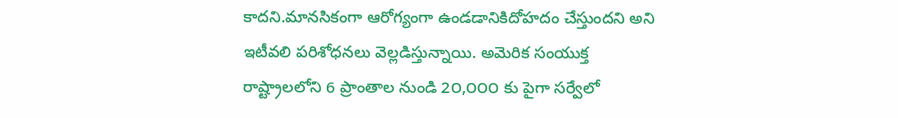కాదని.మానసికంగా ఆరోగ్యంగా ఉండడానికిదోహదం చేస్తుందని అని ఇటీవలి పరిశోధనలు వెల్లడిస్తున్నాయి. అమెరిక సంయుక్త రాష్ట్రాలలోని 6 ప్రాంతాల నుండి 2౦,౦౦౦ కు పైగా సర్వేలో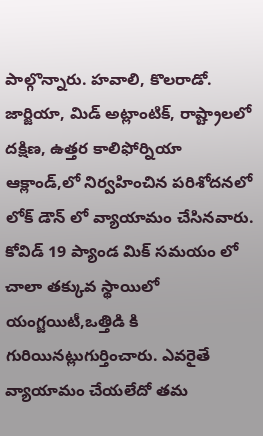పాల్గొన్నారు. హవాలి, కొలరాడో. జార్జియా, మిడ్ అట్లాంటిక్, రాష్ట్రాలలో దక్షిణ, ఉత్తర కాలిఫోర్నియా ఆక్లాండ్,లో నిర్వహించిన పరిశోదనలో లోక్ డౌన్ లో వ్యాయామం చేసినవారు. కోవిడ్ 19 ప్యాండ మిక్ సమయం లో చాలా తక్కువ స్థాయిలో యంగ్జయిటీ,ఒత్తిడి కి గురియినట్లుగుర్తించారు. ఎవరైతే వ్యాయామం చేయలేదో తమ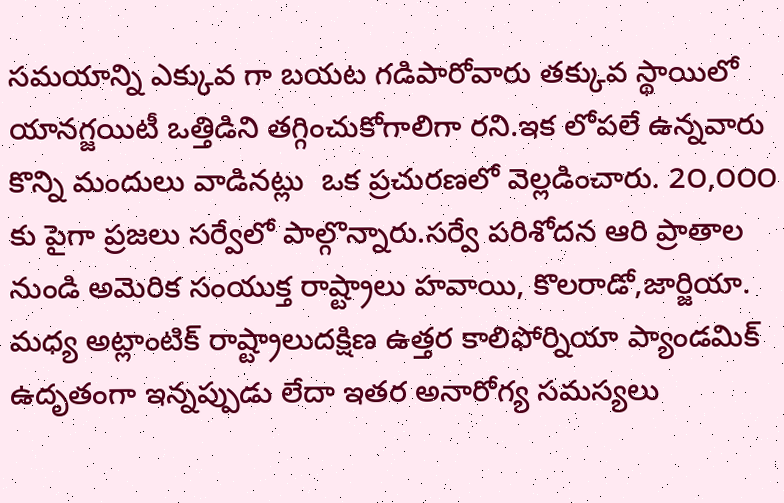సమయాన్ని ఎక్కువ గా బయట గడిపారోవారు తక్కువ స్థాయిలో  యానగ్జయిటీ ఒత్తిడిని తగ్గించుకోగాలిగా రని.ఇక లోపలే ఉన్నవారు కొన్ని మందులు వాడినట్లు  ఒక ప్రచురణలో వెల్లడించారు. 2౦,౦౦౦ కు పైగా ప్రజలు సర్వేలో పాల్గొన్నారు.సర్వే పరిశోదన ఆరి ప్రాతాల నుండి అమెరిక సంయుక్త రాష్ట్రాలు హవాయి, కొలరాడో,జార్జియా. మధ్య అట్లాంటిక్ రాష్ట్రాలుదక్షిణ ఉత్తర కాలిఫోర్నియా ప్యాండమిక్ ఉదృతంగా ఇన్నప్పుడు లేదా ఇతర అనారోగ్య సమస్యలు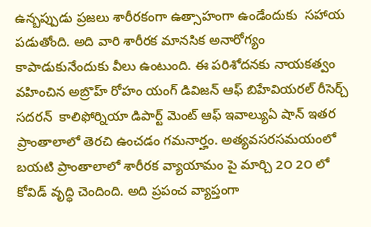ఉన్బప్పుడు ప్రజలు శారీరకంగా ఉత్సాహంగా ఉండేందుకు  సహాయ పడుతోంది. అది వారి శారీరక మానసిక అనారోగ్యం  కాపాడుకునేందుకు వీలు ఉంటుంది. ఈ పరిశోదనకు నాయకత్వం వహించిన అబ్రొహ్ రోహం యంగ్ డివిజన్ ఆఫ్ బిహేవియరల్ రీసెర్చ్ సదరన్  కాలిఫోర్నియా డిపార్ట్ మెంట్ ఆఫ్ ఇవాల్యుఏ షాన్ ఇతర ప్రాంతాలాలో తెరచి ఉంచడం గమనార్హం. అత్యవసరసమయంలో బయటి ప్రాంతాలాలో శారీరక వ్యాయామం పై మార్చి 2౦ 2౦ లో కోవిడ్ వృద్ధి చెందింది. అది ప్రపంచ వ్యాప్తంగా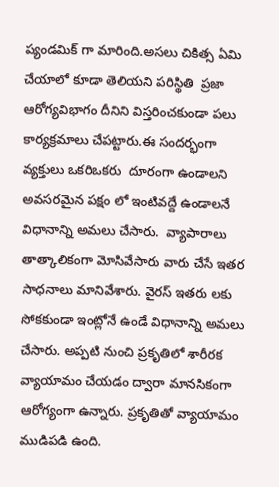ప్యండమిక్ గా మారింది.అసలు చికిత్స ఏమి చేయాలో కూడా తెలియని పరిస్థితి  ప్రజా ఆరోగ్యవిభాగం దీనిని విస్తరించకుండా పలు కార్యక్రమాలు చేపట్టారు.ఈ సందర్భంగా వ్యక్తులు ఒకరిఒకరు  దూరంగా ఉండాలని అవసరమైన పక్షం లో ఇంటివద్దే ఉండాలనే విధానాన్ని అమలు చేసారు.  వ్యాపారాలు తాత్కాలికంగా మోసివేసారు వారు చేసే ఇతర సాధనాలు మానివేశారు. వైరస్ ఇతరు లకు సోకకుండా ఇంట్లోనే ఉండే విధానాన్ని అమలు చేసారు. అప్పటి నుంచి ప్రకృతిలో శారీరక వ్యాయామం చేయడం ద్వారా మానసికంగా ఆరోగ్యంగా ఉన్నారు. ప్రకృతితో వ్యాయామం ముడిపడి ఉంది.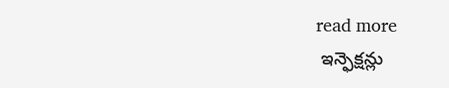read more
 ఇన్ఫెక్షన్లు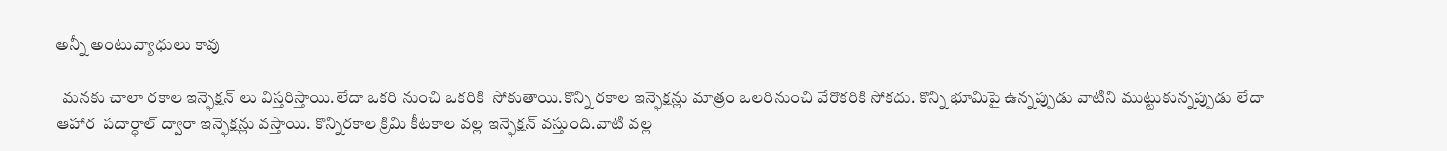అన్నీ అంటువ్యాధులు కావు

  మనకు చాలా రకాల ఇన్ఫెక్షన్ లు విస్తరిస్తాయి.లేదా ఒకరి నుంచి ఒకరికి  సోకుతాయి.కొన్ని రకాల ఇన్ఫెక్షన్లు మాత్రం ఒలరినుంచి వేరొకరికి సోకదు. కొన్ని భూమిపై ఉన్నప్పుడు వాటిని ముట్టుకున్నప్పుడు లేదా ఆహార  పదార్ధాల్ ద్వారా ఇన్ఫెక్షన్లు వస్తాయి. కొన్నిరకాల క్రిమి కీటకాల వల్ల ఇన్ఫెక్షన్ వస్తుంది.వాటి వల్ల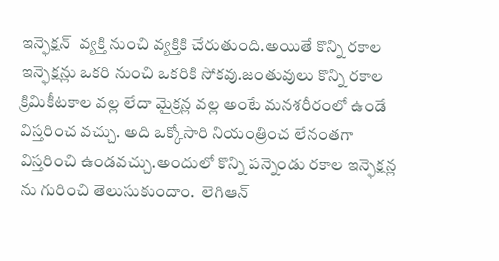ఇన్ఫెక్షన్  వ్యక్తి నుంచి వ్యక్తికి చేరుతుంది.అయితే కొన్ని రకాల ఇన్ఫెక్షన్లు ఒకరి నుంచి ఒకరికి సోకవు.జంతువులు కొన్ని రకాల క్రిమికీటకాల వల్ల లేదా మైక్రన్ల వల్ల అంటే మనశరీరంలో ఉండే విస్తరించ వచ్చు. అది ఒక్కోసారి నియంత్రించ లేనంతగా విస్తరించి ఉండవచ్చు.అందులో కొన్ని పన్నెండు రకాల ఇన్ఫెక్షన్ల ను గురించి తెలుసుకుందాం.  లెగిఆన్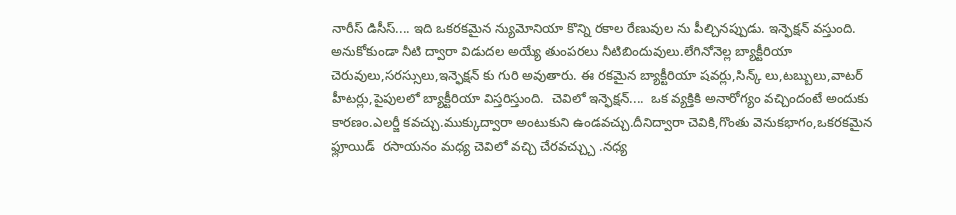నారీస్ డిసీస్.... ఇది ఒకరకమైన న్యుమోనియా కొన్ని రకాల రేణువుల ను పీల్చినప్పుడు. ఇన్ఫెక్షన్ వస్తుంది. అనుకోకుండా నీటి ద్వారా విడుదల అయ్యే తుంపరలు నీటిబిందువులు.లేగినోనెల్ల బ్యాక్టీరియా చెరువులు,సరస్సులు,ఇన్ఫెక్షన్ కు గురి అవుతారు. ఈ రకమైన బ్యాక్టీరియా షవర్లు,సిన్క్ లు,టబ్బులు,వాటర్ హీటర్లు,పైపులలో బ్యాక్టీరియా విస్తరిస్తుంది.  చెవిలో ఇన్ఫెక్షన్....  ఒక వ్యక్తికి అనారోగ్యం వచ్చిందంటే అందుకు కారణం.ఎలర్జీ కవచ్చు.ముక్కుద్వారా అంటుకుని ఉండవచ్చు.దీనిద్వారా చెవికి,గొంతు వెనుకభాగం,ఒకరకమైన ఫ్లూయిడ్  రసాయనం మధ్య చెవిలో వచ్చి చేరవచ్చ్చు .నధ్య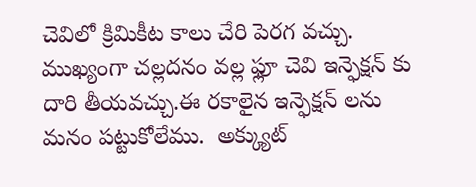చెవిలో క్రిమికీట కాలు చేరి పెరగ వచ్చు. ముఖ్యంగా చల్లదనం వల్ల ఫ్లూ చెవి ఇన్ఫెక్షన్ కు దారి తీయవచ్చు.ఈ రకాలైన ఇన్ఫెక్షన్ లను  మనం పట్టుకోలేము.  అక్క్యుట్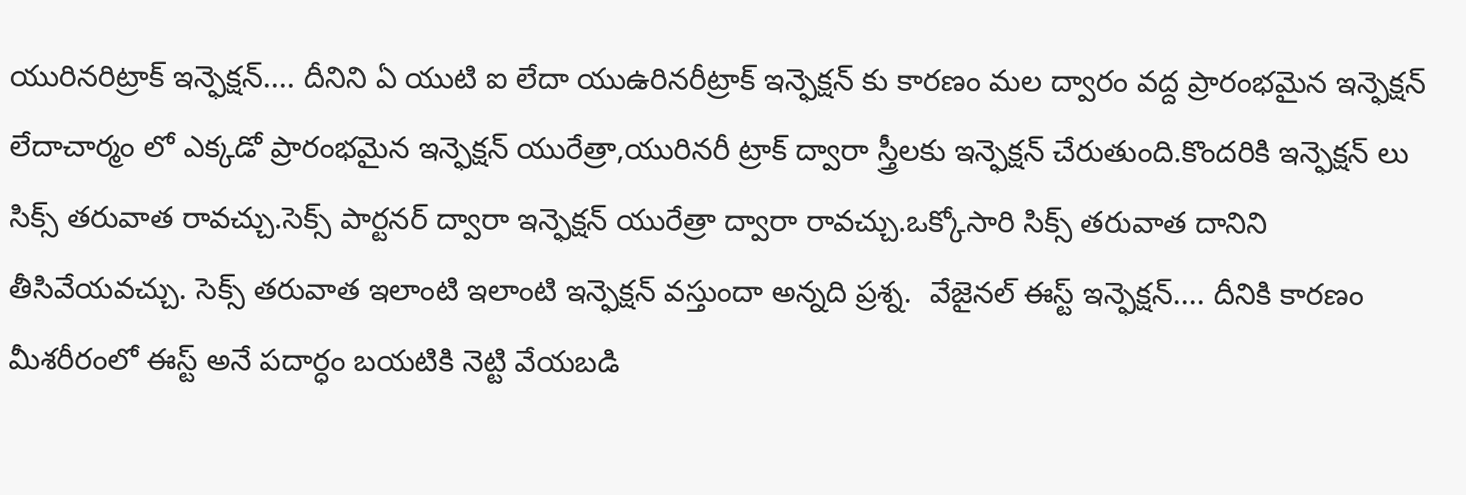యురినరిట్రాక్ ఇన్ఫెక్షన్.... దీనిని ఏ యుటి ఐ లేదా యుఉరినరీట్రాక్ ఇన్ఫెక్షన్ కు కారణం మల ద్వారం వద్ద ప్రారంభమైన ఇన్ఫెక్షన్ లేదాచార్మం లో ఎక్కడో ప్రారంభమైన ఇన్ఫెక్షన్ యురేత్రా,యురినరీ ట్రాక్ ద్వారా స్త్రీలకు ఇన్ఫెక్షన్ చేరుతుంది.కొందరికి ఇన్ఫెక్షన్ లు సిక్స్ తరువాత రావచ్చు.సెక్స్ పార్టనర్ ద్వారా ఇన్ఫెక్షన్ యురేత్రా ద్వారా రావచ్చు.ఒక్కోసారి సిక్స్ తరువాత దానిని తీసివేయవచ్చు. సెక్స్ తరువాత ఇలాంటి ఇలాంటి ఇన్ఫెక్షన్ వస్తుందా అన్నది ప్రశ్న.  వేజైనల్ ఈస్ట్ ఇన్ఫెక్షన్.... దీనికి కారణం మీశరీరంలో ఈస్ట్ అనే పదార్ధం బయటికి నెట్టి వేయబడి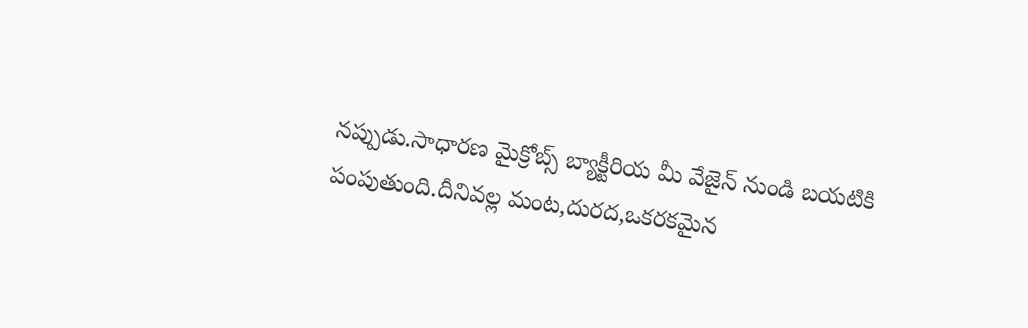నప్పుడు.సాధారణ మైక్రోబ్స్ బ్యాక్టీరియ మీ వేజైన్ నుండి బయటికి పంపుతుంది.దీనివల్ల మంట,దురద,ఒకరకమైన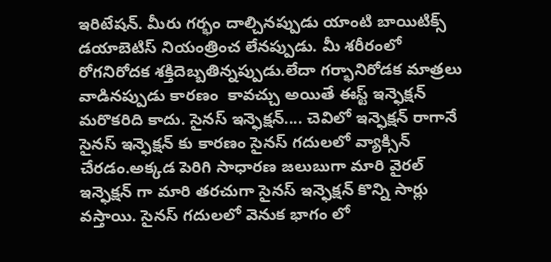ఇరిటేషన్. మీరు గర్భం దాల్చినప్పుడు యాంటి బాయిటిక్స్ డయాబెటిస్ నియంత్రించ లేనప్పుడు. మీ శరీరంలో రోగనిరోదక శక్తిదెబ్బతిన్నప్పుడు.లేదా గర్భానిరోడక మాత్రలు వాడినప్పుడు కారణం  కావచ్చు అయితే ఈస్ట్ ఇన్ఫెక్షన్ మరొకరిది కాదు. సైనస్ ఇన్ఫెక్షన్.... చెవిలో ఇన్ఫెక్షన్ రాగానే సైనస్ ఇన్ఫెక్షన్ కు కారణం సైనస్ గదులలో వ్యాక్సిన్ చేరడం.అక్కడ పెరిగి సాధారణ జలుబుగా మారి వైరల్ ఇన్ఫెక్షన్ గా మారి తరచుగా సైనస్ ఇన్ఫెక్షన్ కొన్ని సార్లు వస్తాయి. సైనస్ గదులలో వెనుక భాగం లో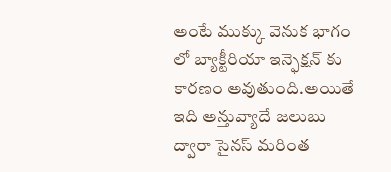అంటే ముక్కు వెనుక భాగం లో బ్యాక్టీరియా ఇన్ఫెక్షన్ కు కారణం అవుతుంది.అయితే ఇది అన్తువ్యాదే జలుబు ద్వారా సైనస్ మరింత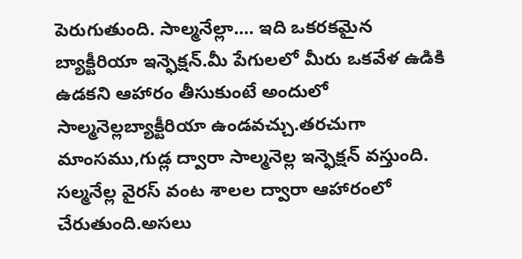పెరుగుతుంది. సాల్మనేల్లా.... ఇది ఒకరకమైన బ్యాక్టీరియా ఇన్ఫెక్షన్.మీ పేగులలో మీరు ఒకవేళ ఉడికి ఉడకని ఆహారం తీసుకుంటే అందులో సాల్మనెల్లబ్యాక్టీరియా ఉండవచ్చు.తరచుగా మాంసము,గుడ్ల ద్వారా సాల్మనెల్ల ఇన్ఫెక్షన్ వస్తుంది. సల్మనేల్ల వైరస్ వంట శాలల ద్వారా ఆహారంలో చేరుతుంది.అసలు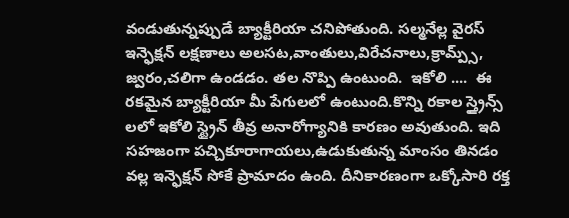వండుతున్నప్పుడే బ్యాక్టీరియా చనిపోతుంది. సల్మనేల్ల వైరస్ ఇన్ఫెక్షన్ లక్షణాలు అలసట,వాంతులు,విరేచనాలు,క్రామ్ప్స్, జ్వరం,చలిగా ఉండడం. తల నొప్పి ఉంటుంది.  ఇకోలి ....  ఈ రకమైన బ్యాక్టీరియా మీ పేగులలో ఉంటుంది.కొన్ని రకాల స్త్రైన్స్ లలో ఇకోలి స్ట్రైన్ తీవ్ర అనారోగ్యానికి కారణం అవుతుంది. ఇది సహజంగా పచ్చికూరాగాయలు,ఉడుకుతున్న మాంసం తినడం వల్ల ఇన్ఫెక్షన్ సోకే ప్రామాదం ఉంది. దీనికారణంగా ఒక్కోసారి రక్త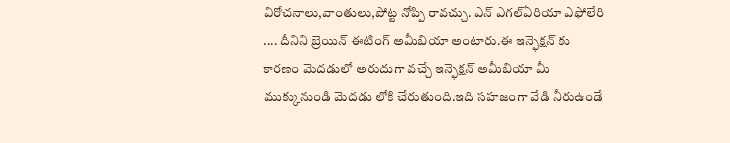విరోచనాలు,వాంతులు,పోట్ట నోప్పి రావచ్చు. ఎన్ ఎగల్ఏరియా ఎఫోలేరి .... దీనిని బ్రెయిన్ ఈటింగ్ అమీబియా అంటారు.ఈ ఇన్ఫెక్షన్ కు కారణం మెదడులో అరుదుగా వచ్చే ఇన్ఫెక్షన్ అమీబియా మీ ముక్కునుండి మెదడు లోకి చేరుతుంది.ఇది సహజంగా వేడి నీరుఉండే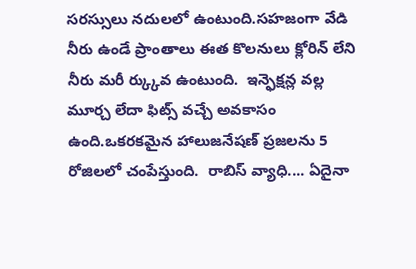సరస్సులు నదులలో ఉంటుంది.సహజంగా వేడి నీరు ఉండే ప్రాంతాలు ఈత కొలనులు క్లోరిన్ లేని నీరు మరీ ర్క్కువ ఉంటుంది.  ఇన్ఫెక్షన్ల వల్ల మూర్చ లేదా ఫిట్స్ వచ్చే అవకాసం ఉంది.ఒకరకమైన హాలుజనేషణ్ ప్రజలను 5 రోజిలలో చంపేస్తుంది.  రాబిస్ వ్యాధి.... ఏదైనా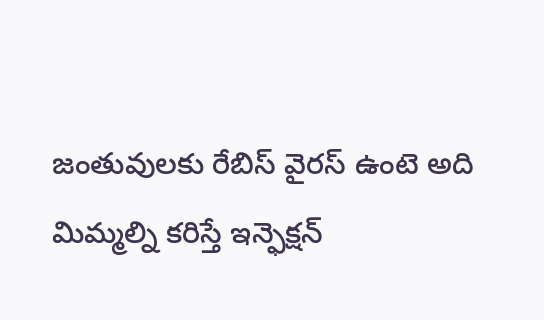జంతువులకు రేబిస్ వైరస్ ఉంటె అది మిమ్మల్ని కరిస్తే ఇన్ఫెక్షన్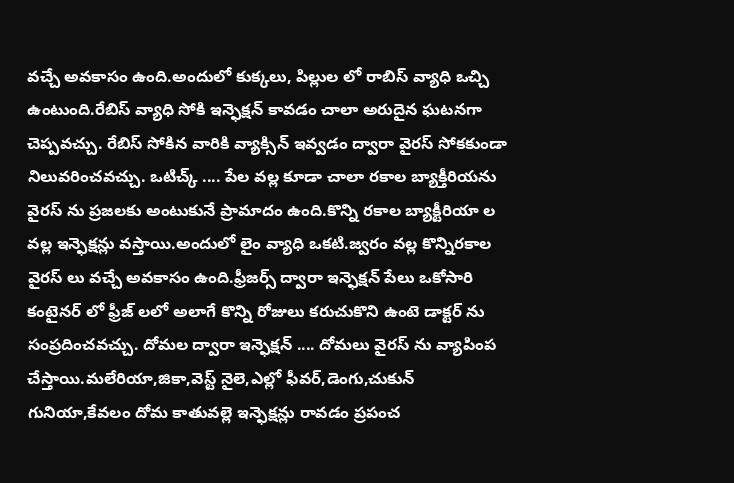వచ్చే అవకాసం ఉంది.అందులో కుక్కలు, పిల్లుల లో రాబిస్ వ్యాధి ఒచ్చి ఉంటుంది.రేబిస్ వ్యాధి సోకి ఇన్ఫెక్షన్ కావడం చాలా అరుదైన ఘటనగా చెప్పవచ్చు. రేబిస్ సోకిన వారికి వ్యాక్సిన్ ఇవ్వడం ద్వారా వైరస్ సోకకుండా నిలువరించవచ్చు. ఒటిచ్క్ .... పేల వల్ల కూడా చాలా రకాల బ్యాక్తీరియను వైరస్ ను ప్రజలకు అంటుకునే ప్రామాదం ఉంది.కొన్ని రకాల బ్యాక్టీరియా ల వల్ల ఇన్ఫెక్షన్లు వస్తాయి.అందులో లైం వ్యాధి ఒకటి.జ్వరం వల్ల కొన్నిరకాల వైరస్ లు వచ్చే అవకాసం ఉంది.ఫ్రీజర్స్ ద్వారా ఇన్ఫెక్షన్ పేలు ఒకోసారి కంటైనర్ లో ఫ్రీజ్ లలో అలాగే కొన్ని రోజులు కరుచుకొని ఉంటె డాక్టర్ ను సంప్రదించవచ్చు. దోమల ద్వారా ఇన్ఫెక్షన్ .... దోమలు వైరస్ ను వ్యాపింప చేస్తాయి.మలేరియా,జికా,వెస్ట్ నైలె,ఎల్లో ఫీవర్,డెంగు,చుకున్ గునియా,కేవలం దోమ కాతువల్లె ఇన్ఫెక్షన్లు రావడం ప్రపంచ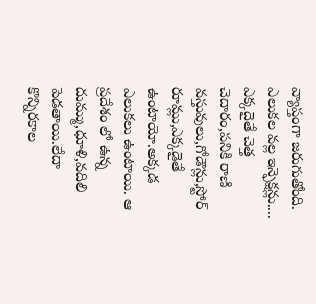వ్యాప్తంగా జరుగుతోంది. ఎలుకల వల్ల ఇన్ఫెక్షన్లు.... ఎక్కదైతే చెత్త చెదారం,పనికి రాణి వస్తువులు,గోడౌన్లు,స్టోర్ రూమ్లు,ఎక్కడైతే ఉంటాయో.అక్కడ ఎలుకలు ఉంటాయి. ఆ ప్రదేశం లో ఉన్న దుమ్ము,ధూళి,వదిలి పెడతాయి.లేదా కొన్నిరకాల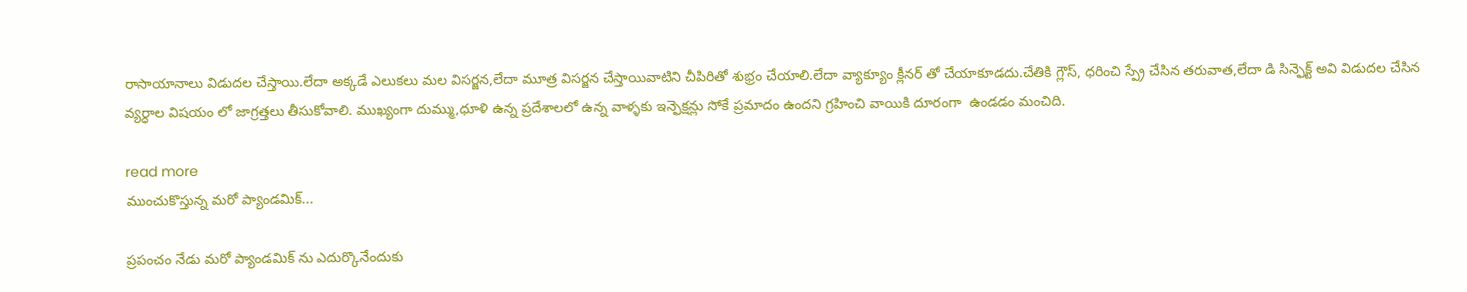రాసాయానాలు విడుదల చేస్తాయి.లేదా అక్కడే ఎలుకలు మల విసర్జన,లేదా మూత్ర విసర్జన చేస్తాయివాటిని చీపిరితో శుభ్రం చేయాలి.లేదా వ్యాక్యూం క్లీనర్ తో చేయాకూడదు.చేతికి గ్లౌస్, ధరించి స్ప్రే చేసిన తరువాత,లేదా డి సిన్ఫెక్ట్ అవి విడుదల చేసిన వ్యర్ధాల విషయం లో జాగ్రత్తలు తీసుకోవాలి. ముఖ్యంగా దుమ్ము,ధూళి ఉన్న ప్రదేశాలలో ఉన్న వాళ్ళకు ఇన్ఫెక్షన్లు సోకే ప్రమాదం ఉందని గ్రహించి వాయికి దూరంగా  ఉండడం మంచిది.

read more
ముంచుకొస్తున్న మరో ప్యాండమిక్...

ప్రపంచం నేడు మరో ప్యాండమిక్ ను ఎదుర్కొనేందుకు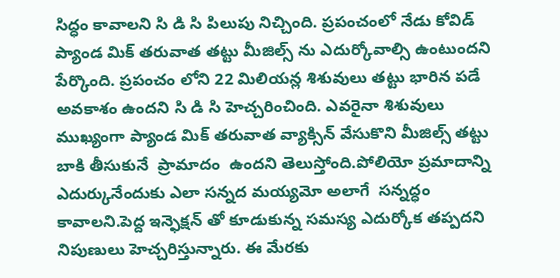సిద్ధం కావాలని సి డి సి పిలుపు నిచ్చింది. ప్రపంచంలో నేడు కోవిడ్ ప్యాండ మిక్ తరువాత తట్టు మీజిల్స్ ను ఎదుర్కోవాల్సి ఉంటుందని పేర్కొంది. ప్రపంచం లోని 22 మిలియన్ల శిశువులు తట్టు భారిన పడే అవకాశం ఉందని సి డి సి హెచ్చరించింది. ఎవరైనా శిశువులు ముఖ్యంగా ప్యాండ మిక్ తరువాత వ్యాక్సిన్ వేసుకొని మీజిల్స్ తట్టు బాకి తీసుకునే  ప్రామాదం  ఉందని తెలుస్తోంది.పోలియో ప్రమాదాన్ని ఎదుర్కునేందుకు ఎలా సన్నద మయ్యమో అలాగే  సన్నద్ధం కావాలని.పెద్ద ఇన్ఫెక్షన్ తో కూడుకున్న సమస్య ఎదుర్కోక తప్పదని నిపుణులు హెచ్చరిస్తున్నారు. ఈ మేరకు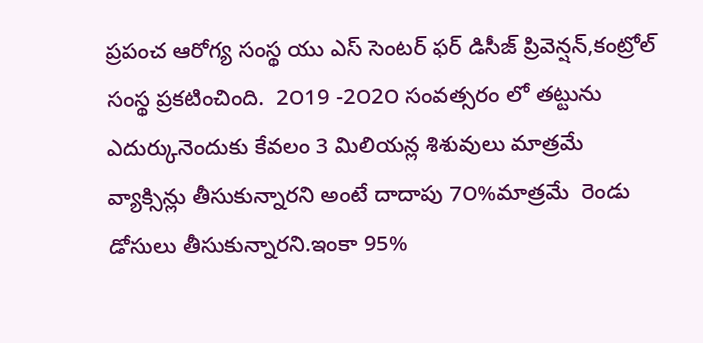ప్రపంచ ఆరోగ్య సంస్థ యు ఎస్ సెంటర్ ఫర్ డిసీజ్ ప్రివెన్షన్,కంట్రోల్ సంస్థ ప్రకటించింది.  2౦19 -2౦2౦ సంవత్సరం లో తట్టును ఎదుర్కునెందుకు కేవలం 3 మిలియన్ల శిశువులు మాత్రమే  వ్యాక్సిన్లు తీసుకున్నారని అంటే దాదాపు 7౦%మాత్రమే  రెండు డోసులు తీసుకున్నారని.ఇంకా 95%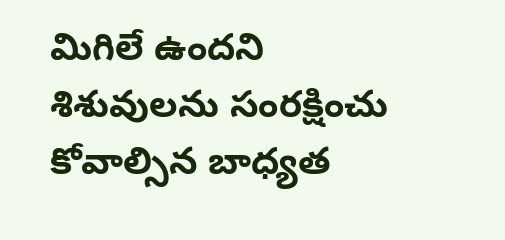మిగిలే ఉందని శిశువులను సంరక్షించు కోవాల్సిన బాధ్యత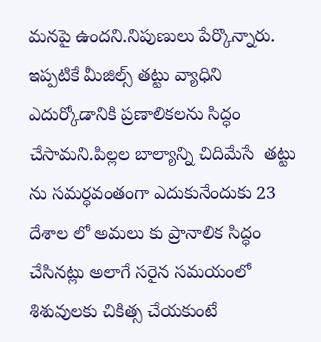మనపై ఉందని.నిపుణులు పేర్కొన్నారు. ఇప్పటికే మీజిల్స్ తట్టు వ్యాధిని ఎదుర్కోడానికి ప్రణాలికలను సిద్ధం చేసామని.పిల్లల బాల్యాన్ని చిదిమేసే  తట్టు ను సమర్ధవంతంగా ఎదుకునేందుకు 23 దేశాల లో అమలు కు ప్రానాలిక సిద్ధం చేసినట్లు అలాగే సరైన సమయంలో శిశువులకు చికిత్స చేయకుంటే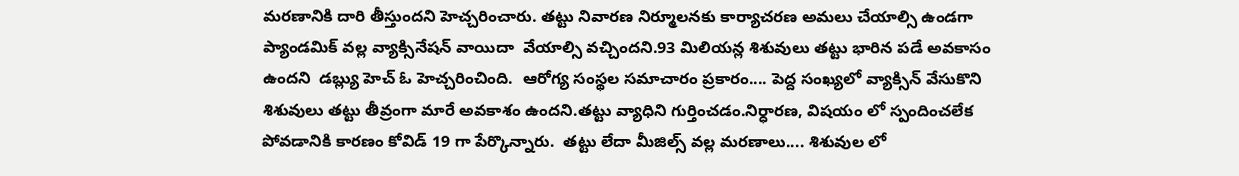మరణానికి దారి తీస్తుందని హెచ్చరించారు. తట్టు నివారణ నిర్మూలనకు కార్యాచరణ అమలు చేయాల్సి ఉండగా ప్యాండమిక్ వల్ల వ్యాక్సినేషన్ వాయిదా  వేయాల్సి వచ్చిందని.93 మిలియన్ల శిశువులు తట్టు భారిన పడే అవకాసం ఉందని  డబ్ల్యు హెచ్ ఓ హెచ్చరించింది.  ఆరోగ్య సంస్థల సమాచారం ప్రకారం.... పెద్ద సంఖ్యలో వ్యాక్సిన్ వేసుకొని శిశువులు తట్టు తీవ్రంగా మారే అవకాశం ఉందని.తట్టు వ్యాధిని గుర్తించడం.నిర్ధారణ, విషయం లో స్పందించలేక పోవడానికి కారణం కోవిడ్ 19 గా పేర్కొన్నారు.  తట్టు లేదా మీజిల్స్ వల్ల మరణాలు.... శిశువుల లో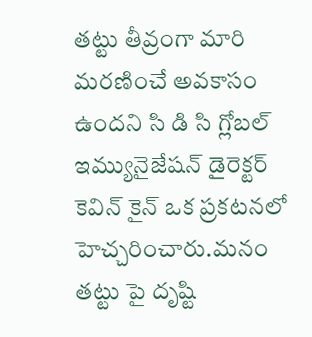తట్టు తీవ్రంగా మారి మరణించే అవకాసం ఉందని సి డి సి గ్లోబల్ ఇమ్యునైజేషన్ డైరెక్టర్ కెవిన్ కైన్ ఒక ప్రకటనలో హెచ్చరించారు.మనం తట్టు పై దృష్టి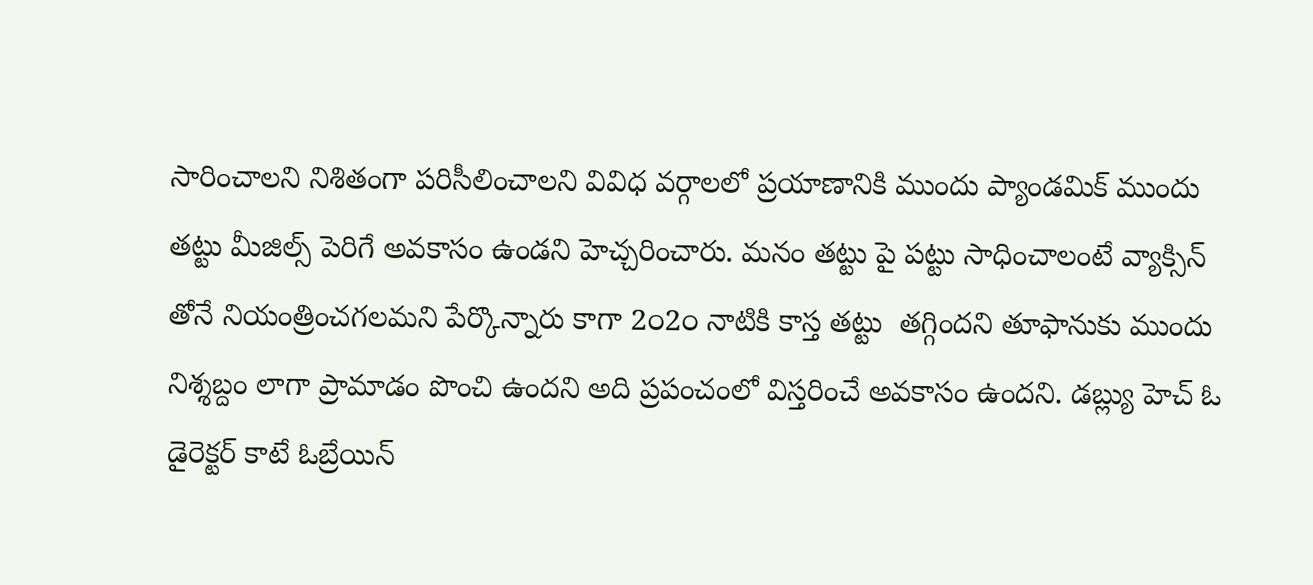సారించాలని నిశితంగా పరిసీలించాలని వివిధ వర్గాలలో ప్రయాణానికి ముందు ప్యాండమిక్ ముందు తట్టు మీజిల్స్ పెరిగే అవకాసం ఉండని హెచ్చరించారు. మనం తట్టు పై పట్టు సాధించాలంటే వ్యాక్సిన్ తోనే నియంత్రించగలమని పేర్కొన్నారు కాగా 2౦2౦ నాటికి కాస్త తట్టు  తగ్గిందని తూఫానుకు ముందు నిశ్శబ్దం లాగా ప్రామాడం పొంచి ఉందని అది ప్రపంచంలో విస్తరించే అవకాసం ఉందని. డబ్ల్యు హెచ్ ఓ డైరెక్టర్ కాటే ఓబ్రేయిన్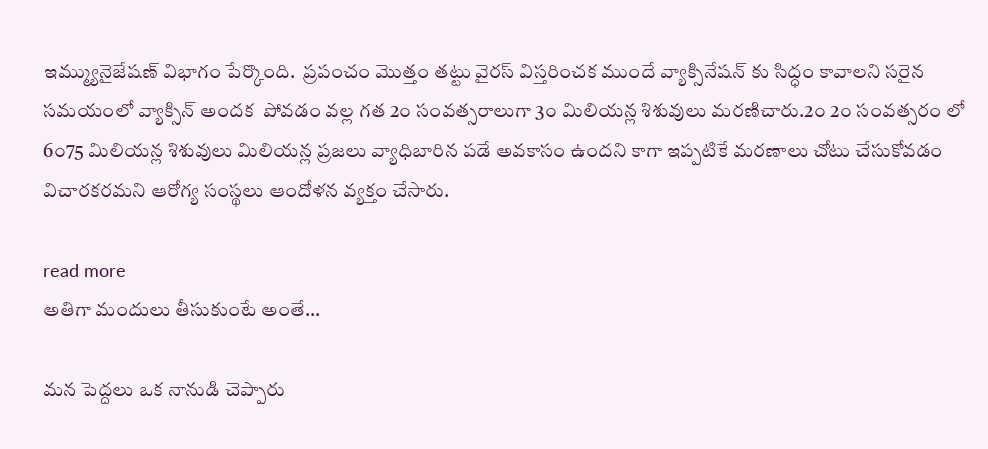ఇమ్మ్యునైజేషణ్ విభాగం పేర్కొంది.  ప్రపంచం మొత్తం తట్టు వైరస్ విస్తరించక ముందే వ్యాక్సినేషన్ కు సిద్ధం కావాలని సరైన సమయంలో వ్యాక్సిన్ అందక  పోవడం వల్ల గత 2౦ సంవత్సరాలుగా 3౦ మిలియన్ల శిశువులు మరణిచారు.2౦ 2౦ సంవత్సరం లో 6౦75 మిలియన్ల శిశువులు మిలియన్ల ప్రజలు వ్యాధిబారిన పడే అవకాసం ఉందని కాగా ఇప్పటికే మరణాలు చోటు చేసుకోవడం  విచారకరమని ఆరోగ్య సంస్థలు ఆందోళన వ్యక్తం చేసారు.

read more
అతిగా మందులు తీసుకుంటే అంతే...

మన పెద్దలు ఒక నానుడి చెప్పారు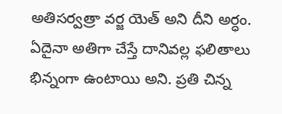అతిసర్వత్రా వర్జ యెత్ అని దీని అర్ధం. ఏదైనా అతిగా చేస్తే దానివల్ల ఫలితాలు భిన్నంగా ఉంటాయి అని. ప్రతి చిన్న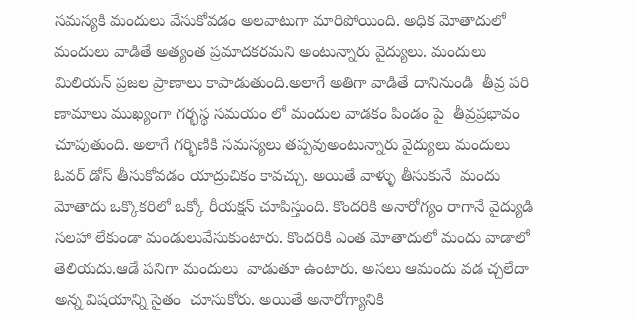సమస్యకి మందులు వేసుకోవడం అలవాటుగా మారిపోయింది. అధిక మోతాదులో మందులు వాడితే అత్యంత ప్రమాదకరమని అంటున్నారు వైద్యులు. మందులు మిలియన్ ప్రజల ప్రాణాలు కాపాడుతుంది.అలాగే అతిగా వాడితే దానినుండి  తీవ్ర పరి ణామాలు ముఖ్యంగా గర్భస్థ సమయం లో మందుల వాడకం పిండం పై  తీవ్రప్రభావం చూపుతుంది. అలాగే గర్భిణికి సమస్యలు తప్పవుఅంటున్నారు వైద్యులు మందులు ఓవర్ డోస్ తీసుకోవడం యాద్రుచికం కావచ్చు. అయితే వాళ్ళు తీసుకునే  మందు మోతాదు ఒక్కొకరిలో ఒక్కో రీయక్షన్ చూపిస్తుంది. కొందరికి అనారోగ్యం రాగానే వైద్యుడి సలహా లేకుండా మండులువేసుకుంటారు. కొందరికి ఎంత మోతాదులో మందు వాడాలో  తెలియదు.ఆడే పనిగా మందులు  వాడుతూ ఉంటారు. అసలు ఆమందు వడ చ్చలేదా అన్న విషయాన్ని సైతం  చూసుకోరు. అయితే అనారోగ్యానికి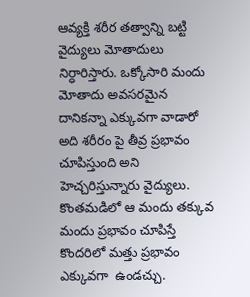ఆవ్యక్తి శరీర తత్వాన్ని బట్టి వైద్యులు మోతాదులు నిర్ధారిస్తారు. ఒక్కోసారి మందు మోతాదు అవసరమైన దానికన్నా ఎక్కువగా వాడారో అది శరీరం పై తీవ్ర ప్రభావం చూపిస్తుంది అని హెచ్చరిస్తున్నారు వైద్యులు. కొంతమడిలో ఆ మందు తక్కువ మందు ప్రభావం చూపిస్తే కొందరిలో మత్తు ప్రభావం ఎక్కువగా  ఉండచ్చు.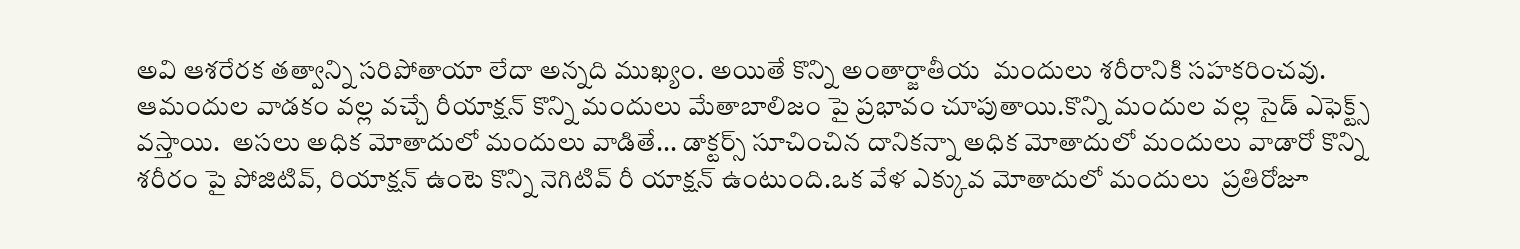అవి ఆశరేరక తత్వాన్ని సరిపోతాయా లేదా అన్నది ముఖ్యం. అయితే కొన్ని అంతార్జాతీయ  మందులు శరీరానికి సహకరించవు. ఆమందుల వాడకం వల్ల వచ్చే రీయాక్షన్ కొన్ని మందులు మేతాబాలిజం పై ప్రభావం చూపుతాయి.కొన్ని మందుల వల్ల సైడ్ ఎఫెక్ట్స్ వస్తాయి.  అసలు అధిక మోతాదులో మందులు వాడితే... డాక్టర్స్ సూచించిన దానికన్నా అధిక మోతాదులో మందులు వాడారో కొన్ని శరీరం పై పోజిటివ్, రియాక్షన్ ఉంటె కొన్ని నెగిటివ్ రీ యాక్షన్ ఉంటుంది.ఒక వేళ ఎక్కువ మోతాదులో మందులు  ప్రతిరోజూ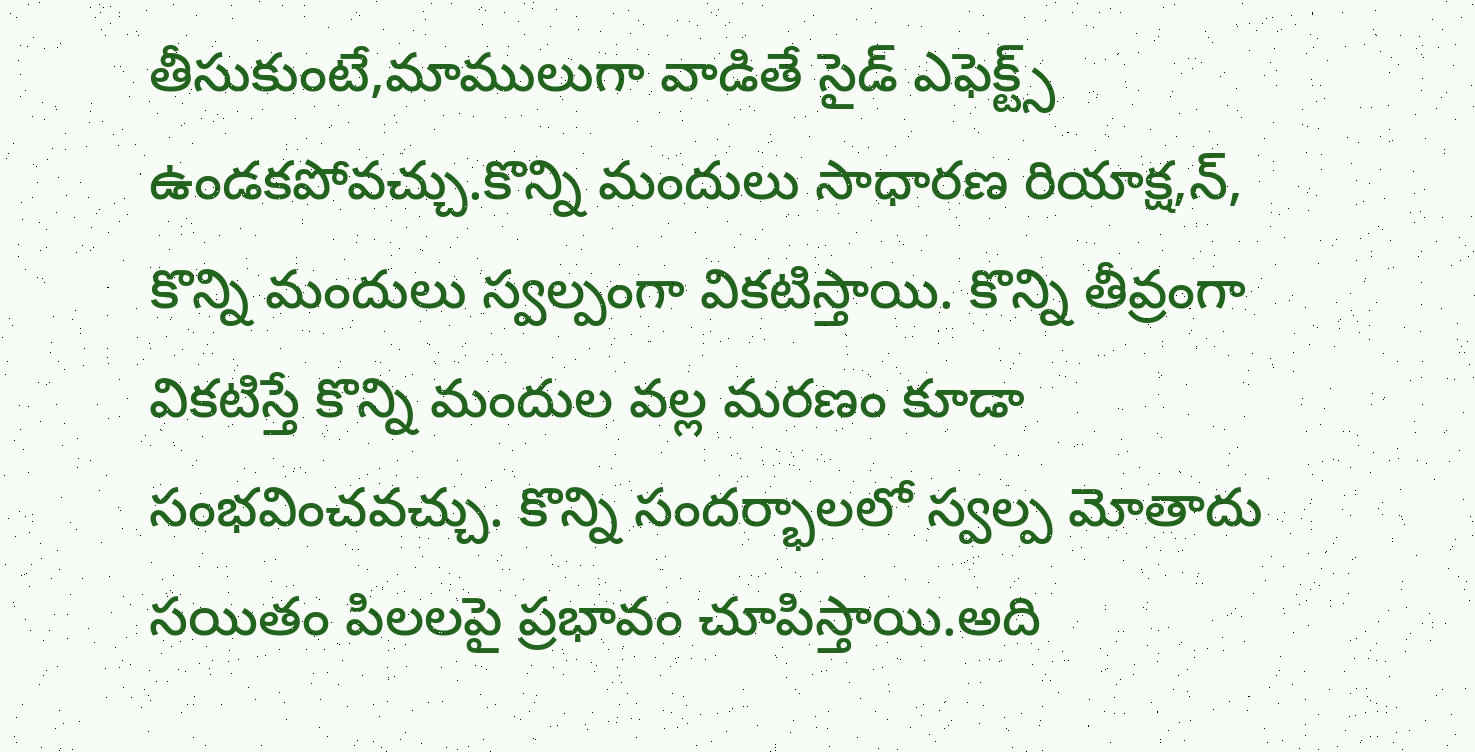తీసుకుంటే,మాములుగా వాడితే సైడ్ ఎఫెక్ట్స్ ఉండకపోవచ్చు.కొన్ని మందులు సాధారణ రియాక్ష,న్, కొన్ని మందులు స్వల్పంగా వికటిస్తాయి. కొన్ని తీవ్రంగా వికటిస్తే కొన్ని మందుల వల్ల మరణం కూడా సంభవించవచ్చు. కొన్ని సందర్భాలలో స్వల్ప మోతాదు సయితం పిలలపై ప్రభావం చూపిస్తాయి.అది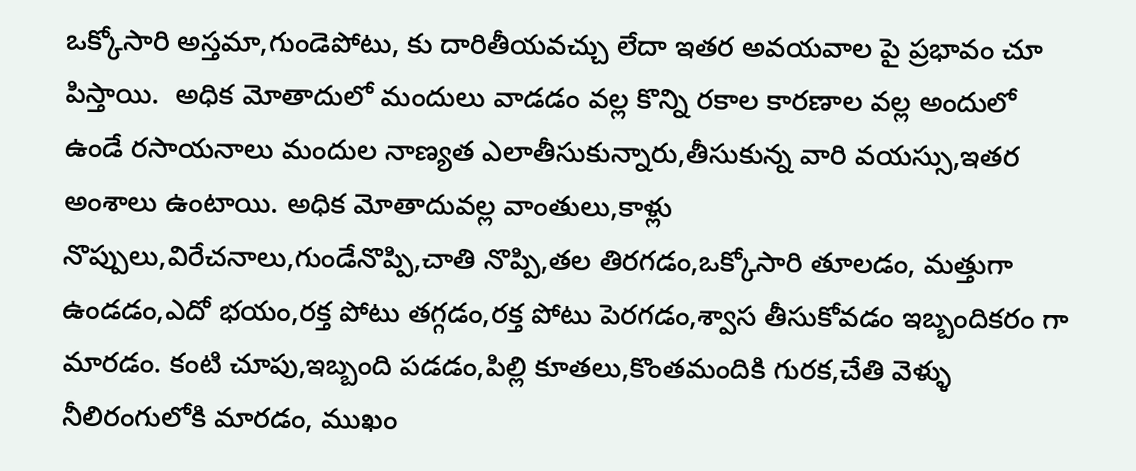ఒక్కోసారి అస్తమా,గుండెపోటు, కు దారితీయవచ్చు లేదా ఇతర అవయవాల పై ప్రభావం చూ పిస్తాయి.  అధిక మోతాదులో మందులు వాడడం వల్ల కొన్ని రకాల కారణాల వల్ల అందులో ఉండే రసాయనాలు మందుల నాణ్యత ఎలాతీసుకున్నారు,తీసుకున్న వారి వయస్సు,ఇతర అంశాలు ఉంటాయి. అధిక మోతాదువల్ల వాంతులు,కాళ్లు నొప్పులు,విరేచనాలు,గుండేనొప్పి,చాతి నొప్పి,తల తిరగడం,ఒక్కోసారి తూలడం, మత్తుగా ఉండడం,ఎదో భయం,రక్త పోటు తగ్గడం,రక్త పోటు పెరగడం,శ్వాస తీసుకోవడం ఇబ్బందికరం గా మారడం. కంటి చూపు,ఇబ్బంది పడడం,పిల్లి కూతలు,కొంతమందికి గురక,చేతి వెళ్ళు నీలిరంగులోకి మారడం, ముఖం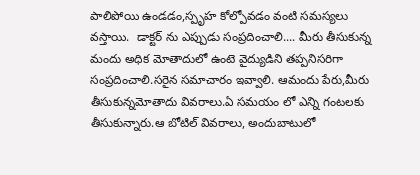పాలిపోయి ఉండడం,స్పృహ కోల్పోవడం వంటి సమస్యలు వస్తాయి.  డాక్టర్ ను ఎప్పుడు సంప్రదించాలి.... మీరు తీసుకున్న మందు అధిక మోతాదులో ఉంటె వైద్యుడిని తప్పనిసరిగా సంప్రదించాలి.సరైన సమాచారం ఇవ్వాలి. ఆమందు పేరు,మీరు తీసుకున్నమోతాదు వివరాలు.ఏ సమయం లో ఎన్ని గంటలకు తీసుకున్నారు.ఆ బోటిల్ వివరాలు, అందుబాటులో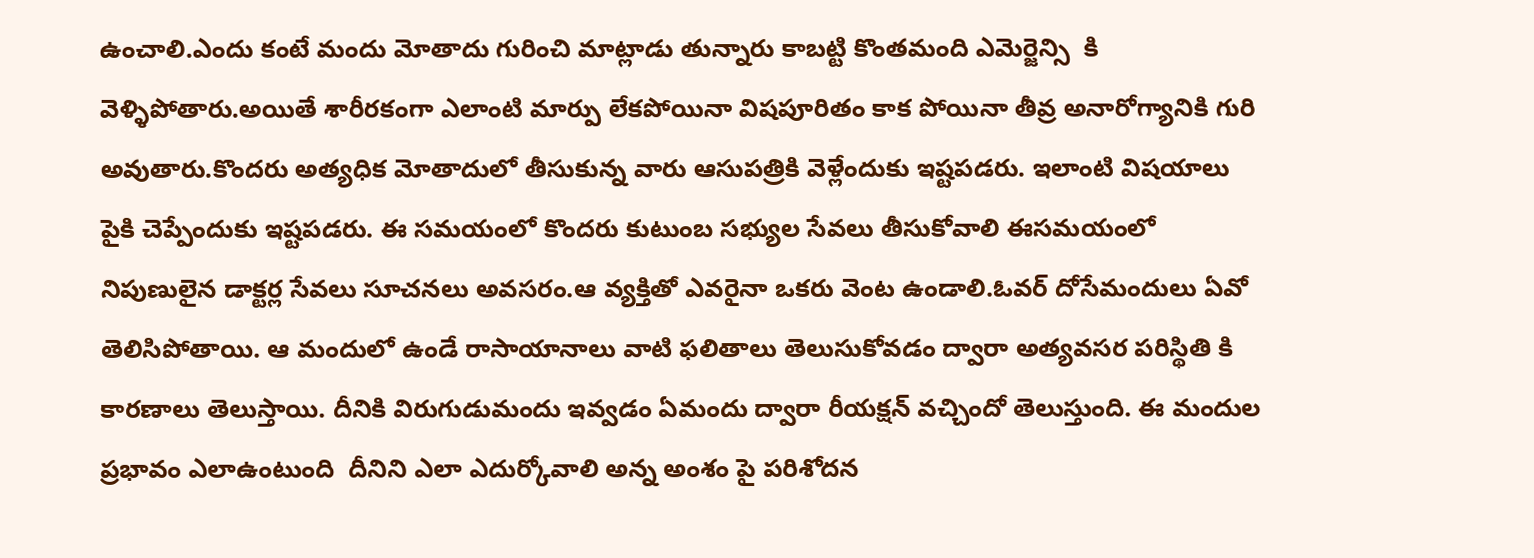ఉంచాలి.ఎందు కంటే మందు మోతాదు గురించి మాట్లాడు తున్నారు కాబట్టి కొంతమంది ఎమెర్జెన్సి  కి వెళ్ళిపోతారు.అయితే శారీరకంగా ఎలాంటి మార్పు లేకపోయినా విషపూరితం కాక పోయినా తీవ్ర అనారోగ్యానికి గురి  అవుతారు.కొందరు అత్యధిక మోతాదులో తీసుకున్న వారు ఆసుపత్రికి వెళ్లేందుకు ఇష్టపడరు. ఇలాంటి విషయాలు  పైకి చెప్పేందుకు ఇష్టపడరు. ఈ సమయంలో కొందరు కుటుంబ సభ్యుల సేవలు తీసుకోవాలి ఈసమయంలో నిపుణులైన డాక్టర్ల సేవలు సూచనలు అవసరం.ఆ వ్యక్తితో ఎవరైనా ఒకరు వెంట ఉండాలి.ఓవర్ దోసేమందులు ఏవో తెలిసిపోతాయి. ఆ మందులో ఉండే రాసాయానాలు వాటి ఫలితాలు తెలుసుకోవడం ద్వారా అత్యవసర పరిస్థితి కి కారణాలు తెలుస్తాయి. దీనికి విరుగుడుమందు ఇవ్వడం ఏమందు ద్వారా రీయక్షన్ వచ్చిందో తెలుస్తుంది. ఈ మందుల ప్రభావం ఎలాఉంటుంది  దీనిని ఎలా ఎదుర్కోవాలి అన్న అంశం పై పరిశోదన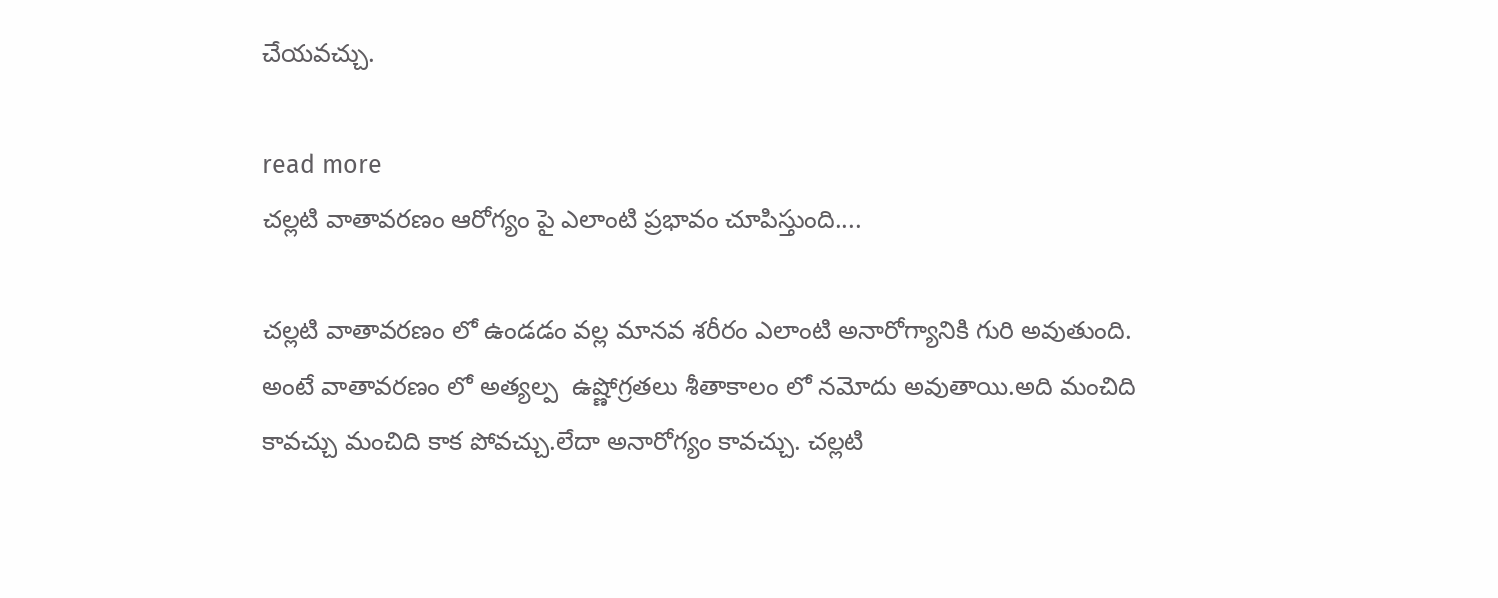చేయవచ్చు.

read more
చల్లటి వాతావరణం ఆరోగ్యం పై ఎలాంటి ప్రభావం చూపిస్తుంది....

చల్లటి వాతావరణం లో ఉండడం వల్ల మానవ శరీరం ఎలాంటి అనారోగ్యానికి గురి అవుతుంది. అంటే వాతావరణం లో అత్యల్ప  ఉష్ణోగ్రతలు శీతాకాలం లో నమోదు అవుతాయి.అది మంచిది కావచ్చు మంచిది కాక పోవచ్చు.లేదా అనారోగ్యం కావచ్చు. చల్లటి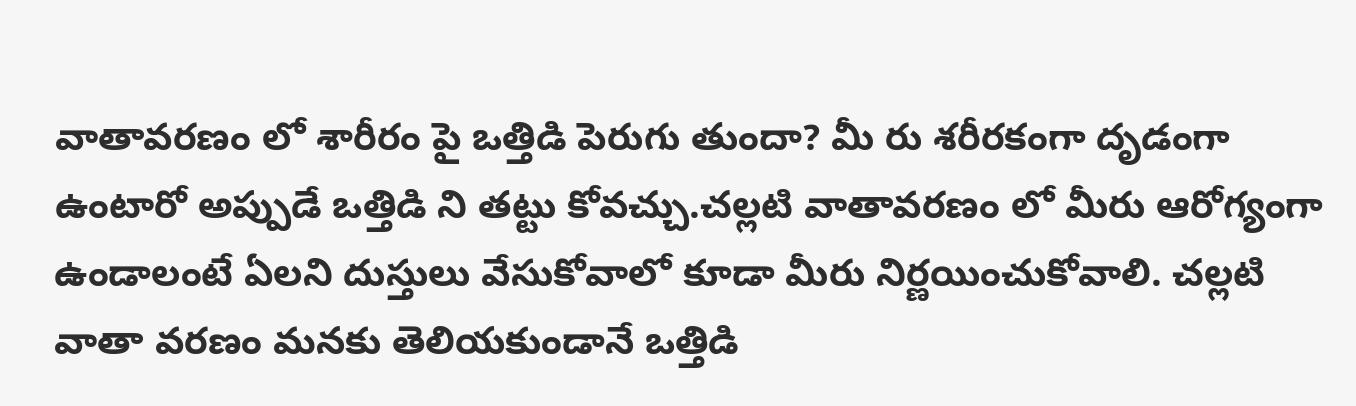వాతావరణం లో శారీరం పై ఒత్తిడి పెరుగు తుందా? మీ రు శరీరకంగా దృడంగా ఉంటారో అప్పుడే ఒత్తిడి ని తట్టు కోవచ్చు.చల్లటి వాతావరణం లో మీరు ఆరోగ్యంగా ఉండాలంటే ఏలని దుస్తులు వేసుకోవాలో కూడా మీరు నిర్ణయించుకోవాలి. చల్లటి వాతా వరణం మనకు తెలియకుండానే ఒత్తిడి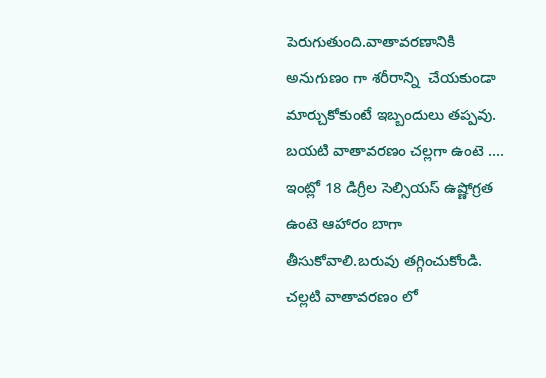పెరుగుతుంది.వాతావరణానికి అనుగుణం గా శరీరాన్ని  చేయకుండా మార్చుకోకుంటే ఇబ్బందులు తప్పవు.  బయటి వాతావరణం చల్లగా ఉంటె .... ఇంట్లో 18 డిగ్రీల సెల్సియస్ ఉష్ణోగ్రత ఉంటె ఆహారం బాగా తీసుకోవాలి.బరువు తగ్గించుకోండి. చల్లటి వాతావరణం లో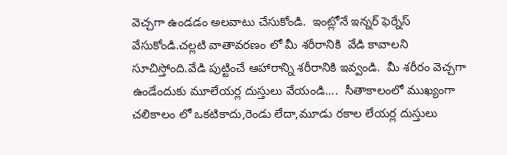వెచ్చగా ఉండడం అలవాటు చేసుకోండి.  ఇంట్లోనే ఇన్నర్ ఫెర్నేస్ వేసుకోండి.చల్లటి వాతావరణం లో మీ శరీరానికి  వేడి కావాలని సూచిస్తోంది.వేడి పుట్టించే ఆహారాన్ని శరీరానికి ఇవ్వండి.  మీ శరీరం వెచ్చగా ఉండేందుకు మూలేయర్ల దుస్తులు వేయండి....  సీతాకాలంలో ముఖ్యంగా చలికాలం లో ఒకటికాదు,రెండు లేదా,మూడు రకాల లేయర్ల దుస్తులు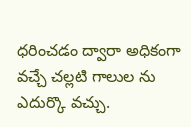ధరించడం ద్వారా అధికంగా వచ్చే చల్లటి గాలుల ను ఎదుర్కొ వచ్చు.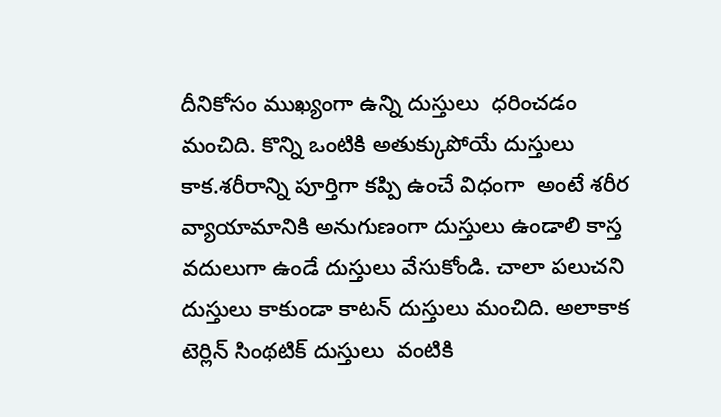దీనికోసం ముఖ్యంగా ఉన్ని దుస్తులు  ధరించడం మంచిది. కొన్ని ఒంటికి అతుక్కుపోయే దుస్తులు కాక.శరీరాన్ని పూర్తిగా కప్పి ఉంచే విధంగా  అంటే శరీర వ్యాయామానికి అనుగుణంగా దుస్తులు ఉండాలి కాస్త వదులుగా ఉండే దుస్తులు వేసుకోండి. చాలా పలుచని దుస్తులు కాకుండా కాటన్ దుస్తులు మంచిది. అలాకాక టెర్లిన్ సింథటిక్ దుస్తులు  వంటికి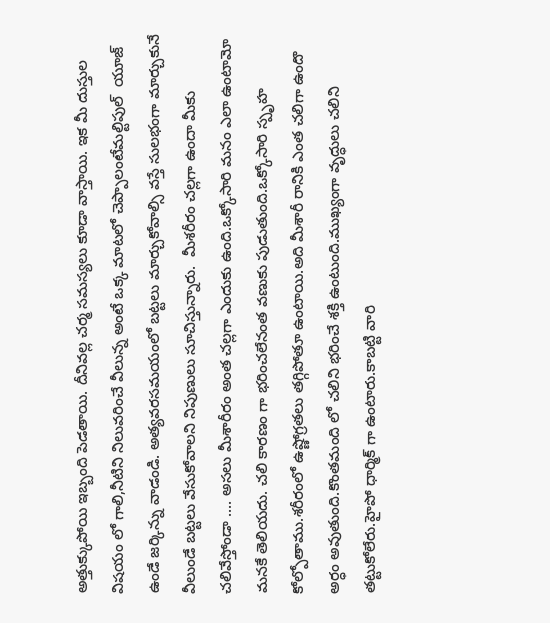అత్తుక్కుపోయి ఇబ్బంది పెడతాయి. దీనివల్ల చర్మ సమస్యలు కూడా వాస్తాయి. ఇక మీ దుస్తుల విషయం లో గాలి,నీటిని నిలువరించే వీలున్న అంటే ఒక్క మాటలో చెప్పాలంటేమల్టిపుల్  యూజ్ ఉండే జర్కిన్ను వాడండి. అత్యవరసమయంలో బట్టలు మార్చుకోవాల్సి వస్తే సులభంగా మార్చుకునే  వీలుండే బట్టలు వేసుకోవాలని నిపుణులు సూచిస్తున్నారు.  మీశరీరం చల్లగా ఉందా మీకు చలివేస్తోండా .... అసలు మీశారీరం అంత చల్లగా ఎందుకు ఉంది.ఒక్కోసారి మనం ఎలా ఉంటామో మనకే తెలియదు. చలి కారణం గా భరించలేనంత వణుకు పుడుతుంది.ఒక్కోసారి స్పృహ కోల్పోతాము.శరీరంలో ఉష్ణోగ్రతలు తగ్గిపోతూ ఉంటాయి.అది మీశారీ రానికి ఎంత చలిగా ఉందొ అర్ధం అవుతుంది.కొంతమంది లో చలిని భరించే శక్తి ఉంటుంది.ముఖ్యంగా వృద్ధులు చలిని తట్టుకోలేరు.హైపో ధార్మిక్ గా ఉంటారు.కాబట్టి వారి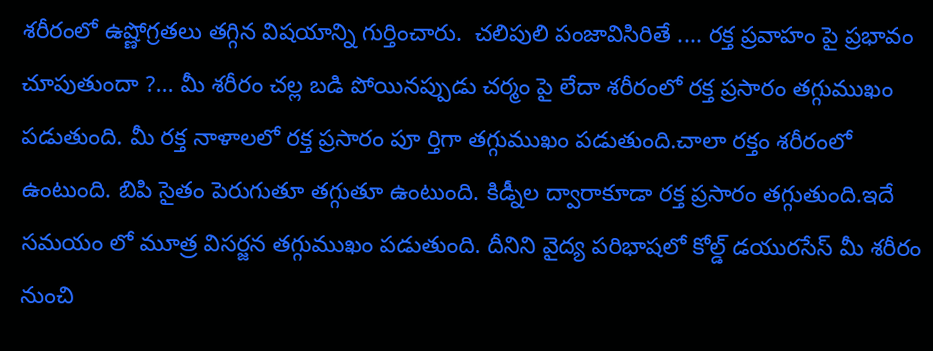శరీరంలో ఉష్ణోగ్రతలు తగ్గిన విషయాన్ని గుర్తించారు.  చలిపులి పంజావిసిరితే .... రక్త ప్రవాహం పై ప్రభావం చూపుతుందా ?... మీ శరీరం చల్ల బడి పోయినప్పుడు చర్మం పై లేదా శరీరంలో రక్త ప్రసారం తగ్గుముఖం పడుతుంది. మీ రక్త నాళాలలో రక్త ప్రసారం పూ ర్తిగా తగ్గుముఖం పడుతుంది.చాలా రక్తం శరీరంలో ఉంటుంది. బిపి సైతం పెరుగుతూ తగ్గుతూ ఉంటుంది. కిడ్నీల ద్వారాకూడా రక్త ప్రసారం తగ్గుతుంది.ఇదే సమయం లో మూత్ర విసర్జన తగ్గుముఖం పడుతుంది. దీనిని వైద్య పరిభాషలో కోల్డ్ డయురసేస్ మీ శరీరం నుంచి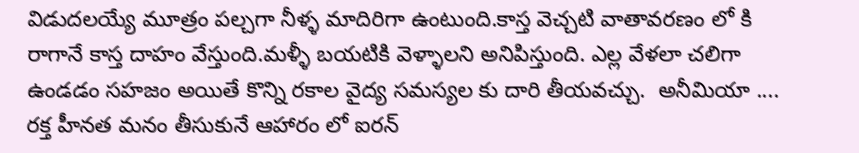విడుదలయ్యే మూత్రం పల్చగా నీళ్ళ మాదిరిగా ఉంటుంది.కాస్త వెచ్చటి వాతావరణం లో కి రాగానే కాస్త దాహం వేస్తుంది.మళ్ళీ బయటికి వెళ్ళాలని అనిపిస్తుంది. ఎల్ల వేళలా చలిగా ఉండడం సహజం అయితే కొన్ని రకాల వైద్య సమస్యల కు దారి తీయవచ్చు.  అనీమియా .... రక్త హీనత మనం తీసుకునే ఆహారం లో ఐరన్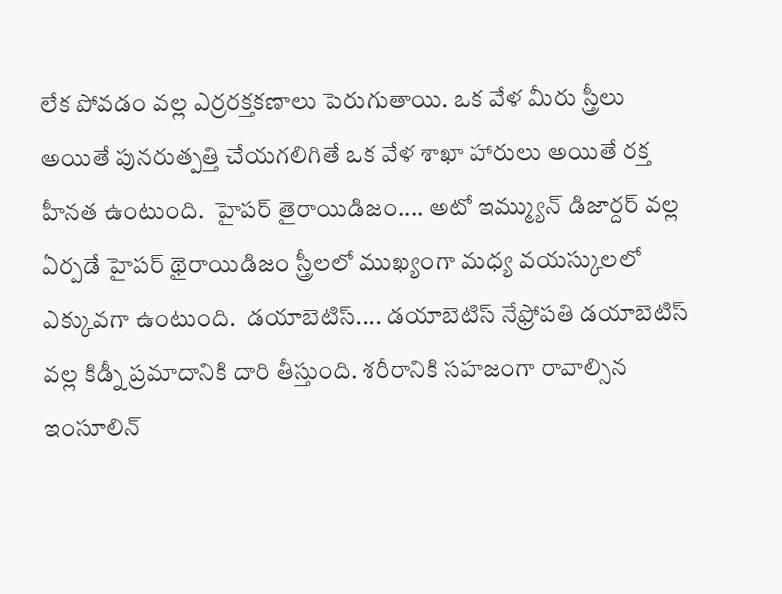లేక పోవడం వల్ల ఎర్రరక్తకణాలు పెరుగుతాయి. ఒక వేళ మీరు స్త్రీలు అయితే పునరుత్పత్తి చేయగలిగితే ఒక వేళ శాఖా హారులు అయితే రక్త హీనత ఉంటుంది.  హైపర్ తైరాయిడిజం.... అటో ఇమ్మ్యున్ డిజార్దర్ వల్ల ఏర్పడే హైపర్ థైరాయిడిజం స్త్రీలలో ముఖ్యంగా మధ్య వయస్కులలో ఎక్కువగా ఉంటుంది.  డయాబెటిస్.... డయాబెటిస్ నేఫ్రోపతి డయాబెటిస్ వల్ల కిడ్నీ ప్రమాదానికి దారి తీస్తుంది. శరీరానికి సహజంగా రావాల్సిన ఇంసూలిన్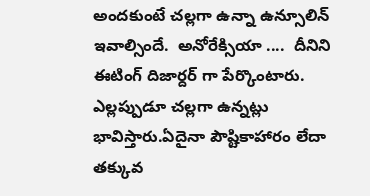అందకుంటే చల్లగా ఉన్నా ఉన్సూలిన్ ఇవాల్సిందే.  అనోరేక్సియా ....  దీనిని ఈటింగ్ దిజార్దర్ గా పేర్కొంటారు. ఎల్లప్పుడూ చల్లగా ఉన్నట్లు భావిస్తారు.ఏదైనా పౌష్టికాహారం లేదా తక్కువ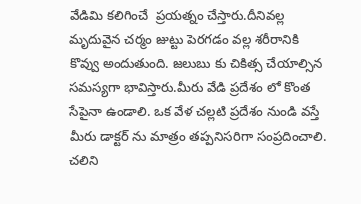వేడిమి కలిగించే  ప్రయత్నం చేస్తారు.దీనివల్ల మృదువైన చర్మం జుట్టు పెరగడం వల్ల శరీరానికి కొవ్వు అందుతుంది. జలుబు కు చికిత్స చేయాల్సిన సమస్యగా భావిస్తారు.మీరు వేడి ప్రదేశం లో కొంత సేపైనా ఉండాలి. ఒక వేళ చల్లటి ప్రదేశం నుండి వస్తే మీరు డాక్టర్ ను మాత్రం తప్పనిసరిగా సంప్రదించాలి. చలిని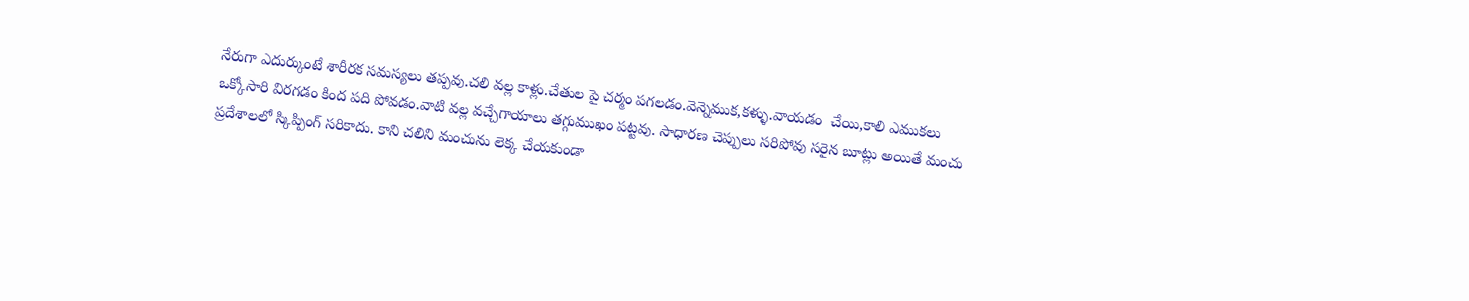నేరుగా ఎదుర్కుంటే శారీరక సమస్యలు తప్పవు.చలి వల్ల కాళ్లు.చేతుల పై చర్మం పగలడం.వెన్నెముక,కళ్ళు.వాయడం  చేయి,కాలి ఎముకలు ఒక్కోసారి విరగడం కింద పది పోవడం.వాటి వల్ల వచ్చేగాయాలు తగ్గుముఖం పట్టవు. సాధారణ చెప్పులు సరిపోవు సరైన బూట్లు అయితే మంచు ప్రదేశాలలో స్కిప్పింగ్ సరికాదు. కాని చలిని మంచును లెక్క చేయకుండా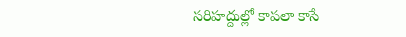సరిహద్దుల్లో కాపలా కాసే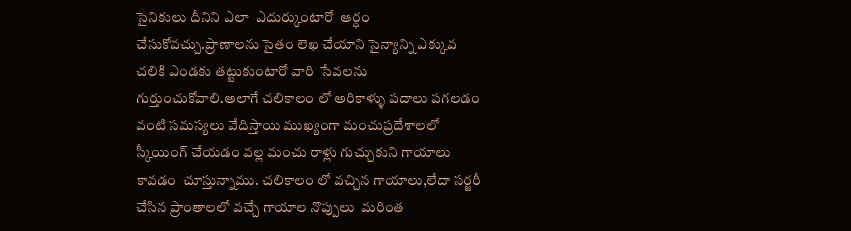సైనికులు దీనిని ఎలా  ఎదుర్కుంటారో  ఆర్ధం చేసుకోవచ్చు.ప్రాణాలను సైతం లెఖ చేయాని సైన్యాన్ని ఎక్కువ చలికి ఎండకు తట్టుకుంటారో వారి  సేవలను గుర్తుంచుకోవాలి.అలాగే చలికాలం లో అరికాళ్ళు పదాలు పగలడం వంటి సమస్యలు వేదిస్తాయి ముఖ్యంగా మంచుప్రదేశాలలో స్కీయింగ్ చేయడం వల్ల మంచు రాళ్లు గుచ్చుకుని గాయాలు కావడం  చూస్తున్నాము. చలికాలం లో వచ్చిన గాయాలు,లేదా సర్జరీ చేసిన ప్రాంతాలలో వచ్చే గాయాల నొప్పులు  మరింత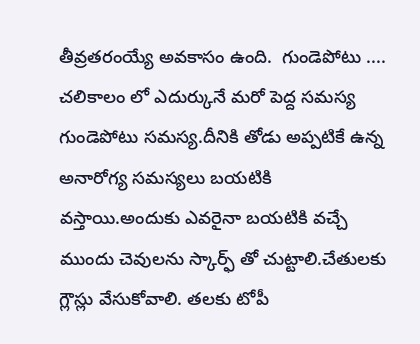తీవ్రతరంయ్యే అవకాసం ఉంది.  గుండెపోటు .... చలికాలం లో ఎదుర్కునే మరో పెద్ద సమస్య గుండెపోటు సమస్య.దీనికి తోడు అప్పటికే ఉన్న అనారోగ్య సమస్యలు బయటికి వస్తాయి.అందుకు ఎవరైనా బయటికి వచ్చే ముందు చెవులను స్కార్ఫ్ తో చుట్టాలి.చేతులకు గ్లౌస్లు వేసుకోవాలి. తలకు టోపీ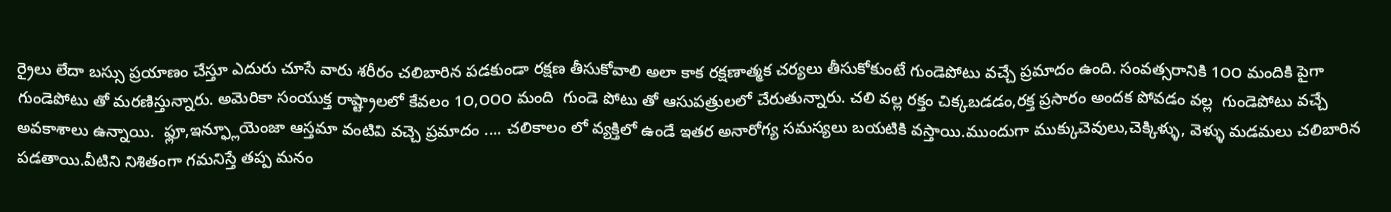ర్రైలు లేదా బస్సు ప్రయాణం చేస్తూ ఎదురు చూసే వారు శరీరం చలిబారిన పడకుండా రక్షణ తీసుకోవాలి అలా కాక రక్షణాత్మక చర్యలు తీసుకోకుంటే గుండెపోటు వచ్చే ప్రమాదం ఉంది. సంవత్సరానికి 1౦౦ మందికి పైగా గుండెపోటు తో మరణిస్తున్నారు. అమెరికా సంయుక్త రాష్ట్రాలలో కేవలం 1౦,౦౦౦ మంది  గుండె పోటు తో ఆసుపత్రులలో చేరుతున్నారు. చలి వల్ల రక్తం చిక్కబడడం,రక్త ప్రసారం అందక పోవడం వల్ల  గుండెపోటు వచ్చే అవకాశాలు ఉన్నాయి.  ఫ్లూ,ఇన్ఫ్లూయెంజా ఆస్తమా వంటివి వచ్చె ప్రమాదం .... చలికాలం లో వ్యక్తిలో ఉండే ఇతర అనారోగ్య సమస్యలు బయటికి వస్తాయి.ముందుగా ముక్కుచెవులు,చెక్కిళ్ళు, వెళ్ళు మడమలు చలిబారిన పడతాయి.వీటిని నిశితంగా గమనిస్తే తప్ప మనం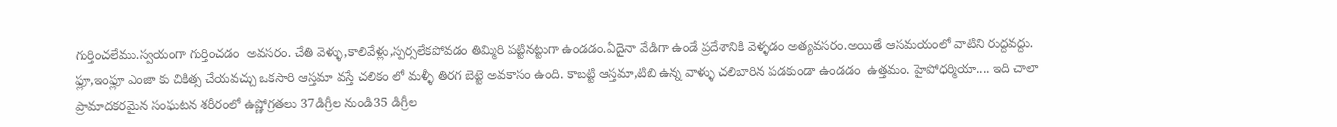గుర్తించలేము.స్వయంగా గుర్తించడం  అవసరం. చేతి వెళ్ళు,కాలివేళ్లు,స్పర్సలేకపోవడం తిమ్మిరి పట్టినట్టుగా ఉండడం.ఏదైనా వేడిగా ఉండే ప్రదేశానికి వెళ్ళడం అత్యవసరం.అయితే ఆసమయంలో వాటిని రుద్దవద్దు. ఫ్లూ,ఇంఫ్లూ ఎంజా కు చికిత్స చేయవచ్చు ఒకసారి ఆస్తమా వస్తే చలికం లో మళ్ళీ తిరగ బెట్టె అవకాసం ఉంది. కాబట్టి ఆస్తమా,టిబి ఉన్న వాళ్ళు చలిబారిన పడకుండా ఉండడం  ఉత్తమం. హైపోధర్మియా.... ఇది చాలా ప్రామాదకరమైన సంఘటన శరీరంలో ఉష్ణోగ్రతలు 37డిగ్రీల నుండి35 డిగ్రీల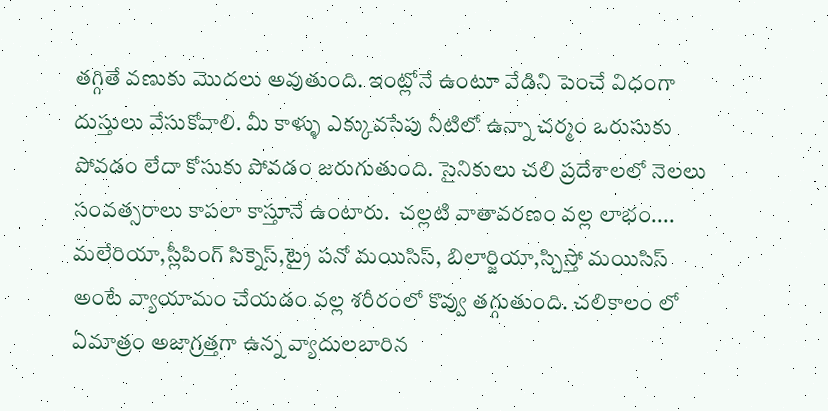తగ్గితే వణుకు మొదలు అవుతుంది. ఇంట్లోనే ఉంటూ వేడిని పెంచే విధంగా దుస్తులు వేసుకోవాలి. మీ కాళ్ళు ఎక్కువసేపు నీటిలో ఉన్నా చర్మం ఒరుసుకు పోవడం లేదా కోసుకు పోవడం జరుగుతుంది. సైనికులు చలి ప్రదేశాలలో నెలలు సంవత్సరాలు కాపలా కాస్తూనే ఉంటారు.  చల్లటి వాతావరణం వల్ల లాభం.... మలేరియా,స్లీపింగ్ సిక్నెస్,ట్రై పనో మయిసిస్, బిలార్జియా,స్చిస్తో మయిసిస్ అంటే వ్యాయామం చేయడం వల్ల శరీరంలో కొవ్వు తగ్గుతుంది. చలికాలం లో ఏమాత్రం అజాగ్రత్తగా ఉన్న వ్యాదులబారిన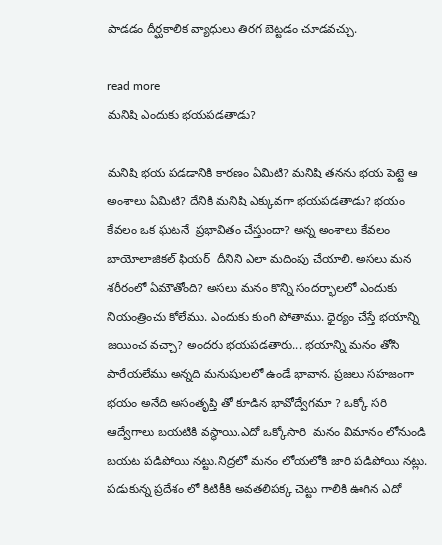పాడడం దీర్ఘకాలిక వ్యాధులు తిరగ బెట్టడం చూడవచ్చు.

read more
మనిషి ఎందుకు భయపడతాడు?

మనిషి భయ పడడానికి కారణం ఏమిటి? మనిషి తనను భయ పెట్టె ఆ అంశాలు ఏమిటి? దేనికి మనిషి ఎక్కువగా భయపడతాడు? భయం కేవలం ఒక ఘటనే  ప్రభావితం చేస్తుందా? అన్న అంశాలు కేవలం బాయోలాజికల్ ఫియర్  దీనిని ఎలా మదింపు చేయాలి. అసలు మన శరీరంలో ఏమౌతోంది? అసలు మనం కొన్ని సందర్భాలలో ఎందుకు నియంత్రించు కోలేము. ఎందుకు కుంగి పోతాము. ధైర్యం చేస్తే భయాన్ని జయించ వచ్చా? అందరు భయపడతారు... భయాన్ని మనం తోసి పారేయలేము అన్నది మనుషులలో ఉండే భావాన. ప్రజలు సహజంగా భయం అనేది అసంతృప్తి తో కూడిన భావోద్వేగమా ? ఒక్కో సరి ఆద్వేగాలు బయటికి వస్థాయి.ఎదో ఒక్కోసారి  మనం విమానం లోనుండి  బయట పడిపోయి నట్టు.నిద్రలో మనం లోయలోకి జారి పడిపోయి నట్లు. పడుకున్న ప్రదేశం లో కిటికీకి అవతలిపక్క చెట్టు గాలికి ఊగిన ఎదో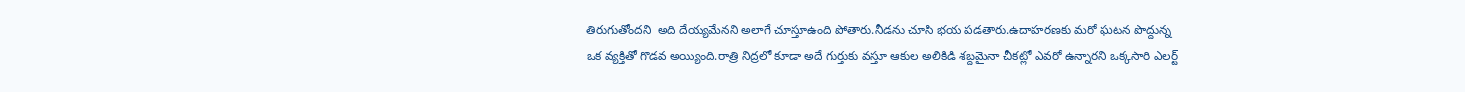తిరుగుతోందని  అది దేయ్యమేనని అలాగే చూస్తూఉంది పోతారు.నీడను చూసి భయ పడతారు.ఉదాహరణకు మరో ఘటన పొద్దున్న ఒక వ్యక్తితో గొడవ అయ్యింది.రాత్రి నిద్రలో కూడా అదే గుర్తుకు వస్తూ ఆకుల అలికిడి శబ్దమైనా చీకట్లో ఎవరో ఉన్నారని ఒక్కసారి ఎలర్ట్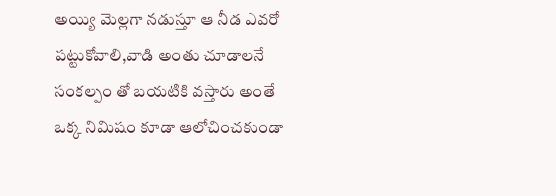అయ్యి మెల్లగా నడుస్తూ ఆ నీడ ఎవరో పట్టుకోవాలి,వాడి అంతు చూడాలనే  సంకల్పం తో బయటికి వస్తారు అంతే ఒక్క నిమిషం కూడా ఆలోచించకుండా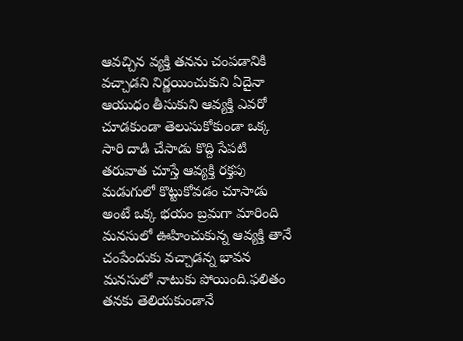ఆవచ్చిన వ్యక్తి తనను చంపడానికి వచ్చాడని నిర్ణయించుకుని ఏదైనా ఆయుధం తీసుకుని ఆవ్యక్తి ఎవరో చూడకుండా తెలుసుకోకుండా ఒక్క సారి దాడి చేసాడు కొద్ది సేపటి తరువాత చూస్తే ఆవ్యక్తి రక్తపు మడుగులో కొట్టుకోవడం చూసాడు అంటే ఒక్క భయం బ్రమగా మారింది మనసులో ఊహించుకున్న ఆవ్యక్తి తానే చంపేందుకు వచ్చాడన్న భావన  మనసులో నాటుకు పోయింది.ఫలితం తనకు తెలియకుండానే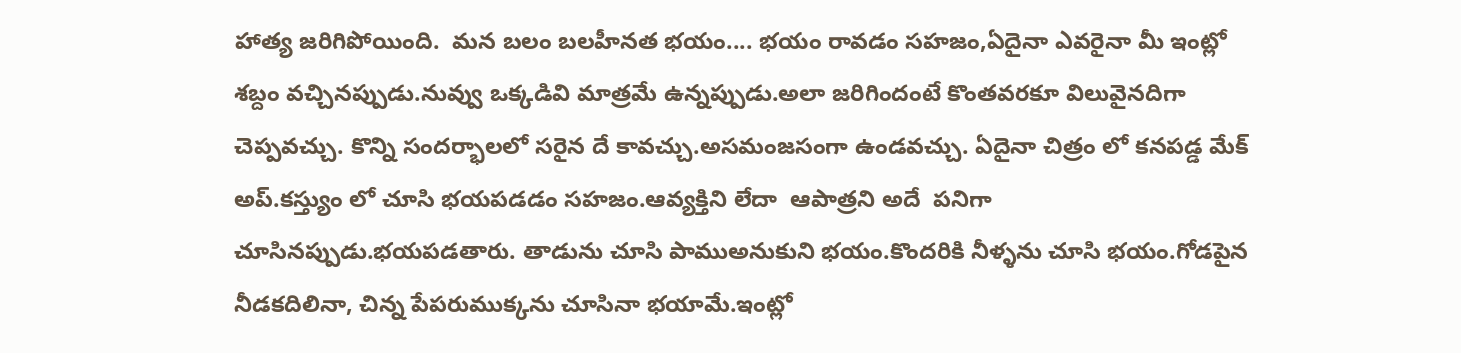హాత్య జరిగిపోయింది.  మన బలం బలహీనత భయం.... భయం రావడం సహజం,ఏదైనా ఎవరైనా మీ ఇంట్లో శబ్దం వచ్చినప్పుడు.నువ్వు ఒక్కడివి మాత్రమే ఉన్నప్పుడు.అలా జరిగిందంటే కొంతవరకూ విలువైనదిగా చెప్పవచ్చు. కొన్ని సందర్భాలలో సరైన దే కావచ్చు.అసమంజసంగా ఉండవచ్చు. ఏదైనా చిత్రం లో కనపడ్డ మేక్ అప్.కస్త్యుం లో చూసి భయపడడం సహజం.ఆవ్యక్తిని లేదా  ఆపాత్రని అదే  పనిగా చూసినప్పుడు.భయపడతారు. తాడును చూసి పాముఅనుకుని భయం.కొందరికి నీళ్ళను చూసి భయం.గోడపైన నీడకదిలినా, చిన్న పేపరుముక్కను చూసినా భయామే.ఇంట్లో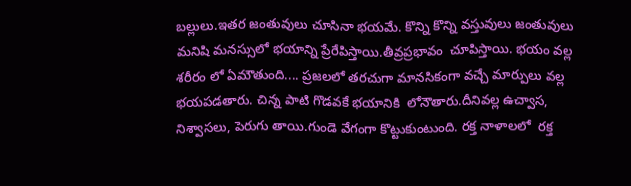బల్లులు.ఇతర జంతువులు చూసినా భయమే. కొన్ని కొన్ని వస్తువులు జంతువులు మనిషి మనస్సులో భయాన్ని ప్రేరేపిస్తాయి.తీవ్రప్రభావం  చూపిస్తాయి. భయం వల్ల శరీరం లో ఏమౌతుంది.... ప్రజలలో తరచుగా మానసికంగా వచ్చే మార్పులు వల్ల భయపడతారు. చిన్న పాటి గొడవకే భయానికి  లోనౌతారు.దీనివల్ల ఉచ్వాస,  నిశ్వాసలు, పెరుగు తాయి.గుండె వేగంగా కొట్టుకుంటుంది. రక్త నాళాలలో  రక్త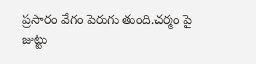ప్రసారం వేగం పెరుగు తుంది.చర్మం పై జుట్టు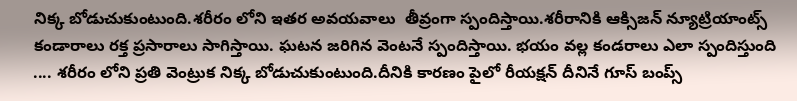నిక్క బోడుచుకుంటుంది.శరీరం లోని ఇతర అవయవాలు  తీవ్రంగా స్పందిస్తాయి.శరీరానికి ఆక్సిజన్ న్యూట్రియాంట్స్ కండారాలు రక్త ప్రసారాలు సాగిస్తాయి. ఘటన జరిగిన వెంటనే స్పందిస్తాయి. భయం వల్ల కండరాలు ఎలా స్పందిస్తుంది .... శరీరం లోని ప్రతి వెంట్రుక నిక్క బోడుచుకుంటుంది.దీనికి కారణం పైలో రీయక్షన్ దీనినే గూస్ బంప్స్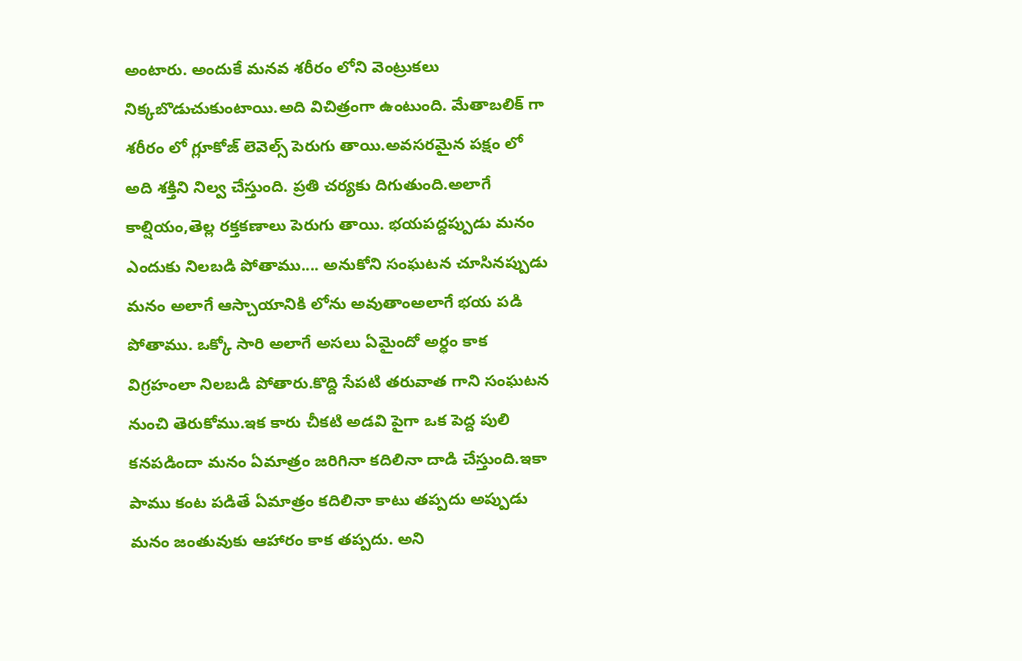అంటారు. అందుకే మనవ శరీరం లోని వెంట్రుకలు నిక్కబొడుచుకుంటాయి.అది విచిత్రంగా ఉంటుంది. మేతాబలిక్ గా శరీరం లో గ్లూకోజ్ లెవెల్స్ పెరుగు తాయి.అవసరమైన పక్షం లో అది శక్తిని నిల్వ చేస్తుంది. ప్రతి చర్యకు దిగుతుంది.అలాగే కాల్షియం,తెల్ల రక్తకణాలు పెరుగు తాయి. భయపద్దప్పుడు మనం ఎందుకు నిలబడి పోతాము.... అనుకోని సంఘటన చూసినప్పుడు మనం అలాగే ఆస్చాయానికి లోను అవుతాంఅలాగే భయ పడి పోతాము. ఒక్కో సారి అలాగే అసలు ఏమైందో అర్ధం కాక విగ్రహంలా నిలబడి పోతారు.కొద్ది సేపటి తరువాత గాని సంఘటన నుంచి తెరుకోము.ఇక కారు చీకటి అడవి పైగా ఒక పెద్ద పులి కనపడిందా మనం ఏమాత్రం జరిగినా కదిలినా దాడి చేస్తుంది.ఇకా పాము కంట పడితే ఏమాత్రం కదిలినా కాటు తప్పదు అప్పుడు మనం జంతువుకు ఆహారం కాక తప్పదు. అని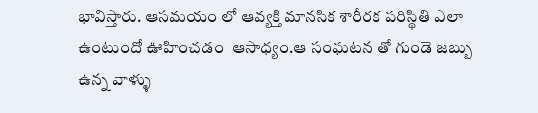భావిస్తారు. ఆసమయం లో ఆవ్యక్తి మానసిక శారీరక పరిస్థితి ఎలా ఉంటుందో ఊహించడం  ఆసాధ్యం.ఆ సంఘటన తో గుండె జబ్బు ఉన్న వాళ్ళు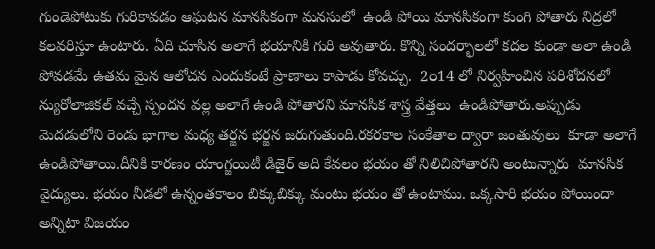గుండెపోటుకు గురికావడం ఆఘటన మానసికంగా మనసులో  ఉండి పోయి మానసికంగా కుంగి పోతారు నిద్రలో కలవరిస్తూ ఉంటారు. ఏది చూసిన అలాగే భయానికి గురి అవుతారు. కొన్ని సందర్భాలలో కదల కుండా అలా ఉండి పోవడమే ఉతమ మైన ఆలోచన ఎందుకంటే ప్రాణాలు కాపాడు కోవచ్చు.  2౦14 లో నిర్వహించిన పరిశోదనలో న్యురోలాజికల్ వచ్చే స్పందన వల్ల అలాగే ఉండి పోతారని మానసిక శాస్త్ర వేత్తలు  ఉండిపోతారు.అప్పుడు మెదడులోని రెండు భాగాల మధ్య తర్జన భర్జన జరుగుతుంది.రకరకాల సంకేతాల ద్వారా జంతువులు  కూడా అలాగే ఉండిపోతాయి.దీనికి కారణం యాంగ్జయిటీ డిజైర్ అది కేవలం భయం తో నిలిచిపోతారని అంటున్నారు  మానసిక వైద్యులు. భయం నీడలో ఉన్నంతకాలం బిక్కుబిక్కు మంటు భయం తో ఉంటాము. ఒక్కసారి భయం పోయిందా అన్నిటా విజయం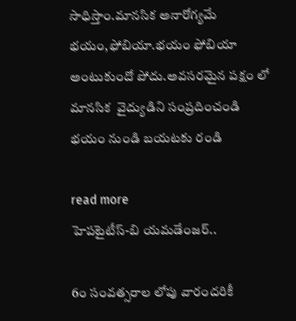సాధిస్తాం.మానసిక అనారోగ్యమే భయం,ఫోబియా.భయం ఫోబియా అంటుకుందో పోదు.అవసరమైన పక్షం లో మానసిక  వైద్యుడిని సంప్రదించండి భయం నుండి బయటకు రండి

read more
హెపటైటీస్-బి యమడేంజర్‌..

6౦ సంవత్సరాల లోపు వారందరికీ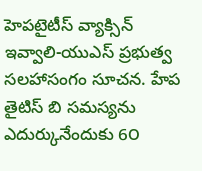హెపటైటీస్ వ్యాక్సిన్ ఇవ్వాలి-యుఎస్ ప్రభుత్వ సలహాసంగం సూచన. హేప తైటిస్ బి సమస్యను ఎదుర్కునేందుకు 6౦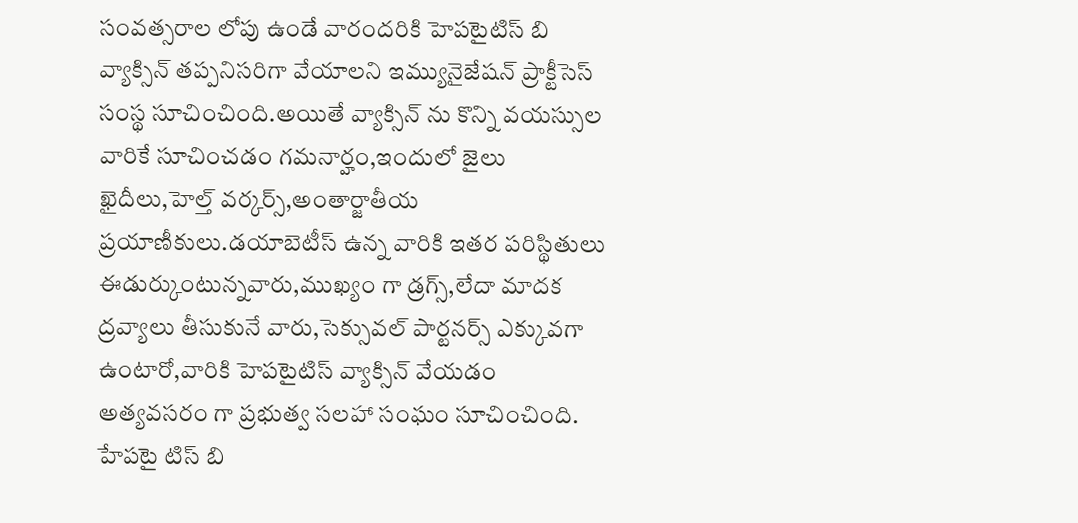సంవత్సరాల లోపు ఉండే వారందరికి హెపటైటిస్ బి వ్యాక్సిన్ తప్పనిసరిగా వేయాలని ఇమ్యునైజేషన్ ప్రాక్టీసెస్ సంస్థ సూచించింది.అయితే వ్యాక్సిన్ ను కొన్ని వయస్సుల వారికే సూచించడం గమనార్హం,ఇందులో జైలు ఖైదీలు,హెల్త్ వర్కర్స్,అంతార్జాతీయ ప్రయాణీకులు.డయాబెటీస్ ఉన్న వారికి ఇతర పరిస్థితులు ఈడుర్కుంటున్నవారు,ముఖ్యం గా డ్రగ్స్,లేదా మాదక ద్రవ్యాలు తీసుకునే వారు,సెక్సువల్ పార్టనర్స్ ఎక్కువగా ఉంటారో,వారికి హెపటైటిస్ వ్యాక్సిన్ వేయడం అత్యవసరం గా ప్రభుత్వ సలహా సంఘం సూచించింది. హేపటై టిస్ బి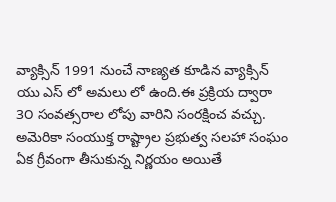వ్యాక్సిన్ 1991 నుంచే నాణ్యత కూడిన వ్యాక్సిన్ యు ఎస్ లో అమలు లో ఉంది.ఈ ప్రక్రియ ద్వారా 3౦ సంవత్సరాల లోపు వారిని సంరక్షించ వచ్చు. అమెరికా సంయుక్త రాష్ట్రాల ప్రభుత్వ సలహా సంఘం ఏక గ్రీవంగా తీసుకున్న నిర్ణయం అయితే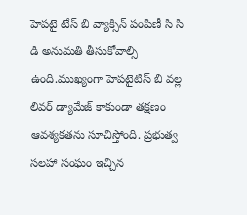హెపటై టేస్ బి వ్యాక్సిన్ పంపిణీ సి సి డి అనుమతి తీసుకోవాల్సి ఉంది.ముఖ్యంగా హెపటైటిస్ బి వల్ల లివర్ డ్యామేజ్ కాకుండా తక్షణం ఆవశ్యకతను సూచిస్తోంది. ప్రభుత్వ సలహా సంఘం ఇచ్చిన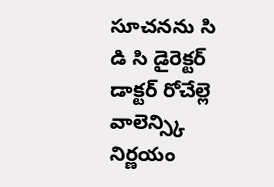సూచనను సి డి సి డైరెక్టర్ డాక్టర్ రోచేల్లె వాలెన్స్కి నిర్ణయం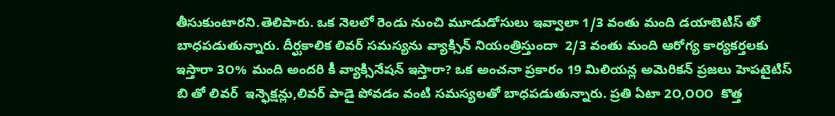తీసుకుంటారని.తెలిపారు. ఒక నెలలో రెండు నుంచి మూడుడోసులు ఇవ్వాలా 1/3 వంతు మంది డయాబెటిస్ తో బాధపడుతున్నారు. దీర్ఘకాలిక లివర్ సమస్యను వ్యాక్సిన్ నియంత్రిస్తుందా  2/3 వంతు మంది ఆరోగ్య కార్యకర్తలకు ఇస్తారా 3౦% మంది అందరి కీ వ్యాక్సినేషన్ ఇస్తారా? ఒక అంచనా ప్రకారం 19 మిలియన్ల అమెరికన్ ప్రజలు హెపటైటిస్ బి తో లివర్  ఇన్ఫెక్షన్లు,లివర్ పాడై పోవడం వంటి సమస్యలతో బాధపడుతున్నారు. ప్రతి ఏటా 2౦,౦౦౦  కొత్త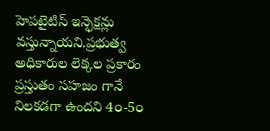హెపటైటిస్ ఇన్ఫెక్షన్లు వస్తున్నాయని.ప్రభుత్వ అధికారుల లెక్కల ప్రకారం ప్రస్తుతం సహజం గానే  నిలకడగా ఉందని 4౦-5౦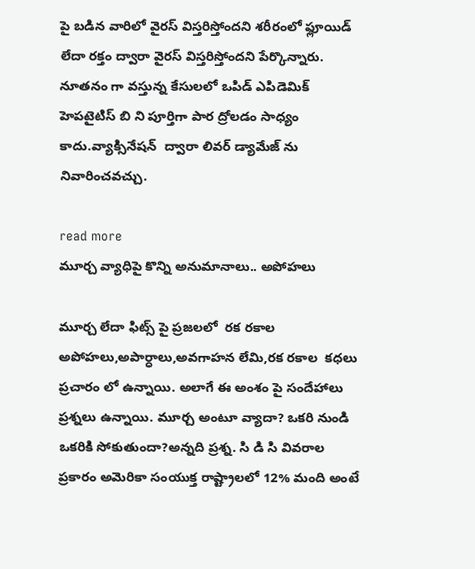పై బడిన వారిలో వైరస్ విస్తరిస్తోందని శరీరంలో ఫ్లూయిడ్ లేదా రక్తం ద్వారా వైరస్ విస్తరిస్తోందని పేర్కొన్నారు. నూతనం గా వస్తున్న కేసులలో ఒపిడ్ ఎపిడెమిక్ హెపటైటిస్ బి ని పూర్తిగా పార ద్రోలడం సాధ్యం కాదు.వ్యాక్సినేషన్  ద్వారా లివర్ డ్యామేజ్ ను నివారించవచ్చు.

read more
మూర్చ వ్యాధిపై కొన్ని అనుమానాలు.. అపోహలు

మూర్చ లేదా ఫిట్స్ పై ప్రజలలో  రక రకాల అపోహలు,అపార్ధాలు,అవగాహన లేమి,రక రకాల  కధలు ప్రచారం లో ఉన్నాయి. అలాగే ఈ అంశం పై సందేహాలు ప్రశ్నలు ఉన్నాయి. మూర్చ అంటూ వ్యాదా? ఒకరి నుండి ఒకరికి సోకుతుందా?అన్నది ప్రశ్న. సి డి సి వివరాల ప్రకారం అమెరికా సంయుక్త రాష్ట్రాలలో 12% మంది అంటే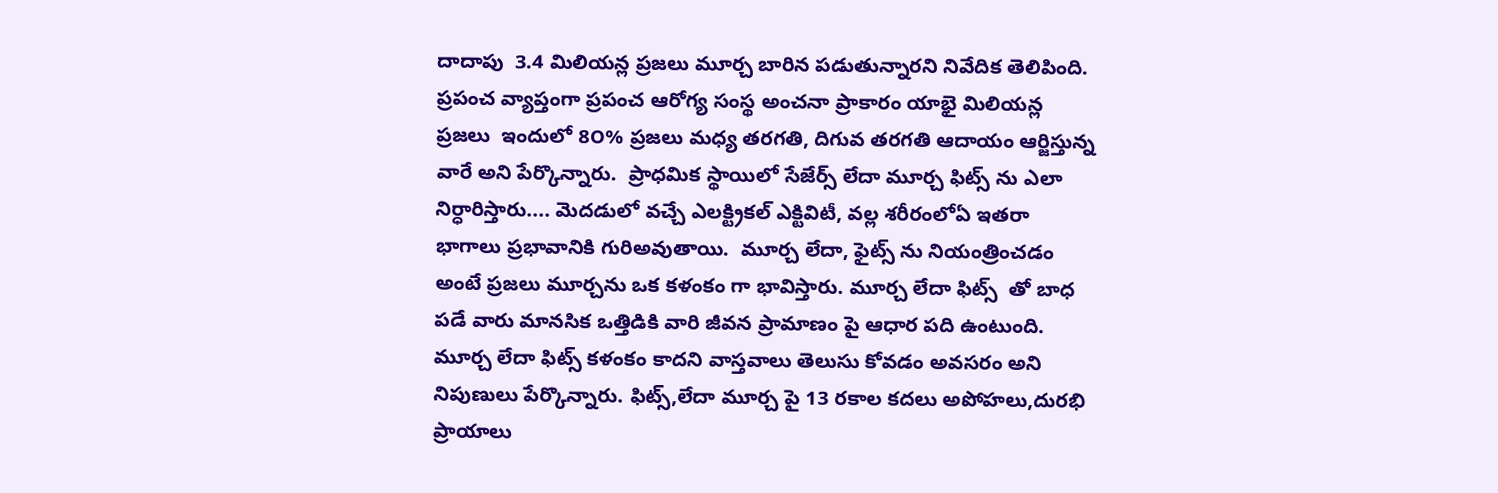దాదాపు  3.4 మిలియన్ల ప్రజలు మూర్చ బారిన పడుతున్నారని నివేదిక తెలిపింది. ప్రపంచ వ్యాప్తంగా ప్రపంచ ఆరోగ్య సంస్థ అంచనా ప్రాకారం యాభై మిలియన్ల ప్రజలు  ఇందులో 8౦% ప్రజలు మధ్య తరగతి, దిగువ తరగతి ఆదాయం ఆర్జిస్తున్న వారే అని పేర్కొన్నారు.  ప్రాధమిక స్థాయిలో సేజేర్స్ లేదా మూర్చ ఫిట్స్ ను ఎలా నిర్ధారిస్తారు.... మెదడులో వచ్చే ఎలక్ట్రికల్ ఎక్టివిటీ, వల్ల శరీరంలోఏ ఇతరా భాగాలు ప్రభావానికి గురిఅవుతాయి.  మూర్చ లేదా, ఫైట్స్ ను నియంత్రించడం అంటే ప్రజలు మూర్చను ఒక కళంకం గా భావిస్తారు. మూర్చ లేదా ఫిట్స్  తో బాధ పడే వారు మానసిక ఒత్తిడికి వారి జీవన ప్రామాణం పై ఆధార పది ఉంటుంది. మూర్చ లేదా ఫిట్స్ కళంకం కాదని వాస్తవాలు తెలుసు కోవడం అవసరం అని నిపుణులు పేర్కొన్నారు. ఫిట్స్,లేదా మూర్చ పై 13 రకాల కదలు అపోహలు,దురభి ప్రాయాలు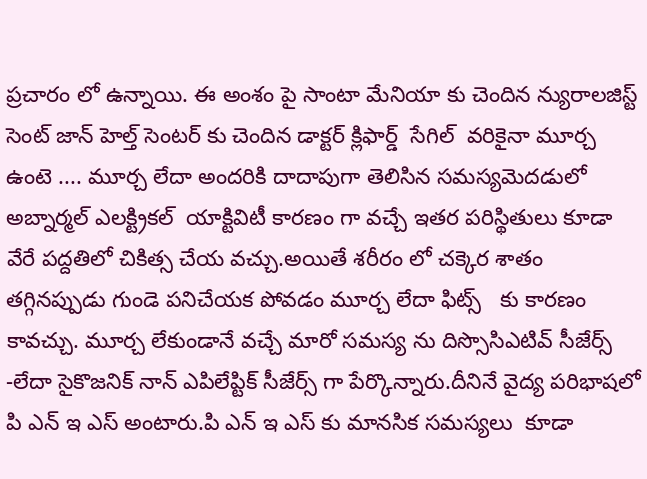ప్రచారం లో ఉన్నాయి. ఈ అంశం పై సాంటా మేనియా కు చెందిన న్యురాలజిస్ట్ సెంట్ జాన్ హెల్త్ సెంటర్ కు చెందిన డాక్టర్ క్లిఫార్డ్  సేగిల్  వరికైనా మూర్చ ఉంటె .... మూర్చ లేదా అందరికి దాదాపుగా తెలిసిన సమస్యమెదడులో అబ్నార్మల్ ఎలక్ట్రికల్  యాక్టివిటీ కారణం గా వచ్చే ఇతర పరిస్థితులు కూడా వేరే పద్దతిలో చికిత్స చేయ వచ్చు.అయితే శరీరం లో చక్కెర శాతం  తగ్గినప్పుడు గుండె పనిచేయక పోవడం మూర్చ లేదా ఫిట్స్   కు కారణం కావచ్చు. మూర్చ లేకుండానే వచ్చే మారో సమస్య ను దిస్సొసిఎటివ్ సీజేర్స్ -లేదా సైకొజనిక్ నాన్ ఎపిలేప్టిక్ సీజేర్స్ గా పేర్కొన్నారు.దీనినే వైద్య పరిభాషలో పి ఎన్ ఇ ఎస్ అంటారు.పి ఎన్ ఇ ఎస్ కు మానసిక సమస్యలు  కూడా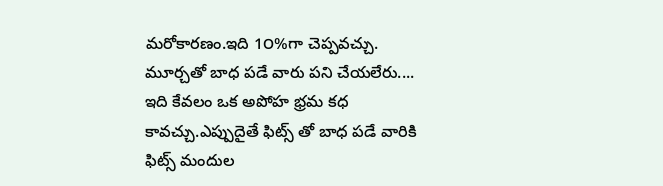మరోకారణం.ఇది 1౦%గా చెప్పవచ్చు.  మూర్చతో బాధ పడే వారు పని చేయలేరు.... ఇది కేవలం ఒక అపోహ భ్రమ కధ కావచ్చు.ఎప్పుదైతే ఫిట్స్ తో బాధ పడే వారికి ఫిట్స్ మందుల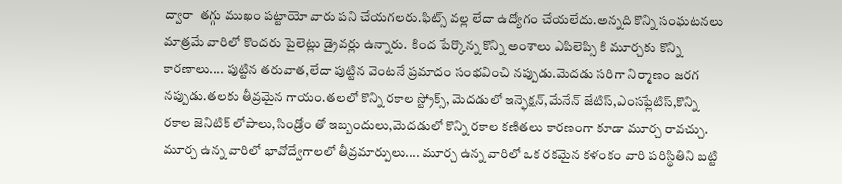ద్వారా  తగ్గు ముఖం పట్టాయో వారు పని చేయగలరు.ఫిట్స్ వల్ల లేదా ఉద్యోగం చేయలేదు.అన్నది కొన్ని సంఘటనలు  మాత్రమే వారిలో కొందరు పైలెట్లు డ్రైవర్లు ఉన్నారు.  కింద పేర్కొన్న కొన్ని అంశాలు ఎపిలెప్సి కి మూర్చకు కొన్ని కారణాలు.... పుట్టిన తరువాత,లేదా పుట్టిన వెంటనే ప్రమాదం సంభవించి నప్పుడు.మెదడు సరిగా నిర్మాణం జరగ నప్పుడు.తలకు తీవ్రమైన గాయం.తలలో కొన్ని రకాల స్ట్రోక్స్, మెదడులో ఇన్ఫెక్షన్,మేనేన్ జేటిస్,ఎంసఫ్లేటిస్,కొన్ని రకాల జెనిటిక్ లోపాలు,సిండ్రోం తో ఇబ్బందులు,మెదడులో కొన్ని రకాల కణితలు కారణంగా కూడా మూర్చ రావచ్చు. మూర్చ ఉన్న వారిలో భావోద్వేగాలలో తీవ్రమార్పులు.... మూర్చ ఉన్న వారిలో ఒక రకమైన కళంకం వారి పరిస్థితిని బట్టి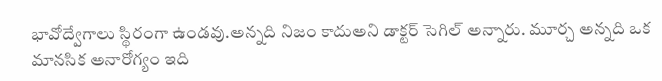భావోద్వేగాలు స్థిరంగా ఉండవు.అన్నది నిజం కాదుఅని డాక్టర్ సెగిల్ అన్నారు. మూర్చ అన్నది ఒక మానసిక అనారోగ్యం ఇది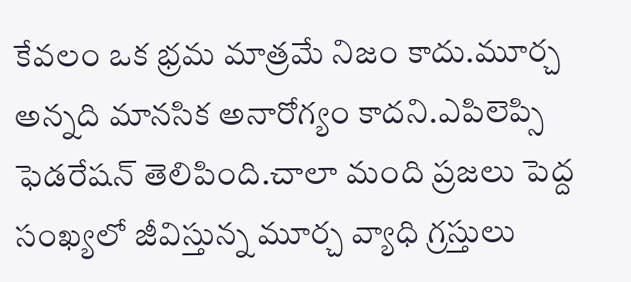కేవలం ఒక భ్రమ మాత్రమే నిజం కాదు.మూర్చ అన్నది మానసిక అనారోగ్యం కాదని.ఎపిలెప్సి ఫెడరేషన్ తెలిపింది.చాలా మంది ప్రజలు పెద్ద సంఖ్యలో జీవిస్తున్న మూర్చ వ్యాధి గ్రస్తులు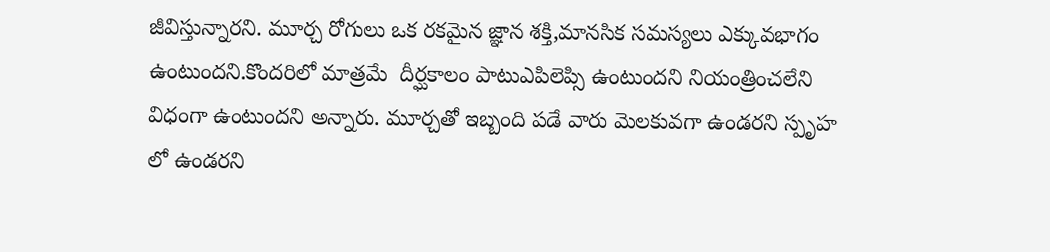జీవిస్తున్నారని. మూర్చ రోగులు ఒక రకమైన జ్ఞాన శక్తి,మానసిక సమస్యలు ఎక్కువభాగం ఉంటుందని.కొందరిలో మాత్రమే  దీర్ఘకాలం పాటుఎపిలెప్సి ఉంటుందని నియంత్రించలేని విధంగా ఉంటుందని అన్నారు. మూర్చతో ఇబ్బంది పడే వారు మెలకువగా ఉండరని స్పృహ లో ఉండరని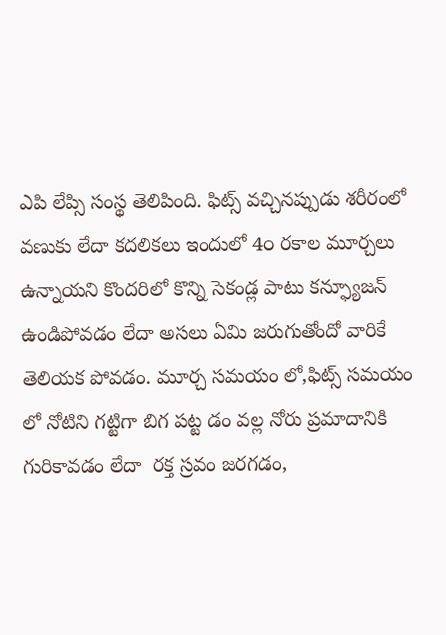ఎపి లేప్సి సంస్థ తెలిపింది. ఫిట్స్ వచ్చినప్పుడు శరీరంలో వణుకు లేదా కదలికలు ఇందులో 4౦ రకాల మూర్చలు ఉన్నాయని కొందరిలో కొన్ని సెకండ్ల పాటు కన్ఫ్యూజన్ ఉండిపోవడం లేదా అసలు ఏమి జరుగుతోందో వారికే తెలియక పోవడం. మూర్చ సమయం లో,ఫిట్స్ సమయం లో నోటిని గట్టిగా బిగ పట్ట డం వల్ల నోరు ప్రమాదానికి గురికావడం లేదా  రక్త స్రవం జరగడం,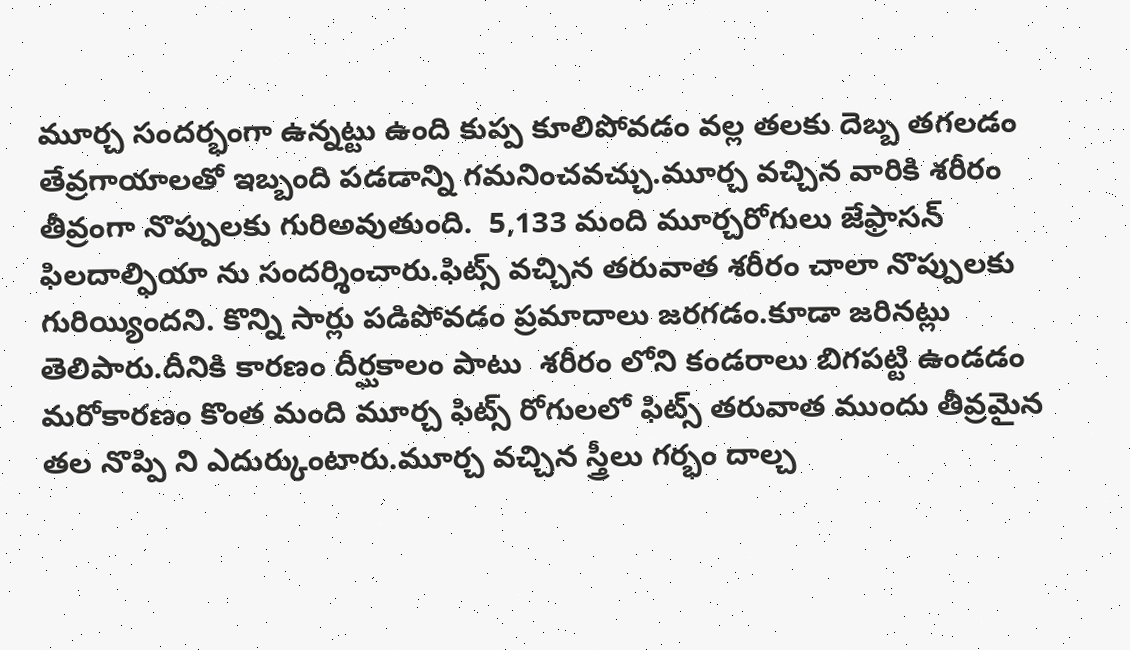మూర్చ సందర్భంగా ఉన్నట్టు ఉంది కుప్ప కూలిపోవడం వల్ల తలకు దెబ్బ తగలడం  తేవ్రగాయాలతో ఇబ్బంది పడడాన్ని గమనించవచ్చు.మూర్చ వచ్చిన వారికి శరీరం తీవ్రంగా నొప్పులకు గురిఅవుతుంది.  5,133 మంది మూర్చరోగులు జేఫ్రాసన్ ఫిలదాల్ఫియా ను సందర్శించారు.ఫిట్స్ వచ్చిన తరువాత శరీరం చాలా నొప్పులకు  గురియ్యిందని. కొన్ని సార్లు పడిపోవడం ప్రమాదాలు జరగడం.కూడా జరినట్లు తెలిపారు.దీనికి కారణం దీర్ఘకాలం పాటు  శరీరం లోని కండరాలు బిగపట్టి ఉండడం మరోకారణం కొంత మంది మూర్చ ఫిట్స్ రోగులలో ఫిట్స్ తరువాత ముందు తీవ్రమైన తల నొప్పి ని ఎదుర్కుంటారు.మూర్చ వచ్చిన స్త్రీలు గర్భం దాల్చ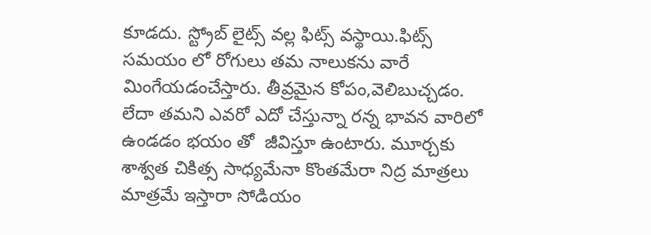కూడదు. స్ట్రోబ్ లైట్స్ వల్ల ఫిట్స్ వస్థాయి.ఫిట్స్ సమయం లో రోగులు తమ నాలుకను వారే మింగేయడంచేస్తారు. తీవ్రమైన కోపం,వెలిబుచ్చడం. లేదా తమని ఎవరో ఎదో చేస్తున్నా రన్న భావన వారిలో ఉండడం భయం తో  జీవిస్తూ ఉంటారు. మూర్చకు  శాశ్వత చికిత్స సాధ్యమేనా కొంతమేరా నిద్ర మాత్రలు మాత్రమే ఇస్తారా సోడియం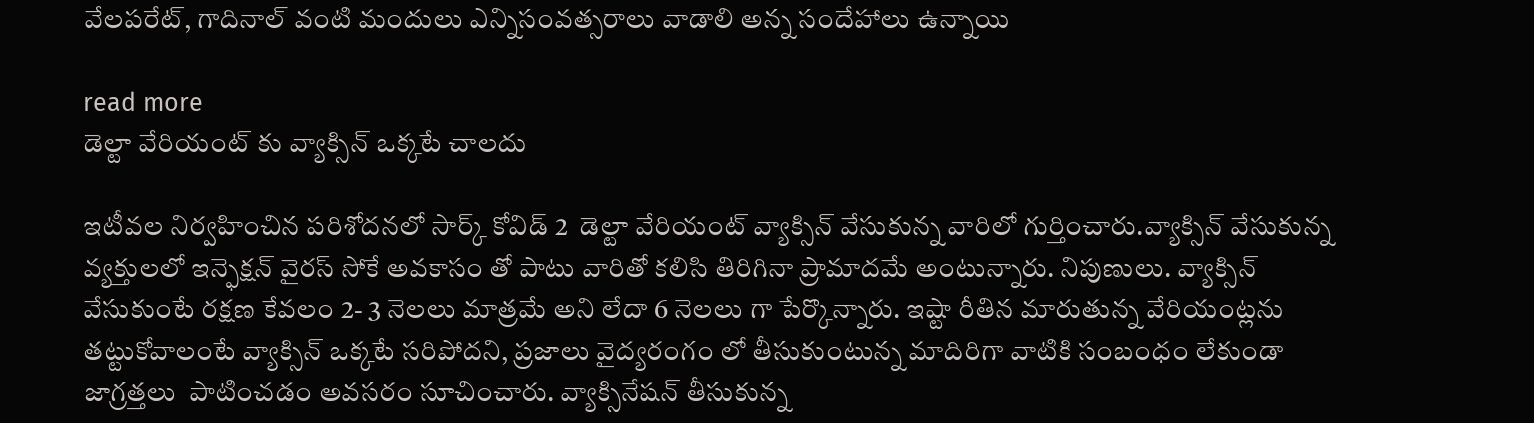వేలపరేట్, గాదినాల్ వంటి మందులు ఎన్నిసంవత్సరాలు వాడాలి అన్న సందేహాలు ఉన్నాయి

read more
డెల్టా వేరియంట్ కు వ్యాక్సిన్ ఒక్కటే చాలదు

ఇటీవల నిర్వహించిన పరిశోదనలో సార్క్ కోవిడ్ 2  డెల్టా వేరియంట్ వ్యాక్సిన్ వేసుకున్న వారిలో గుర్తించారు.వ్యాక్సిన్ వేసుకున్న వ్యక్తులలో ఇన్ఫెక్షన్ వైరస్ సోకే అవకాసం తో పాటు వారితో కలిసి తిరిగినా ప్రామాదమే అంటున్నారు. నిపుణులు. వ్యాక్సిన్ వేసుకుంటే రక్షణ కేవలం 2- 3 నెలలు మాత్రమే అని లేదా 6 నెలలు గా పేర్కొన్నారు. ఇష్టా రీతిన మారుతున్న వేరియంట్లను తట్టుకోవాలంటే వ్యాక్సిన్ ఒక్కటే సరిపోదని, ప్రజాలు వైద్యరంగం లో తీసుకుంటున్న మాదిరిగా వాటికి సంబంధం లేకుండా జాగ్రత్తలు  పాటించడం అవసరం సూచించారు. వ్యాక్సినేషన్ తీసుకున్న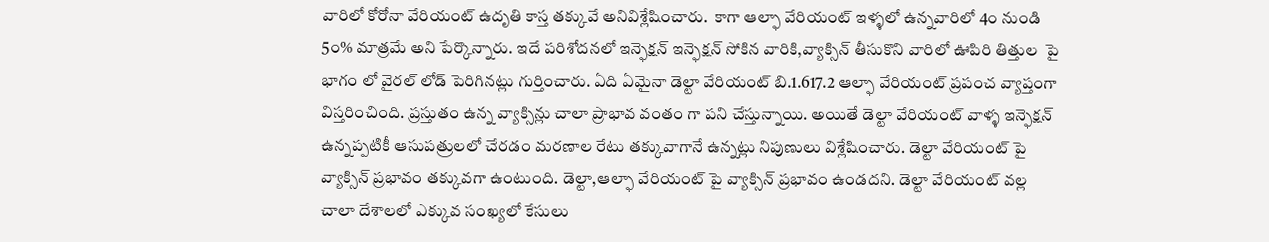వారిలో కోరోనా వేరియంట్ ఉదృతి కాస్త తక్కువే అనివిశ్లేషించారు.  కాగా ఆల్ఫా వేరియంట్ ఇళ్ళలో ఉన్నవారిలో 4౦ నుండి 5౦% మాత్రమే అని పేర్కొన్నారు. ఇదే పరిశోదనలో ఇన్ఫెక్షన్ ఇన్ఫెక్షన్ సోకిన వారికి,వ్యాక్సిన్ తీసుకొని వారిలో ఊపిరి తిత్తుల  పై భాగం లో వైరల్ లోడ్ పెరిగినట్లు గుర్తించారు. ఏది ఏమైనా డెల్టా వేరియంట్ బి.1.617.2 ఆల్ఫా వేరియంట్ ప్రపంచ వ్యాప్తంగా విస్తరించింది. ప్రస్తుతం ఉన్న వ్యాక్సిన్లు చాలా ప్రాభావ వంతం గా పని చేస్తున్నాయి. అయితే డెల్టా వేరియంట్ వాళ్ళ ఇన్ఫెక్షన్ ఉన్నప్పటికీ ఆసుపత్రులలో చేరడం మరణాల రేటు తక్కువాగానే ఉన్నట్లు నిపుణులు విశ్లేషించారు. డెల్టా వేరియంట్ పై వ్యాక్సిన్ ప్రభావం తక్కువగా ఉంటుంది. డెల్టా,ఆల్ఫా వేరియంట్ పై వ్యాక్సిన్ ప్రభావం ఉండదని. డెల్టా వేరియంట్ వల్ల చాలా దేశాలలో ఎక్కువ సంఖ్యలో కేసులు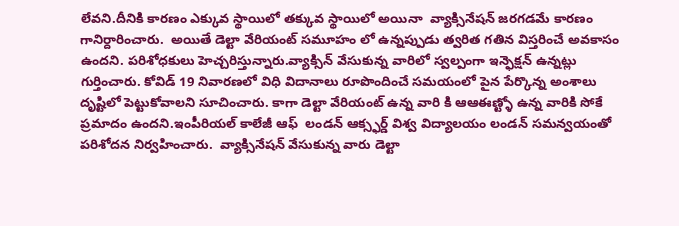లేవని.దీనికి కారణం ఎక్కువ స్థాయిలో తక్కువ స్థాయిలో అయినా  వ్యాక్సినేషన్ జరగడమే కారణం గానిర్దారించారు.  అయితే డెల్టా వేరియంట్ సమూహం లో ఉన్నప్పుడు త్వరిత గతిన విస్తరించే అవకాసం ఉందని. పరిశోధకులు హెచ్చరిస్తున్నారు.వ్యాక్సిన్ వేసుకున్న వారిలో స్వల్పంగా ఇన్ఫెక్షన్ ఉన్నట్లు గుర్తించారు. కోవిడ్ 19 నివారణలో విధి విదానాలు రూపొందించే సమయంలో పైన పేర్కొన్న అంశాలు  దృష్టిలో పెట్టుకోవాలని సూచించారు. కాగా డెల్టా వేరియంట్ ఉన్న వారి కి ఆఆఈణ్ట్ళో ఉన్న వారికి సోకే ప్రమాదం ఉందని.ఇంపీరియల్ కాలేజీ ఆఫ్  లండన్ ఆక్స్ఫర్డ్ విశ్వ విద్యాలయం లండన్ సమన్వయంతో పరిశోదన నిర్వహించారు.  వ్యాక్సినేషన్ వేసుకున్న వారు డెల్టా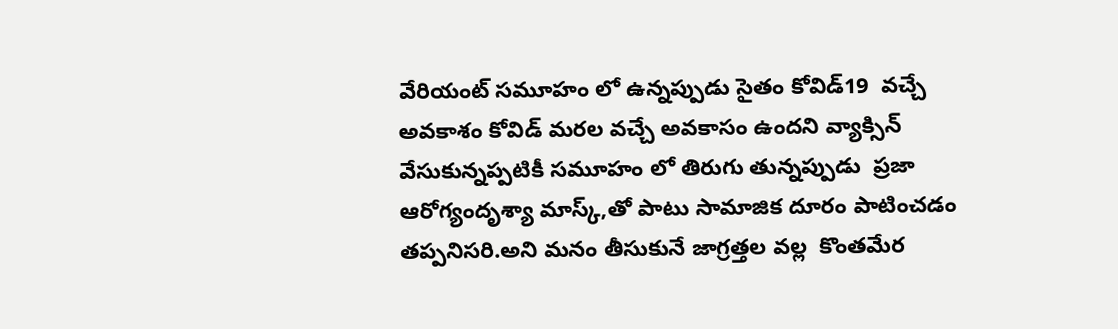వేరియంట్ సమూహం లో ఉన్నప్పుడు సైతం కోవిడ్19  వచ్చే అవకాశం కోవిడ్ మరల వచ్చే అవకాసం ఉందని వ్యాక్సిన్ వేసుకున్నప్పటికీ సమూహం లో తిరుగు తున్నప్పుడు  ప్రజా ఆరోగ్యందృశ్యా మాస్క్,తో పాటు సామాజిక దూరం పాటించడం తప్పనిసరి.అని మనం తీసుకునే జాగ్రత్తల వల్ల  కొంతమేర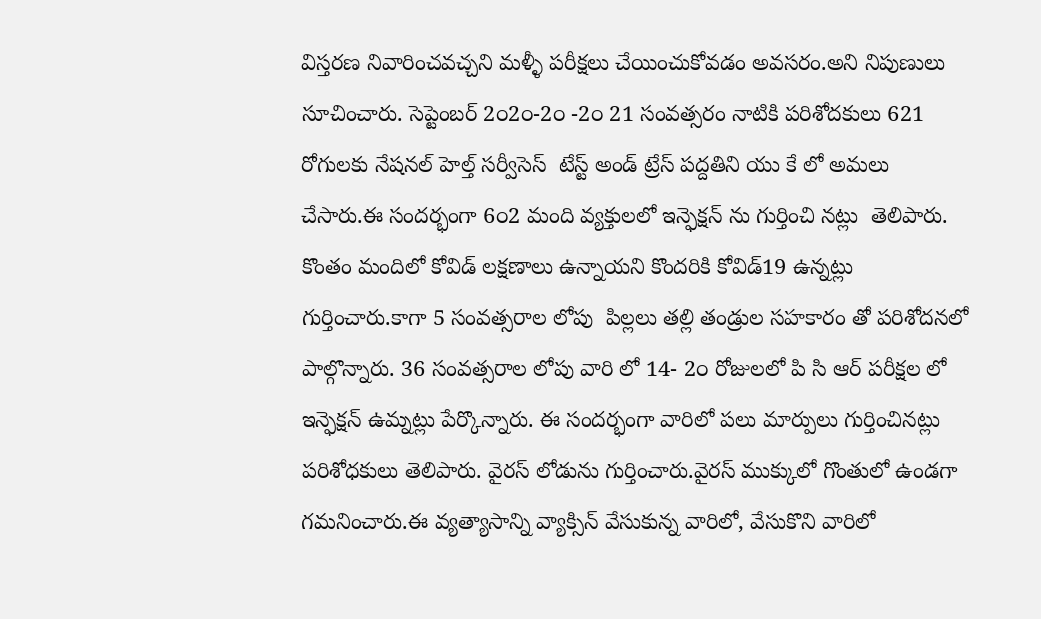విస్తరణ నివారించవచ్చని మళ్ళీ పరీక్షలు చేయించుకోవడం అవసరం.అని నిపుణులు సూచించారు. సెప్టెంబర్ 2౦2౦-2౦ -2౦ 21 సంవత్సరం నాటికి పరిశోదకులు 621 రోగులకు నేషనల్ హెల్త్ సర్వీసెస్  టేస్ట్ అండ్ ట్రేస్ పద్దతిని యు కే లో అమలు చేసారు.ఈ సందర్భంగా 6౦2 మంది వ్యక్తులలో ఇన్ఫెక్షన్ ను గుర్తించి నట్లు  తెలిపారు.  కొంతం మందిలో కోవిడ్ లక్షణాలు ఉన్నాయని కొందరికి కోవిడ్19 ఉన్నట్లు గుర్తించారు.కాగా 5 సంవత్సరాల లోపు  పిల్లలు తల్లి తండ్రుల సహకారం తో పరిశోదనలో పాల్గొన్నారు. 36 సంవత్సరాల లోపు వారి లో 14- 2౦ రోజులలో పి సి ఆర్ పరీక్షల లో ఇన్ఫెక్షన్ ఉమ్నట్లు పేర్కొన్నారు. ఈ సందర్భంగా వారిలో పలు మార్పులు గుర్తించినట్లు పరిశోధకులు తెలిపారు. వైరస్ లోడును గుర్తించారు.వైరస్ ముక్కులో గొంతులో ఉండగా గమనించారు.ఈ వ్యత్యాసాన్ని వ్యాక్సిన్ వేసుకున్న వారిలో, వేసుకొని వారిలో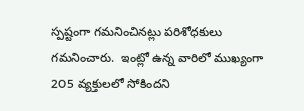స్పష్టంగా గమనించినట్లు పరిశోధకులు గమనించారు.  ఇంట్లో ఉన్న వారిలో ముఖ్యంగా 2౦5 వ్యక్తులలో సోకిందని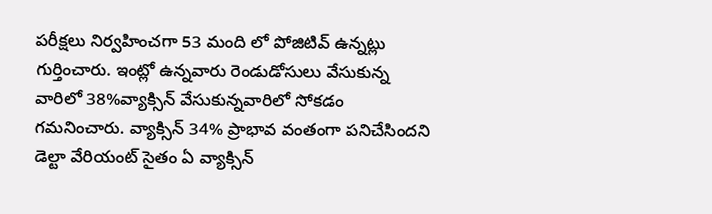పరీక్షలు నిర్వహించగా 53 మంది లో పోజిటివ్ ఉన్నట్లు  గుర్తించారు. ఇంట్లో ఉన్నవారు రెండుడోసులు వేసుకున్న వారిలో 38%వ్యాక్సిన్ వేసుకున్నవారిలో సోకడం గమనించారు. వ్యాక్సిన్ 34% ప్రాభావ వంతంగా పనిచేసిందని డెల్టా వేరియంట్ సైతం ఏ వ్యాక్సిన్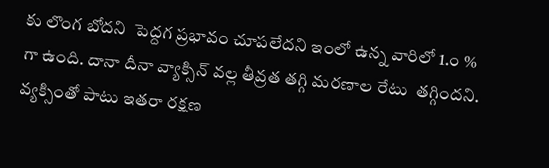కు లొంగ బోదని  పెద్దగ ప్రభావం చూపలేదని ఇంలో ఉన్న వారిలో 1.౦ % గా ఉంది. దానా దీనా వ్యాక్సిన్ వల్ల తీవ్రత తగ్గి మరణాల రేటు  తగ్గిందని. వ్యక్సింతో పాటు ఇతరా రక్షణ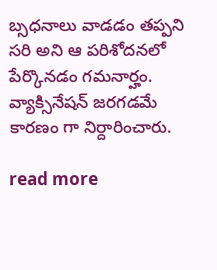బ్సధనాలు వాడడం తప్పని సరి అని ఆ పరిశోదనలో పేర్కొనడం గమనార్హం.  వ్యాక్సినేషన్ జరగడమే కారణం గా నిర్దారించారు.

read more